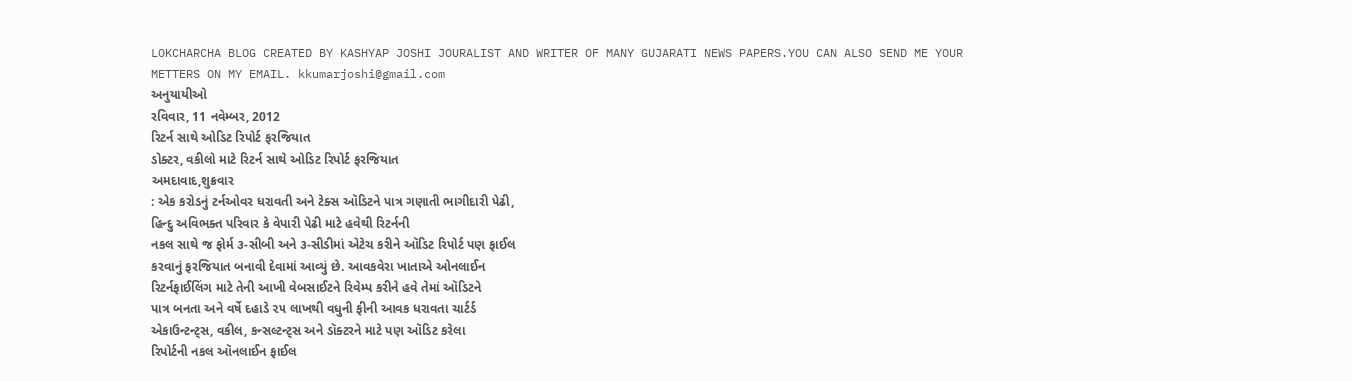LOKCHARCHA BLOG CREATED BY KASHYAP JOSHI JOURALIST AND WRITER OF MANY GUJARATI NEWS PAPERS.YOU CAN ALSO SEND ME YOUR METTERS ON MY EMAIL. kkumarjoshi@gmail.com
અનુયાયીઓ
રવિવાર, 11 નવેમ્બર, 2012
રિટર્ન સાથે ઓડિટ રિપોર્ટ ફરજિયાત
ડોક્ટર, વકીલો માટે રિટર્ન સાથે ઓડિટ રિપોર્ટ ફરજિયાત
અમદાવાદ,શુક્રવાર
: એક કરોડનું ટર્નઓવર ધરાવતી અને ટેક્સ ઑડિટને પાત્ર ગણાતી ભાગીદારી પેઢી,
હિન્દુ અવિભક્ત પરિવાર કે વેપારી પેઢી માટે હવેથી રિટર્નની
નકલ સાથે જ ફોર્મ ૩-સીબી અને ૩-સીડીમાં એટેચ કરીને ઑડિટ રિપોર્ટ પણ ફાઈલ
કરવાનું ફરજિયાત બનાવી દેવામાં આવ્યું છે. આવકવેરા ખાતાએ ઓનલાઈન
રિટર્નફાઈલિંગ માટે તેની આખી વેબસાઈટને રિવેમ્પ કરીને હવે તેમાં ઑડિટને
પાત્ર બનતા અને વર્ષે દહાડે ૨૫ લાખથી વધુની ફીની આવક ધરાવતા ચાર્ટર્ડ
એકાઉન્ટન્ટ્સ, વકીલ, કન્સલ્ટન્ટ્સ અને ડૉક્ટરને માટે પણ ઑડિટ કરેલા
રિપોર્ટની નકલ ઑનલાઈન ફાઈલ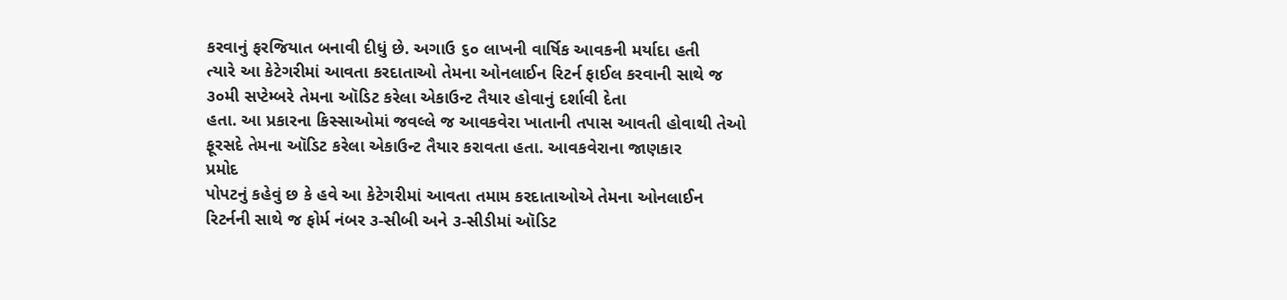કરવાનું ફરજિયાત બનાવી દીધું છે. અગાઉ ૬૦ લાખની વાર્ષિક આવકની મર્યાદા હતી
ત્યારે આ કેટેગરીમાં આવતા કરદાતાઓ તેમના ઓનલાઈન રિટર્ન ફાઈલ કરવાની સાથે જ
૩૦મી સપ્ટેમ્બરે તેમના ઑડિટ કરેલા એકાઉન્ટ તૈયાર હોવાનું દર્શાવી દેતા
હતા. આ પ્રકારના કિસ્સાઓમાં જવલ્લે જ આવકવેરા ખાતાની તપાસ આવતી હોવાથી તેઓ
ફૂરસદે તેમના ઑડિટ કરેલા એકાઉન્ટ તૈયાર કરાવતા હતા. આવકવેરાના જાણકાર
પ્રમોદ
પોપટનું કહેવું છ કે હવે આ કેટેગરીમાં આવતા તમામ કરદાતાઓએ તેમના ઓનલાઈન
રિટર્નની સાથે જ ફોર્મ નંબર ૩-સીબી અને ૩-સીડીમાં ઑડિટ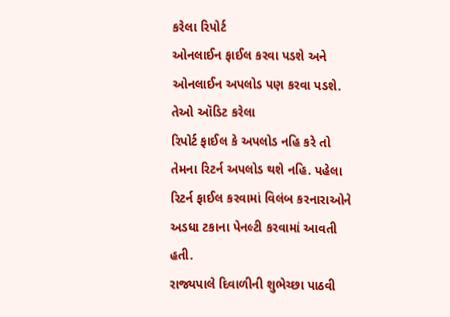કરેલા રિપોર્ટ
ઓનલાઈન ફાઈલ કરવા પડશે અને ઓનલાઈન અપલોડ પણ કરવા પડશે. તેઓ ઑડિટ કરેલા
રિપોર્ટ ફાઈલ કે અપલોડ નહિ કરે તો તેમના રિટર્ન અપલોડ થશે નહિ. પહેલા
રિટર્ન ફાઈલ કરવામાં વિલંબ કરનારાઓને અડધા ટકાના પેનલ્ટી કરવામાં આવતી હતી.
રાજ્યપાલે દિવાળીની શુભેચ્છા પાઠવી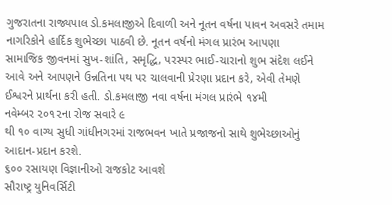ગુજરાતના રાજ્યપાલ ડો.કમલાજીએ દિવાળી અને નૂતન વર્ષના પાવન અવસરે તમામ
નાગરિકોને હાર્દિક શુભેચ્છા પાઠવી છે. નૂતન વર્ષનો મંગલ પ્રારંભ આપણા
સામાજિક જીવનમાં સુખ-શાંતિ, સમૃદ્ધિ, પરસ્પર ભાઈ-ચારાનો શુભ સંદેશ લઈને
આવે અને આપણને ઉન્નતિના પથ પર ચાલવાની પ્રેરણા પ્રદાન કરે, એવી તેમણે
ઈશ્વરને પ્રાર્થના કરી હતી. ડો.કમલાજી નવા વર્ષના મંગલ પ્રારંભે ૧૪મી
નવેમ્બર ૨૦૧૨ના રોજ સવારે ૯
થી ૧૦ વાગ્ય સુધી ગાંધીનગરમાં રાજભવન ખાતે પ્રજાજનો સાથે શુભેચ્છાઓનું
આદાન-પ્રદાન કરશે.
૬૦૦ રસાયણ વિજ્ઞાનીઓ રાજકોટ આવશે
સૌરાષ્ટ્ર યુનિવર્સિટી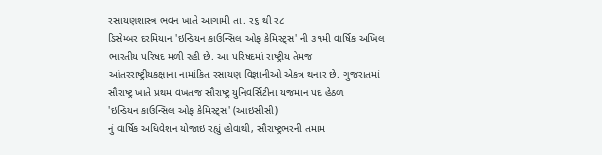રસાયણશાસ્ત્ર ભવન ખાતે આગામી તા. ર૬ થી ર૮
ડિસેમ્બર દરમિયાન 'ઇન્ડિયન કાઉન્સિલ ઓફ કેમિસ્ટ્સ' ની ૩૧મી વાર્ષિક અખિલ
ભારતીય પરિષદ મળી રહી છે. આ પરિષદમાં રાષ્ટ્રીય તેમજ
આંતરરાષ્ટ્રીયકક્ષાના નામાંકિત રસાયણ વિજ્ઞાનીઓ એકત્ર થનાર છે. ગુજરાતમાં
સૌરાષ્ટ્ર ખાતે પ્રથમ વખતજ સૌરાષ્ટ્ર યુનિવર્સિટીના યજમાન પદ હેઠળ
'ઇન્ડિયન કાઉન્સિલ ઓફ કેમિસ્ટ્સ' (આઇસીસી)
નું વાર્ષિક અધિવેશન યોજાઇ રહ્યું હોવાથી, સૌરાષ્ટ્રભરની તમામ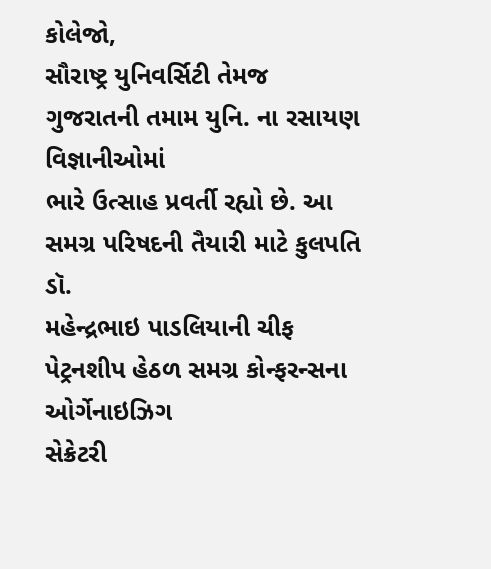કોલેજો,
સૌરાષ્ટ્ર યુનિવર્સિટી તેમજ ગુજરાતની તમામ યુનિ. ના રસાયણ વિજ્ઞાનીઓમાં
ભારે ઉત્સાહ પ્રવર્તી રહ્યો છે. આ સમગ્ર પરિષદની તૈયારી માટે કુલપતિ ડૉ.
મહેન્દ્રભાઇ પાડલિયાની ચીફ પેટ્રનશીપ હેઠળ સમગ્ર કોન્ફરન્સના ઓર્ગેનાઇઝિગ
સેક્રેટરી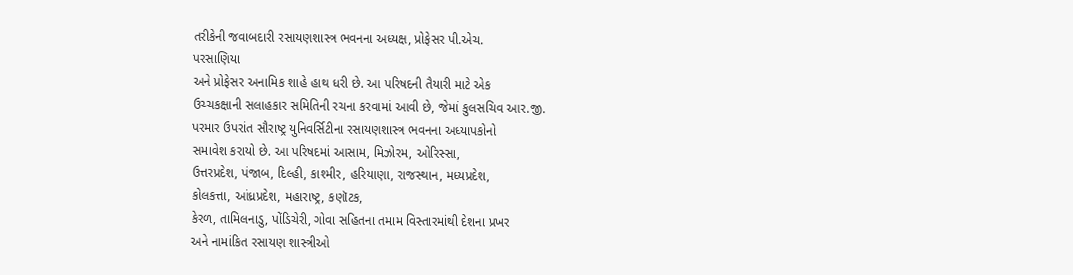તરીકેની જવાબદારી રસાયણશાસ્ત્ર ભવનના અધ્યક્ષ, પ્રોફેસર પી.એચ.
પરસાણિયા
અને પ્રોફેસર અનામિક શાહે હાથ ધરી છે. આ પરિષદની તૈયારી માટે એક
ઉચ્ચકક્ષાની સલાહકાર સમિતિની રચના કરવામાં આવી છે, જેમાં કુલસચિવ આર.જી.
પરમાર ઉપરાંત સૌરાષ્ટ્ર યુનિવર્સિટીના રસાયણશાસ્ત્ર ભવનના અધ્યાપકોનો
સમાવેશ કરાયો છે. આ પરિષદમાં આસામ, મિઝોરમ, ઓરિસ્સા,
ઉત્તરપ્રદેશ, પંજાબ, દિલ્હી, કાશ્મીર, હરિયાણા, રાજસ્થાન, મધ્યપ્રદેશ,
કોલકત્તા, આંધ્રપ્રદેશ, મહારાષ્ટ્ર, કણૉટક,
કેરળ, તામિલનાડુ, પોંડિચેરી, ગોવા સહિતના તમામ વિસ્તારમાંથી દેશના પ્રખર
અને નામાંકિત રસાયણ શાસ્ત્રીઓ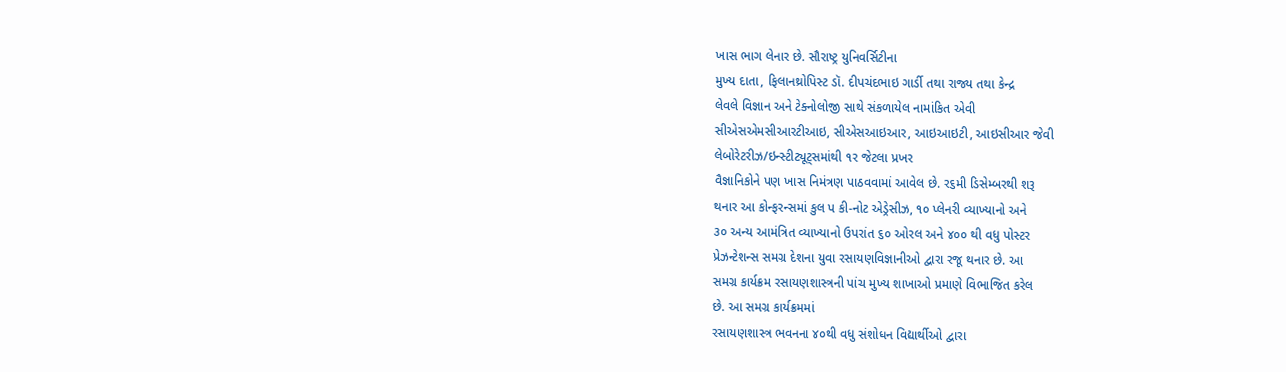ખાસ ભાગ લેનાર છે. સૌરાષ્ટ્ર યુનિવર્સિટીના
મુખ્ય દાતા, ફિલાનથ્રોપિસ્ટ ડૉ. દીપચંદભાઇ ગાર્ડી તથા રાજ્ય તથા કેન્દ્ર
લેવલે વિજ્ઞાન અને ટેક્નોલોજી સાથે સંકળાયેલ નામાંકિત એવી
સીએસએમસીઆરટીઆઇ, સીએસઆઇઆર, આઇઆઇટી, આઇસીઆર જેવી
લેબોરેટરીઝ/ઇન્સ્ટીટ્યૂટ્સમાંથી ૧ર જેટલા પ્રખર
વૈજ્ઞાનિકોને પણ ખાસ નિમંત્રણ પાઠવવામાં આવેલ છે. ર૬મી ડિસેમ્બરથી શરૂ
થનાર આ કોન્ફરન્સમાં કુલ પ કી-નોટ એડ્રેસીઝ, ૧૦ પ્લેનરી વ્યાખ્યાનો અને
૩૦ અન્ય આમંત્રિત વ્યાખ્યાનો ઉપરાંત ૬૦ ઓરલ અને ૪૦૦ થી વધુ પોસ્ટર
પ્રેઝન્ટેશન્સ સમગ્ર દેશના યુવા રસાયણવિજ્ઞાનીઓ દ્વારા રજૂ થનાર છે. આ
સમગ્ર કાર્યક્રમ રસાયણશાસ્ત્રની પાંચ મુખ્ય શાખાઓ પ્રમાણે વિભાજિત કરેલ
છે. આ સમગ્ર કાર્યક્રમમાં
રસાયણશાસ્ત્ર ભવનના ૪૦થી વધુ સંશોધન વિદ્યાર્થીઓ દ્વારા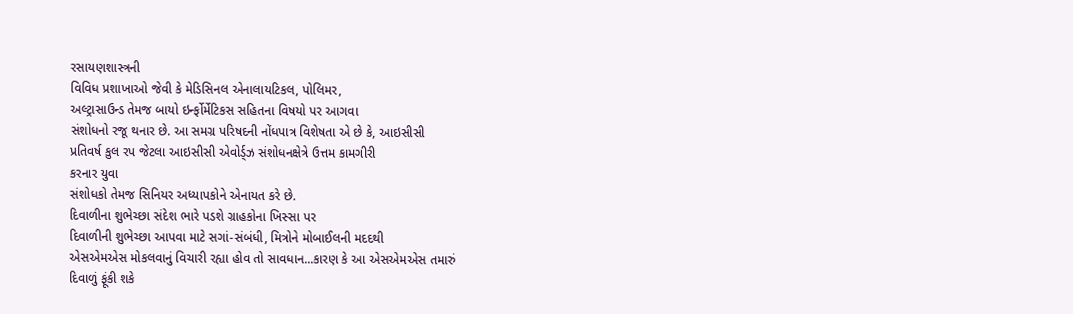રસાયણશાસ્ત્રની
વિવિધ પ્રશાખાઓ જેવી કે મેડિસિનલ એનાલાયટિકલ, પોલિમર,
અલ્ટ્રાસાઉન્ડ તેમજ બાયો ઇર્ન્ફોર્મેટિકસ સહિતના વિષયો પર આગવા
સંશોધનો રજૂ થનાર છે. આ સમગ્ર પરિષદની નોંધપાત્ર વિશેષતા એ છે કે, આઇસીસી
પ્રતિવર્ષ કુલ રપ જેટલા આઇસીસી એવોર્ડ્ઝ સંશોધનક્ષેત્રે ઉત્તમ કામગીરી
કરનાર યુવા
સંશોધકો તેમજ સિનિયર અધ્યાપકોને એનાયત કરે છે.
દિવાળીના શુભેચ્છા સંદેશ ભારે પડશે ગ્રાહકોના ખિસ્સા પર
દિવાળીની શુભેચ્છા આપવા માટે સગાં-સંબંધી, મિત્રોને મોબાઈલની મદદથી
એસએમએસ મોકલવાનું વિચારી રહ્યા હોવ તો સાવધાન...કારણ કે આ એસએમએસ તમારું
દિવાળું ફૂંકી શકે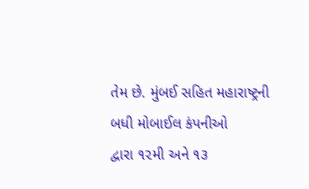તેમ છે. મુંબઈ સહિત મહારાષ્ટ્રની બધી મોબાઈલ કંપનીઓ
દ્વારા ૧૨મી અને ૧૩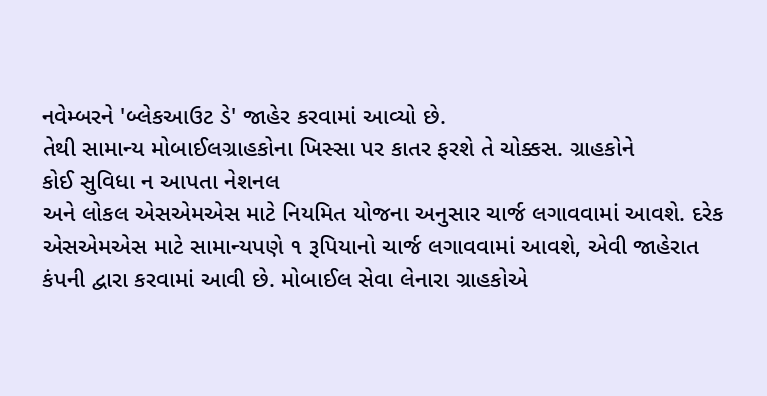નવેમ્બરને 'બ્લેકઆઉટ ડે' જાહેર કરવામાં આવ્યો છે.
તેથી સામાન્ય મોબાઈલગ્રાહકોના ખિસ્સા પર કાતર ફરશે તે ચોક્કસ. ગ્રાહકોને
કોઈ સુવિધા ન આપતા નેશનલ
અને લોકલ એસએમએસ માટે નિયમિત યોજના અનુસાર ચાર્જ લગાવવામાં આવશે. દરેક
એસએમએસ માટે સામાન્યપણે ૧ રૂપિયાનો ચાર્જ લગાવવામાં આવશે, એવી જાહેરાત
કંપની દ્વારા કરવામાં આવી છે. મોબાઈલ સેવા લેનારા ગ્રાહકોએ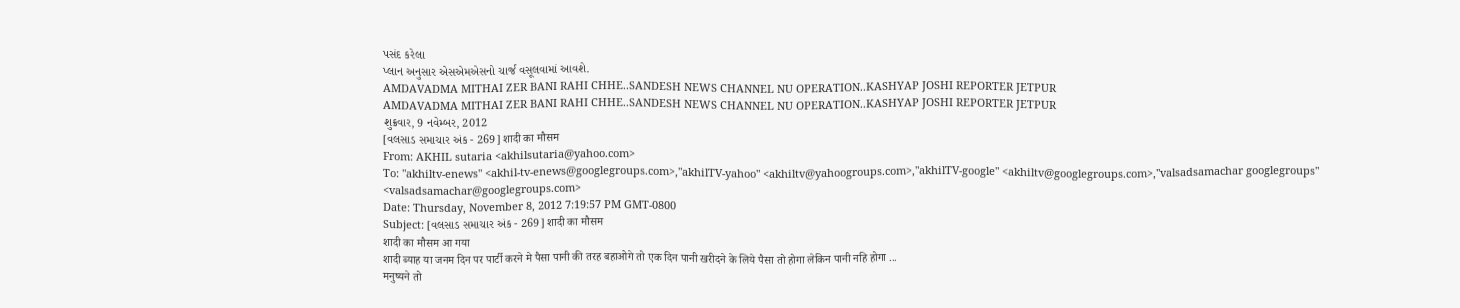પસંદ કરેલા
પ્લાન અનુસાર એસએમએસનો ચાર્જ વસૂલવામાં આવશે.
AMDAVADMA MITHAI ZER BANI RAHI CHHE..SANDESH NEWS CHANNEL NU OPERATION..KASHYAP JOSHI REPORTER JETPUR
AMDAVADMA MITHAI ZER BANI RAHI CHHE..SANDESH NEWS CHANNEL NU OPERATION..KASHYAP JOSHI REPORTER JETPUR
શુક્રવાર, 9 નવેમ્બર, 2012
[વલસાડ સમાચાર અંક - 269] शादी का मौसम
From: AKHIL sutaria <akhilsutaria@yahoo.com>
To: "akhiltv-enews" <akhil-tv-enews@googlegroups.com>,"akhilTV-yahoo" <akhiltv@yahoogroups.com>,"akhilTV-google" <akhiltv@googlegroups.com>,"valsadsamachar googlegroups" <valsadsamachar@googlegroups.com>
Date: Thursday, November 8, 2012 7:19:57 PM GMT-0800
Subject: [વલસાડ સમાચાર અંક - 269] शादी का मौसम
शादी का मौसम आ गया
शादी ब्याह या जनम दिन पर पार्टी करने मे पैसा पानी की तरह बहाओगे तो एक दिन पानी खरीदने के लिये पैसा तो होगा लेकिन पानी नहि होगा ...
मनुष्यने तो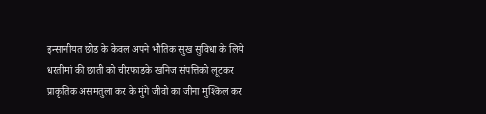इन्सानीयत छोड के केवल अपने भौतिक सुख सुविधा के लिये धरतीमां की छाती को चीरफाडके खनिज संपत्तिको लूटकर प्राकृतिक असमतुला कर के मुंगे जीवो का जीना मुश्किल कर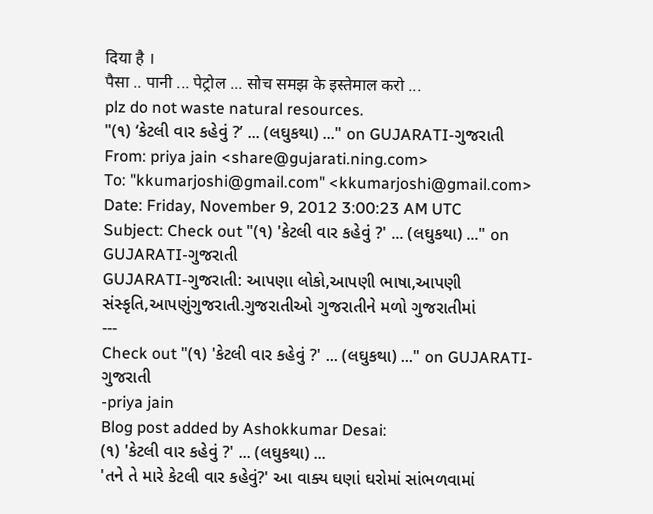दिया है ।
पैसा .. पानी ... पेट्रोल ... सोच समझ के इस्तेमाल करो ...
plz do not waste natural resources.
"(૧) ‘કેટલી વાર કહેવું ?’ ... (લઘુકથા) ..." on GUJARATI-ગુજરાતી
From: priya jain <share@gujarati.ning.com>
To: "kkumarjoshi@gmail.com" <kkumarjoshi@gmail.com>
Date: Friday, November 9, 2012 3:00:23 AM UTC
Subject: Check out "(૧) 'કેટલી વાર કહેવું ?' ... (લઘુકથા) ..." on GUJARATI-ગુજરાતી
GUJARATI-ગુજરાતી: આપણા લોકો,આપણી ભાષા,આપણી સંસ્કૃતિ,આપણુંગુજરાતી.ગુજરાતીઓ ગુજરાતીને મળો ગુજરાતીમાં
---
Check out "(૧) 'કેટલી વાર કહેવું ?' ... (લઘુકથા) ..." on GUJARATI-ગુજરાતી
-priya jain
Blog post added by Ashokkumar Desai:
(૧) 'કેટલી વાર કહેવું ?' ... (લઘુકથા) ...
'તને તે મારે કેટલી વાર કહેવું?' આ વાક્ય ઘણાં ઘરોમાં સાંભળવામાં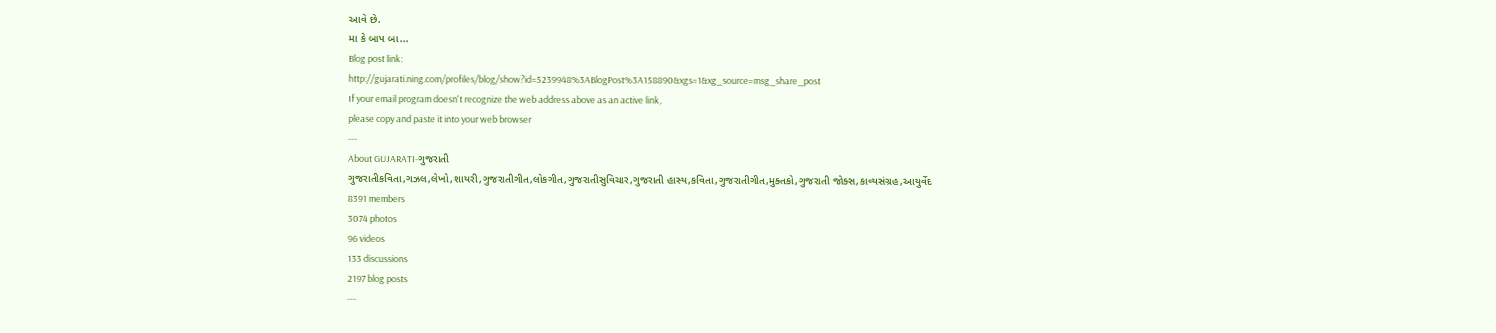આવે છે.
મા કે બાપ બા...
Blog post link:
http://gujarati.ning.com/profiles/blog/show?id=5239948%3ABlogPost%3A158890&xgs=1&xg_source=msg_share_post
If your email program doesn't recognize the web address above as an active link,
please copy and paste it into your web browser
---
About GUJARATI-ગુજરાતી
ગુજરાતીકવિતા,ગઝલ,લેખો,શાયરી,ગુજરાતીગીત,લોકગીત,ગુજરાતીસુવિચાર,ગુજરાતી હાસ્ય,કવિતા,ગુજરાતીગીત,મુક્તકો,ગુજરાતી જોક્સ,કાવ્યસંગ્રહ,આયુર્વેદ
8391 members
3074 photos
96 videos
133 discussions
2197 blog posts
---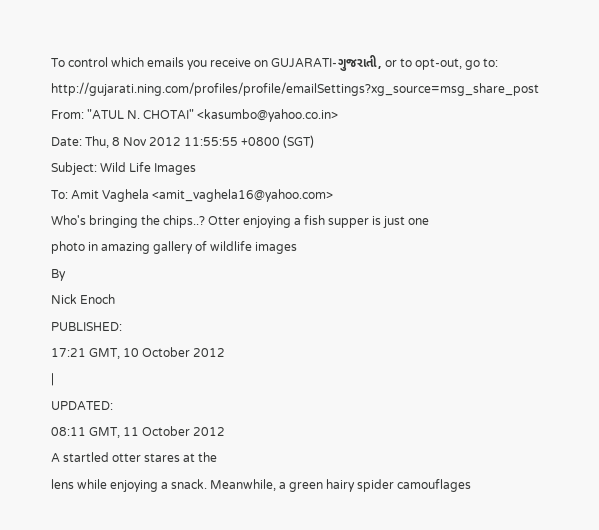To control which emails you receive on GUJARATI-ગુજરાતી, or to opt-out, go to:
http://gujarati.ning.com/profiles/profile/emailSettings?xg_source=msg_share_post
From: "ATUL N. CHOTAI" <kasumbo@yahoo.co.in>
Date: Thu, 8 Nov 2012 11:55:55 +0800 (SGT)
Subject: Wild Life Images
To: Amit Vaghela <amit_vaghela16@yahoo.com>
Who's bringing the chips..? Otter enjoying a fish supper is just one
photo in amazing gallery of wildlife images
By
Nick Enoch
PUBLISHED:
17:21 GMT, 10 October 2012
|
UPDATED:
08:11 GMT, 11 October 2012
A startled otter stares at the
lens while enjoying a snack. Meanwhile, a green hairy spider camouflages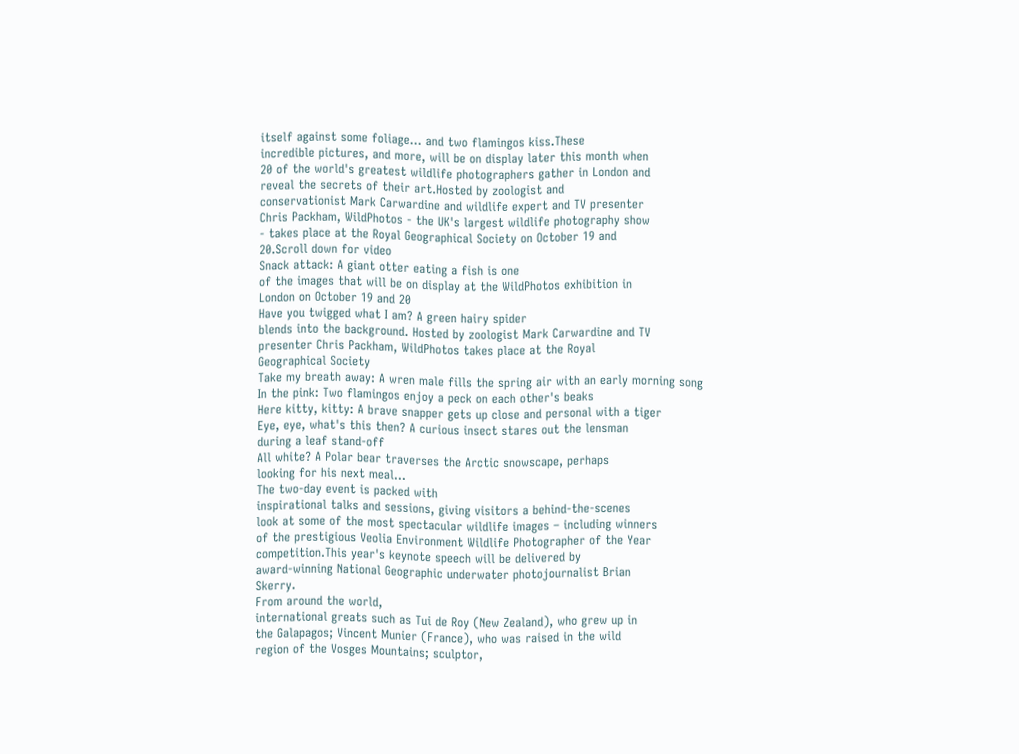itself against some foliage... and two flamingos kiss.These
incredible pictures, and more, will be on display later this month when
20 of the world's greatest wildlife photographers gather in London and
reveal the secrets of their art.Hosted by zoologist and
conservationist Mark Carwardine and wildlife expert and TV presenter
Chris Packham, WildPhotos - the UK's largest wildlife photography show
- takes place at the Royal Geographical Society on October 19 and
20.Scroll down for video
Snack attack: A giant otter eating a fish is one
of the images that will be on display at the WildPhotos exhibition in
London on October 19 and 20
Have you twigged what I am? A green hairy spider
blends into the background. Hosted by zoologist Mark Carwardine and TV
presenter Chris Packham, WildPhotos takes place at the Royal
Geographical Society
Take my breath away: A wren male fills the spring air with an early morning song
In the pink: Two flamingos enjoy a peck on each other's beaks
Here kitty, kitty: A brave snapper gets up close and personal with a tiger
Eye, eye, what's this then? A curious insect stares out the lensman
during a leaf stand-off
All white? A Polar bear traverses the Arctic snowscape, perhaps
looking for his next meal...
The two-day event is packed with
inspirational talks and sessions, giving visitors a behind-the-scenes
look at some of the most spectacular wildlife images – including winners
of the prestigious Veolia Environment Wildlife Photographer of the Year
competition.This year's keynote speech will be delivered by
award-winning National Geographic underwater photojournalist Brian
Skerry.
From around the world,
international greats such as Tui de Roy (New Zealand), who grew up in
the Galapagos; Vincent Munier (France), who was raised in the wild
region of the Vosges Mountains; sculptor,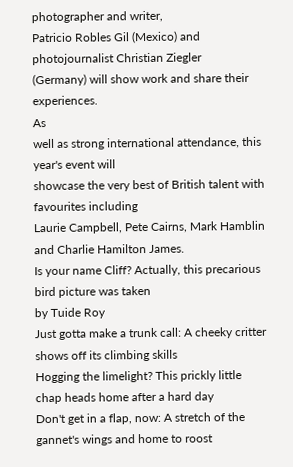photographer and writer,
Patricio Robles Gil (Mexico) and photojournalist Christian Ziegler
(Germany) will show work and share their experiences.
As
well as strong international attendance, this year's event will
showcase the very best of British talent with favourites including
Laurie Campbell, Pete Cairns, Mark Hamblin and Charlie Hamilton James.
Is your name Cliff? Actually, this precarious bird picture was taken
by Tuide Roy
Just gotta make a trunk call: A cheeky critter shows off its climbing skills
Hogging the limelight? This prickly little chap heads home after a hard day
Don't get in a flap, now: A stretch of the gannet's wings and home to roost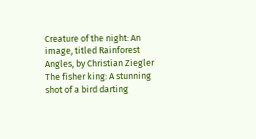Creature of the night: An image, titled Rainforest Angles, by Christian Ziegler
The fisher king: A stunning shot of a bird darting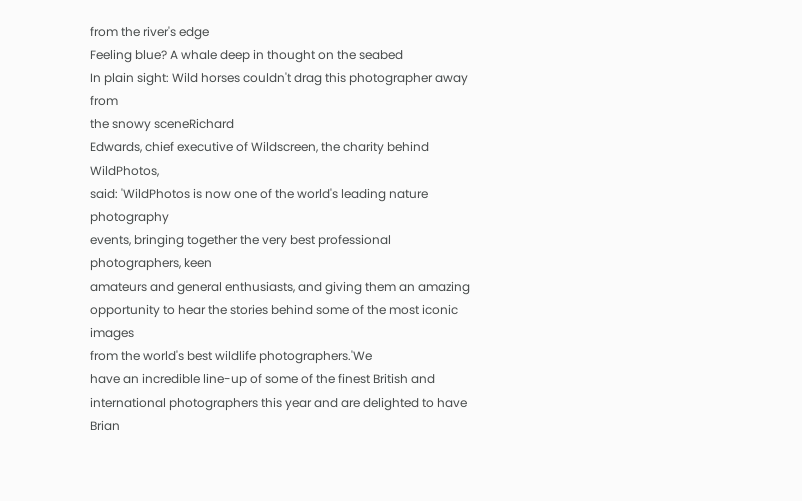from the river's edge
Feeling blue? A whale deep in thought on the seabed
In plain sight: Wild horses couldn't drag this photographer away from
the snowy sceneRichard
Edwards, chief executive of Wildscreen, the charity behind WildPhotos,
said: 'WildPhotos is now one of the world's leading nature photography
events, bringing together the very best professional photographers, keen
amateurs and general enthusiasts, and giving them an amazing
opportunity to hear the stories behind some of the most iconic images
from the world's best wildlife photographers.'We
have an incredible line-up of some of the finest British and
international photographers this year and are delighted to have Brian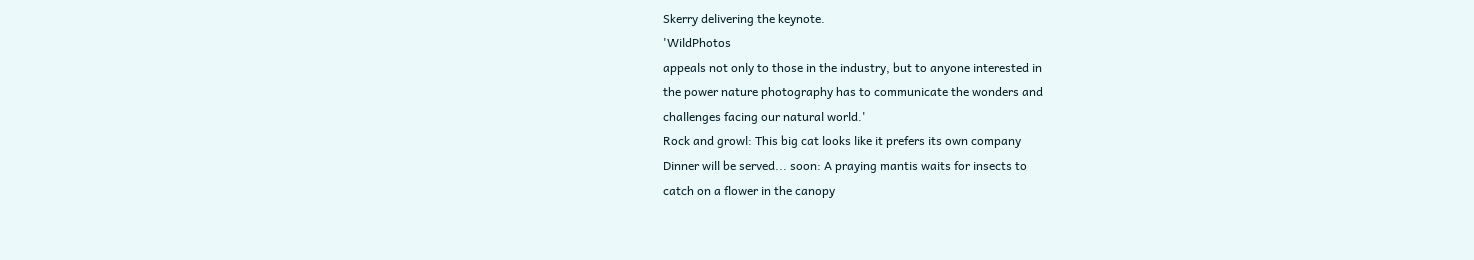Skerry delivering the keynote.
'WildPhotos
appeals not only to those in the industry, but to anyone interested in
the power nature photography has to communicate the wonders and
challenges facing our natural world.'
Rock and growl: This big cat looks like it prefers its own company
Dinner will be served... soon: A praying mantis waits for insects to
catch on a flower in the canopy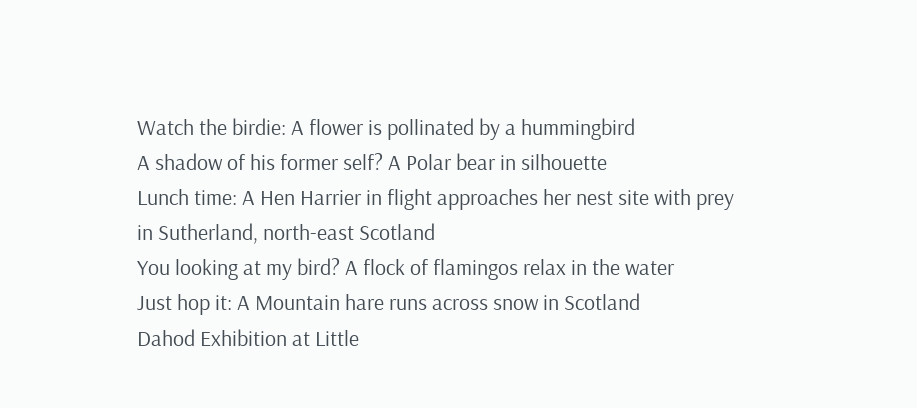Watch the birdie: A flower is pollinated by a hummingbird
A shadow of his former self? A Polar bear in silhouette
Lunch time: A Hen Harrier in flight approaches her nest site with prey
in Sutherland, north-east Scotland
You looking at my bird? A flock of flamingos relax in the water
Just hop it: A Mountain hare runs across snow in Scotland
Dahod Exhibition at Little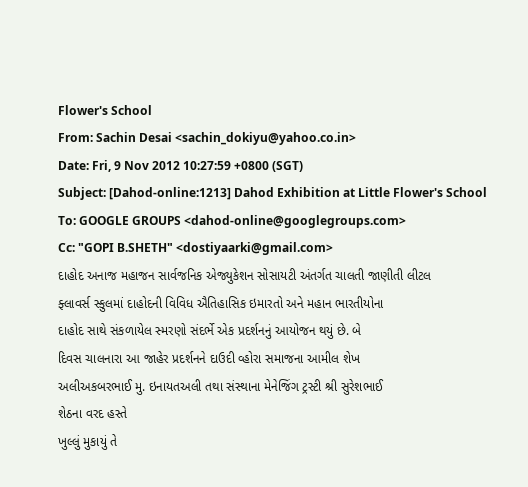Flower's School
From: Sachin Desai <sachin_dokiyu@yahoo.co.in>
Date: Fri, 9 Nov 2012 10:27:59 +0800 (SGT)
Subject: [Dahod-online:1213] Dahod Exhibition at Little Flower's School
To: GOOGLE GROUPS <dahod-online@googlegroups.com>
Cc: "GOPI B.SHETH" <dostiyaarki@gmail.com>
દાહોદ અનાજ મહાજન સાર્વજનિક એજ્યુકેશન સોસાયટી અંતર્ગત ચાલતી જાણીતી લીટલ
ફ્લાવર્સ સ્કુલમાં દાહોદની વિવિધ ઐતિહાસિક ઇમારતો અને મહાન ભારતીયોના
દાહોદ સાથે સંકળાયેલ સ્મરણો સંદર્ભે એક પ્રદર્શનનું આયોજન થયું છે. બે
દિવસ ચાલનારા આ જાહેર પ્રદર્શનને દાઉદી વ્હોરા સમાજના આમીલ શેખ
અલીઅકબરભાઈ મુ. ઇનાયતઅલી તથા સંસ્થાના મેનેજિંગ ટ્રસ્ટી શ્રી સુરેશભાઈ
શેઠના વરદ હસ્તે
ખુલ્લું મુકાયું તે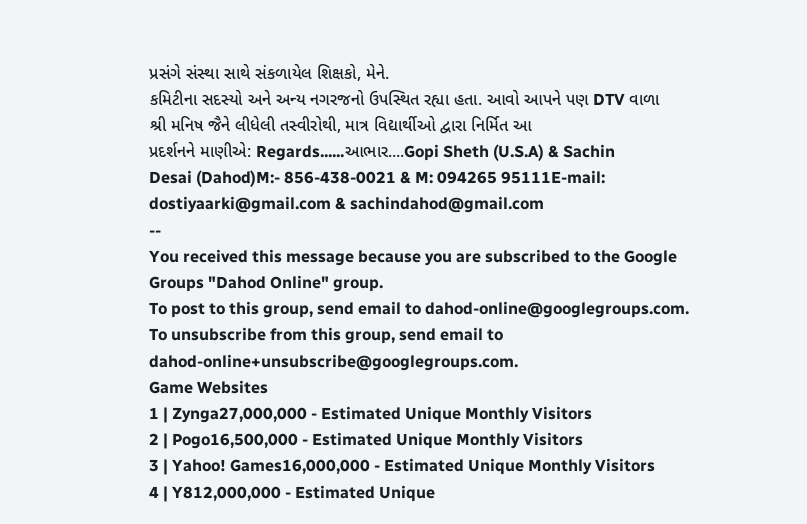પ્રસંગે સંસ્થા સાથે સંકળાયેલ શિક્ષકો, મેને.
કમિટીના સદસ્યો અને અન્ય નગરજનો ઉપસ્થિત રહ્યા હતા. આવો આપને પણ DTV વાળા
શ્રી મનિષ જૈને લીધેલી તસ્વીરોથી, માત્ર વિદ્યાર્થીઓ દ્વારા નિર્મિત આ
પ્રદર્શનને માણીએ: Regards......આભાર....Gopi Sheth (U.S.A) & Sachin
Desai (Dahod)M:- 856-438-0021 & M: 094265 95111E-mail:
dostiyaarki@gmail.com & sachindahod@gmail.com
--
You received this message because you are subscribed to the Google
Groups "Dahod Online" group.
To post to this group, send email to dahod-online@googlegroups.com.
To unsubscribe from this group, send email to
dahod-online+unsubscribe@googlegroups.com.
Game Websites
1 | Zynga27,000,000 - Estimated Unique Monthly Visitors
2 | Pogo16,500,000 - Estimated Unique Monthly Visitors
3 | Yahoo! Games16,000,000 - Estimated Unique Monthly Visitors
4 | Y812,000,000 - Estimated Unique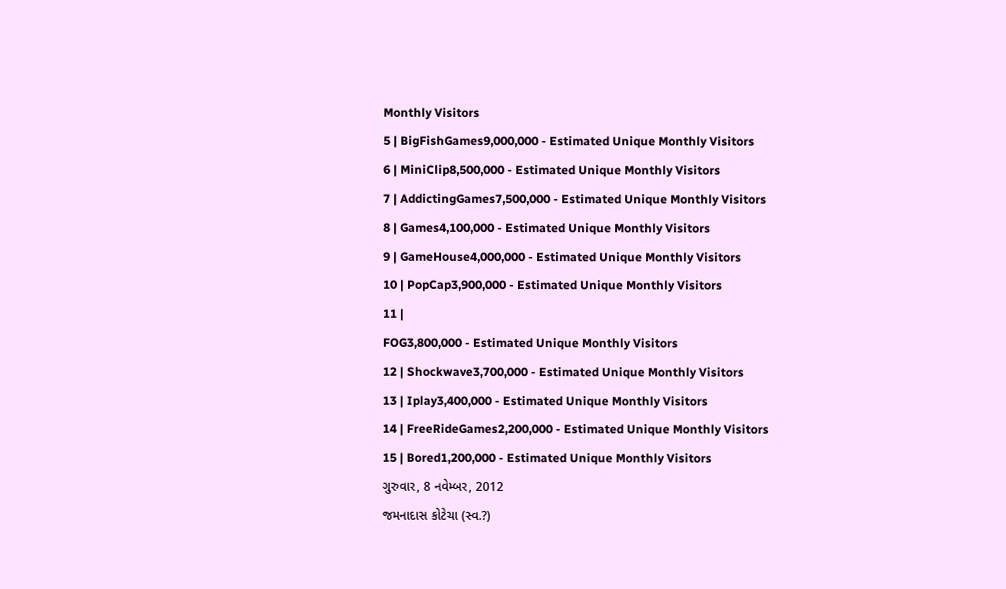Monthly Visitors
5 | BigFishGames9,000,000 - Estimated Unique Monthly Visitors
6 | MiniClip8,500,000 - Estimated Unique Monthly Visitors
7 | AddictingGames7,500,000 - Estimated Unique Monthly Visitors
8 | Games4,100,000 - Estimated Unique Monthly Visitors
9 | GameHouse4,000,000 - Estimated Unique Monthly Visitors
10 | PopCap3,900,000 - Estimated Unique Monthly Visitors
11 |
FOG3,800,000 - Estimated Unique Monthly Visitors
12 | Shockwave3,700,000 - Estimated Unique Monthly Visitors
13 | Iplay3,400,000 - Estimated Unique Monthly Visitors
14 | FreeRideGames2,200,000 - Estimated Unique Monthly Visitors
15 | Bored1,200,000 - Estimated Unique Monthly Visitors
ગુરુવાર, 8 નવેમ્બર, 2012
જમનાદાસ કોટેચા (સ્વ.?)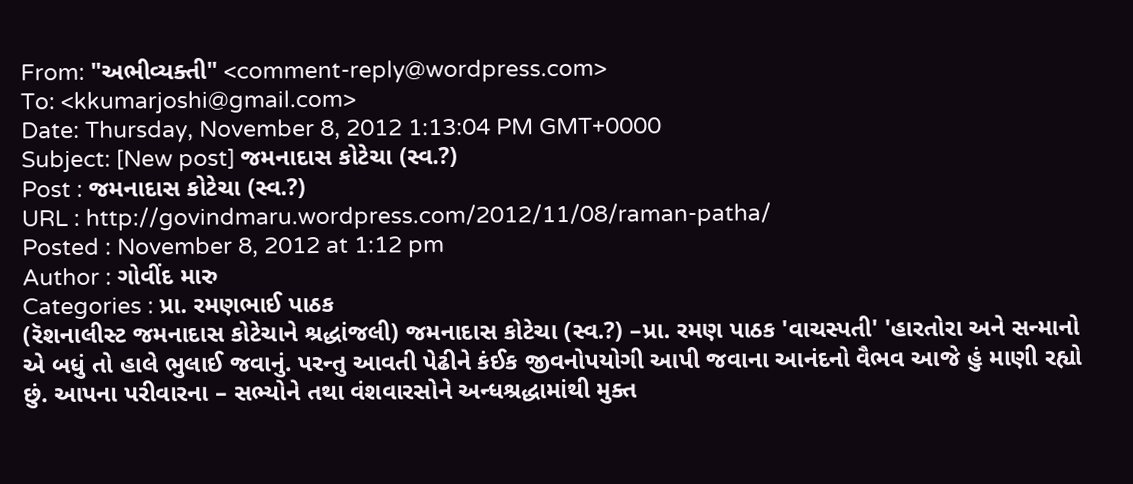From: "અભીવ્યક્તી" <comment-reply@wordpress.com>
To: <kkumarjoshi@gmail.com>
Date: Thursday, November 8, 2012 1:13:04 PM GMT+0000
Subject: [New post] જમનાદાસ કોટેચા (સ્વ.?)
Post : જમનાદાસ કોટેચા (સ્વ.?)
URL : http://govindmaru.wordpress.com/2012/11/08/raman-patha/
Posted : November 8, 2012 at 1:12 pm
Author : ગોવીંદ મારુ
Categories : પ્રા. રમણભાઈ પાઠક
(રૅશનાલીસ્ટ જમનાદાસ કોટેચાને શ્રદ્ધાંજલી) જમનાદાસ કોટેચા (સ્વ.?) –પ્રા. રમણ પાઠક 'વાચસ્પતી' 'હારતોરા અને સન્માનો એ બધું તો હાલે ભુલાઈ જવાનું. પરન્તુ આવતી પેઢીને કંઈક જીવનોપયોગી આપી જવાના આનંદનો વૈભવ આજે હું માણી રહ્યો છું. આપના પરીવારના – સભ્યોને તથા વંશવારસોને અન્ધશ્રદ્ધામાંથી મુક્ત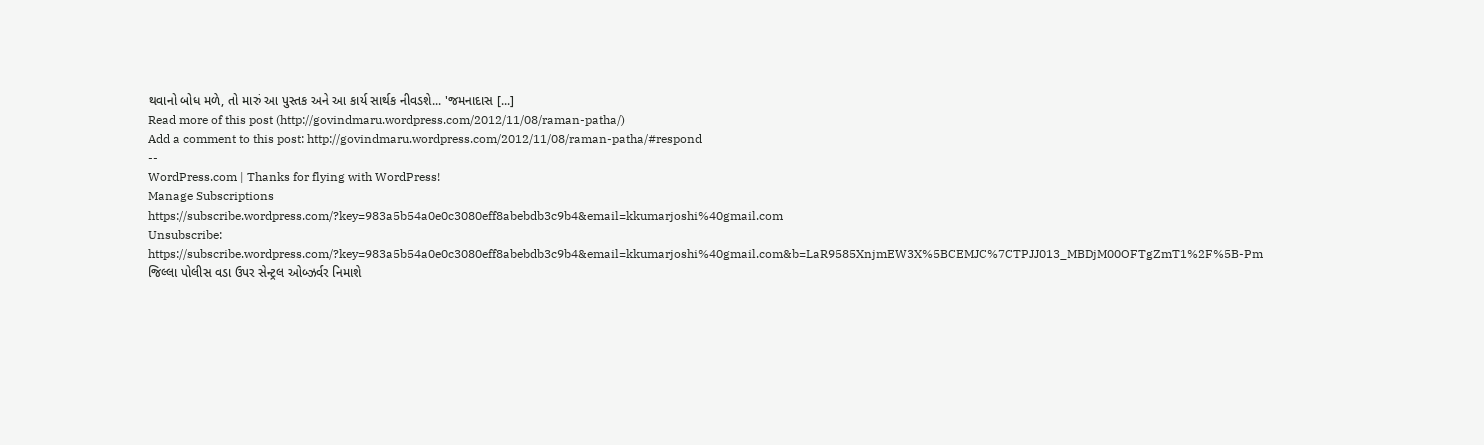થવાનો બોધ મળે, તો મારું આ પુસ્તક અને આ કાર્ય સાર્થક નીવડશે... 'જમનાદાસ [...]
Read more of this post (http://govindmaru.wordpress.com/2012/11/08/raman-patha/)
Add a comment to this post: http://govindmaru.wordpress.com/2012/11/08/raman-patha/#respond
--
WordPress.com | Thanks for flying with WordPress!
Manage Subscriptions
https://subscribe.wordpress.com/?key=983a5b54a0e0c3080eff8abebdb3c9b4&email=kkumarjoshi%40gmail.com
Unsubscribe:
https://subscribe.wordpress.com/?key=983a5b54a0e0c3080eff8abebdb3c9b4&email=kkumarjoshi%40gmail.com&b=LaR9585XnjmEW3X%5BCEMJC%7CTPJJ013_MBDjM00OFTgZmT1%2F%5B-Pm
જિલ્લા પોલીસ વડા ઉપર સેન્ટ્રલ ઓબ્ઝર્વર નિમાશે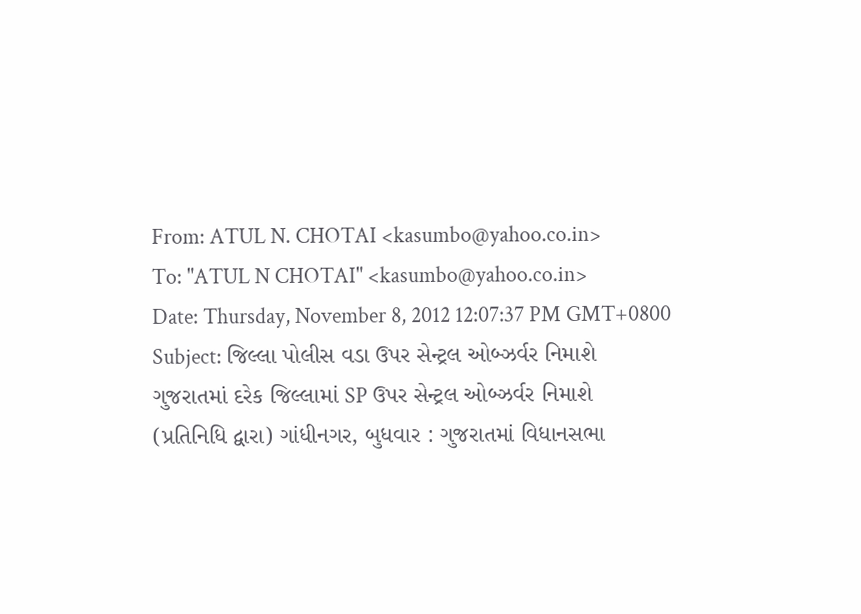From: ATUL N. CHOTAI <kasumbo@yahoo.co.in>
To: "ATUL N CHOTAI" <kasumbo@yahoo.co.in>
Date: Thursday, November 8, 2012 12:07:37 PM GMT+0800
Subject: જિલ્લા પોલીસ વડા ઉપર સેન્ટ્રલ ઓબ્ઝર્વર નિમાશે
ગુજરાતમાં દરેક જિલ્લામાં SP ઉપર સેન્ટ્રલ ઓબ્ઝર્વર નિમાશે
(પ્રતિનિધિ દ્વારા) ગાંધીનગર, બુધવાર : ગુજરાતમાં વિધાનસભા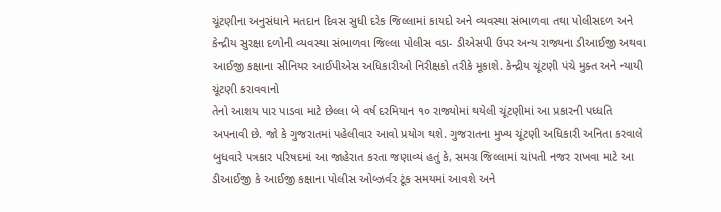ચૂંટણીના અનુસંધાને મતદાન દિવસ સુધી દરેક જિલ્લામાં કાયદો અને વ્યવસ્થા સંભાળવા તથા પોલીસદળ અને કેન્દ્રીય સુરક્ષા દળોની વ્યવસ્થા સંભાળવા જિલ્લા પોલીસ વડા- ડીએસપી ઉપર અન્ય રાજ્યના ડીઆઈજી અથવા આઈજી કક્ષાના સીનિયર આઈપીએસ અધિકારીઓ નિરીક્ષકો તરીકે મૂકાશે. કેન્દ્રીય ચૂંટણી પંચે મુક્ત અને ન્યાયી ચૂંટણી કરાવવાનો
તેનો આશય પાર પાડવા માટે છેલ્લા બે વર્ષ દરમિયાન ૧૦ રાજ્યોમાં થયેલી ચૂંટણીમાં આ પ્રકારની પધ્ધતિ અપનાવી છે. જો કે ગુજરાતમાં પહેલીવાર આવો પ્રયોગ થશે. ગુજરાતના મુખ્ય ચૂંટણી અધિકારી અનિતા કરવાલે બુધવારે પત્રકાર પરિષદમાં આ જાહેરાત કરતા જણાવ્યં હતું કે, સમગ્ર જિલ્લામાં ચાંપતી નજર રાખવા માટે આ ડીઆઈજી કે આઈજી કક્ષાના પોલીસ ઓબ્ઝર્વર ટૂંક સમયમાં આવશે અને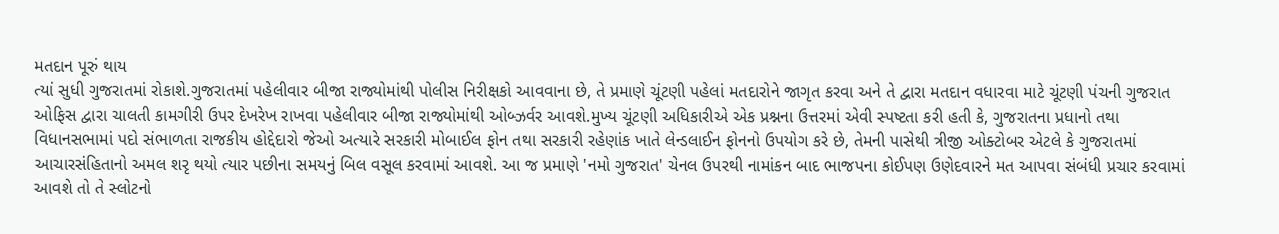મતદાન પૂરું થાય
ત્યાં સુધી ગુજરાતમાં રોકાશે.ગુજરાતમાં પહેલીવાર બીજા રાજ્યોમાંથી પોલીસ નિરીક્ષકો આવવાના છે, તે પ્રમાણે ચૂંટણી પહેલાં મતદારોને જાગૃત કરવા અને તે દ્વારા મતદાન વધારવા માટે ચૂંટણી પંચની ગુજરાત ઓફિસ દ્વારા ચાલતી કામગીરી ઉપર દેખરેખ રાખવા પહેલીવાર બીજા રાજ્યોમાંથી ઓબ્ઝર્વર આવશે.મુખ્ય ચૂંટણી અધિકારીએ એક પ્રશ્નના ઉત્તરમાં એવી સ્પષ્ટતા કરી હતી કે, ગુજરાતના પ્રધાનો તથા
વિધાનસભામાં પદો સંભાળતા રાજકીય હોદ્દેદારો જેઓ અત્યારે સરકારી મોબાઈલ ફોન તથા સરકારી રહેણાંક ખાતે લેન્ડલાઈન ફોનનો ઉપયોગ કરે છે, તેમની પાસેથી ત્રીજી ઓક્ટોબર એટલે કે ગુજરાતમાં આચારસંહિતાનો અમલ શરૃ થયો ત્યાર પછીના સમયનું બિલ વસૂલ કરવામાં આવશે. આ જ પ્રમાણે 'નમો ગુજરાત' ચેનલ ઉપરથી નામાંકન બાદ ભાજપના કોઈપણ ઉણેદવારને મત આપવા સંબંધી પ્રચાર કરવામાં આવશે તો તે સ્લોટનો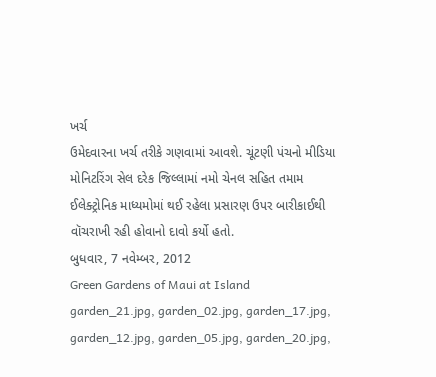ખર્ચ
ઉમેદવારના ખર્ચ તરીકે ગણવામાં આવશે. ચૂંટણી પંચનો મીડિયા મોનિટરિંગ સેલ દરેક જિલ્લામાં નમો ચેનલ સહિત તમામ ઈલેક્ટ્રોનિક માધ્યમોમાં થઈ રહેલા પ્રસારણ ઉપર બારીકાઈથી વૉચરાખી રહી હોવાનો દાવો કર્યો હતો.
બુધવાર, 7 નવેમ્બર, 2012
Green Gardens of Maui at Island
garden_21.jpg, garden_02.jpg, garden_17.jpg, garden_12.jpg, garden_05.jpg, garden_20.jpg,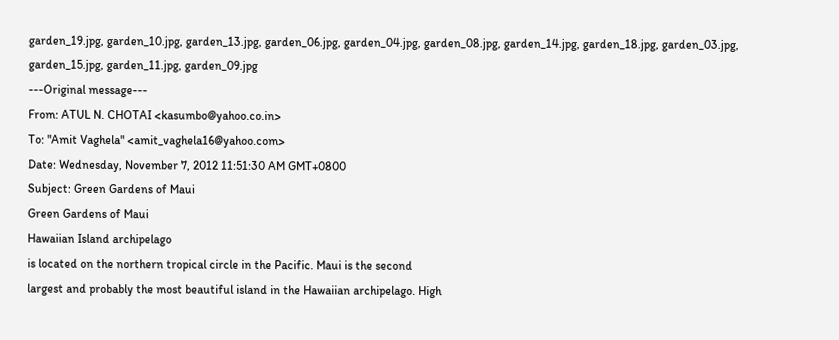garden_19.jpg, garden_10.jpg, garden_13.jpg, garden_06.jpg, garden_04.jpg, garden_08.jpg, garden_14.jpg, garden_18.jpg, garden_03.jpg, garden_15.jpg, garden_11.jpg, garden_09.jpg
---Original message---
From: ATUL N. CHOTAI <kasumbo@yahoo.co.in>
To: "Amit Vaghela" <amit_vaghela16@yahoo.com>
Date: Wednesday, November 7, 2012 11:51:30 AM GMT+0800
Subject: Green Gardens of Maui
Green Gardens of Maui
Hawaiian Island archipelago
is located on the northern tropical circle in the Pacific. Maui is the second
largest and probably the most beautiful island in the Hawaiian archipelago. High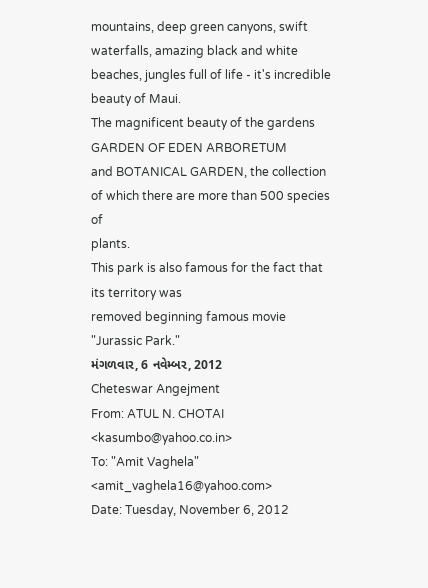mountains, deep green canyons, swift waterfalls, amazing black and white
beaches, jungles full of life - it's incredible beauty of Maui.
The magnificent beauty of the gardens GARDEN OF EDEN ARBORETUM
and BOTANICAL GARDEN, the collection of which there are more than 500 species of
plants.
This park is also famous for the fact that its territory was
removed beginning famous movie "Jurassic Park."
મંગળવાર, 6 નવેમ્બર, 2012
Cheteswar Angejment
From: ATUL N. CHOTAI <kasumbo@yahoo.co.in>
To: "Amit Vaghela" <amit_vaghela16@yahoo.com>
Date: Tuesday, November 6, 2012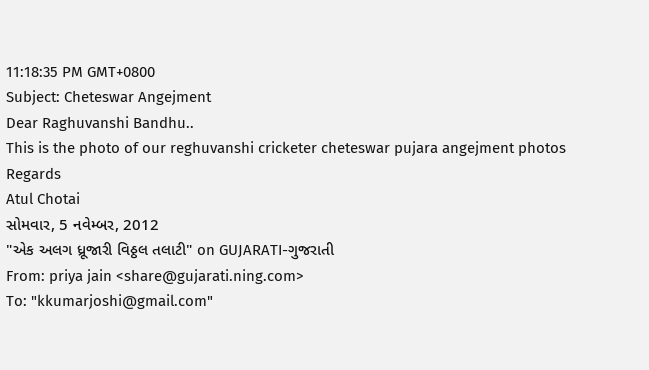11:18:35 PM GMT+0800
Subject: Cheteswar Angejment
Dear Raghuvanshi Bandhu..
This is the photo of our reghuvanshi cricketer cheteswar pujara angejment photos
Regards
Atul Chotai
સોમવાર, 5 નવેમ્બર, 2012
"એક અલગ ધ્રૂજારી વિઠ્ઠલ તલાટી" on GUJARATI-ગુજરાતી
From: priya jain <share@gujarati.ning.com>
To: "kkumarjoshi@gmail.com"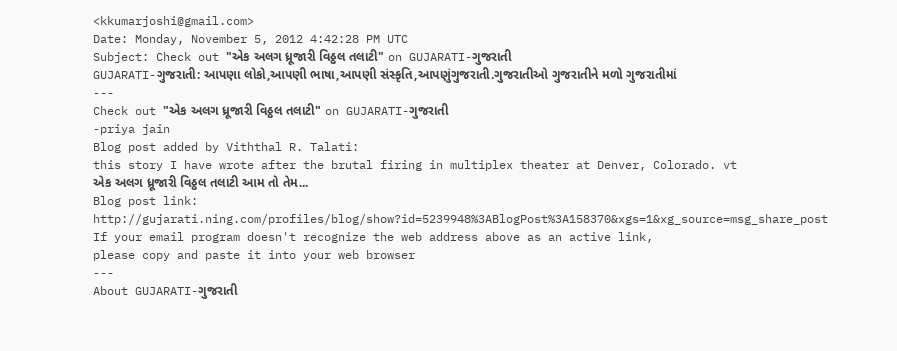<kkumarjoshi@gmail.com>
Date: Monday, November 5, 2012 4:42:28 PM UTC
Subject: Check out "એક અલગ ધ્રૂજારી વિઠ્ઠલ તલાટી" on GUJARATI-ગુજરાતી
GUJARATI-ગુજરાતી: આપણા લોકો,આપણી ભાષા,આપણી સંસ્કૃતિ,આપણુંગુજરાતી.ગુજરાતીઓ ગુજરાતીને મળો ગુજરાતીમાં
---
Check out "એક અલગ ધ્રૂજારી વિઠ્ઠલ તલાટી" on GUJARATI-ગુજરાતી
-priya jain
Blog post added by Viththal R. Talati:
this story I have wrote after the brutal firing in multiplex theater at Denver, Colorado. vt
એક અલગ ધ્રૂજારી વિઠ્ઠલ તલાટી આમ તો તેમ...
Blog post link:
http://gujarati.ning.com/profiles/blog/show?id=5239948%3ABlogPost%3A158370&xgs=1&xg_source=msg_share_post
If your email program doesn't recognize the web address above as an active link,
please copy and paste it into your web browser
---
About GUJARATI-ગુજરાતી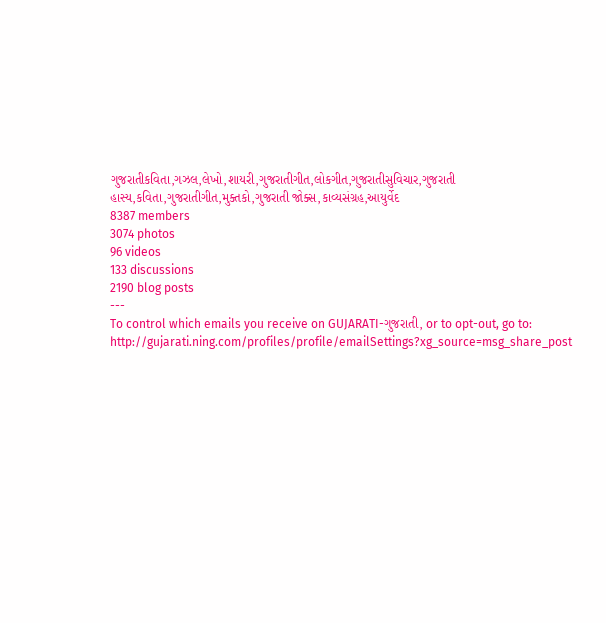ગુજરાતીકવિતા,ગઝલ,લેખો,શાયરી,ગુજરાતીગીત,લોકગીત,ગુજરાતીસુવિચાર,ગુજરાતી હાસ્ય,કવિતા,ગુજરાતીગીત,મુક્તકો,ગુજરાતી જોક્સ,કાવ્યસંગ્રહ,આયુર્વેદ
8387 members
3074 photos
96 videos
133 discussions
2190 blog posts
---
To control which emails you receive on GUJARATI-ગુજરાતી, or to opt-out, go to:
http://gujarati.ning.com/profiles/profile/emailSettings?xg_source=msg_share_post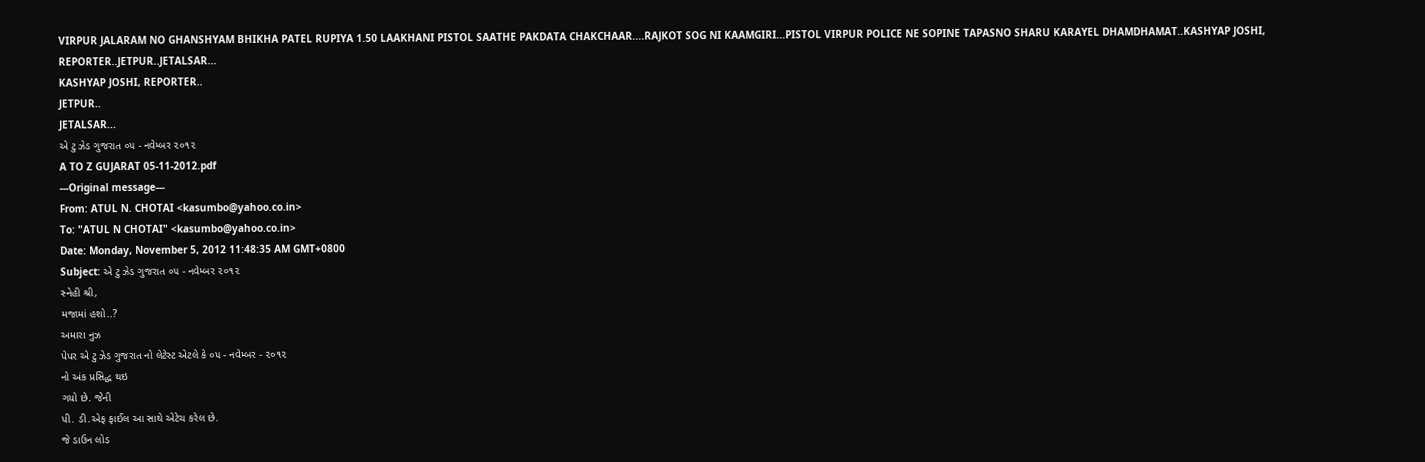VIRPUR JALARAM NO GHANSHYAM BHIKHA PATEL RUPIYA 1.50 LAAKHANI PISTOL SAATHE PAKDATA CHAKCHAAR....RAJKOT SOG NI KAAMGIRI...PISTOL VIRPUR POLICE NE SOPINE TAPASNO SHARU KARAYEL DHAMDHAMAT..KASHYAP JOSHI, REPORTER..JETPUR..JETALSAR...
KASHYAP JOSHI, REPORTER..
JETPUR..
JETALSAR...
એ ટુ ઝેડ ગુજરાત ૦૫ - નવેમ્બર ૨૦૧૨
A TO Z GUJARAT 05-11-2012.pdf
---Original message---
From: ATUL N. CHOTAI <kasumbo@yahoo.co.in>
To: "ATUL N CHOTAI" <kasumbo@yahoo.co.in>
Date: Monday, November 5, 2012 11:48:35 AM GMT+0800
Subject: એ ટુ ઝેડ ગુજરાત ૦૫ - નવેમ્બર ૨૦૧૨
સ્નેહી શ્રી,
મજામાં હશો..?
અમારા નુઝ
પેપર એ ટુ ઝેડ ગુજરાત નો લેટેસ્ટ એટલે કે ૦૫ - નવેમ્બર - ૨૦૧૨
નો અંક પ્રસિદ્ધ થઇ
ગયો છે. જેની
પી. ડી.એફ ફાઈલ આ સાથે એટેચ કરેલ છે.
જે ડાઉન લોડ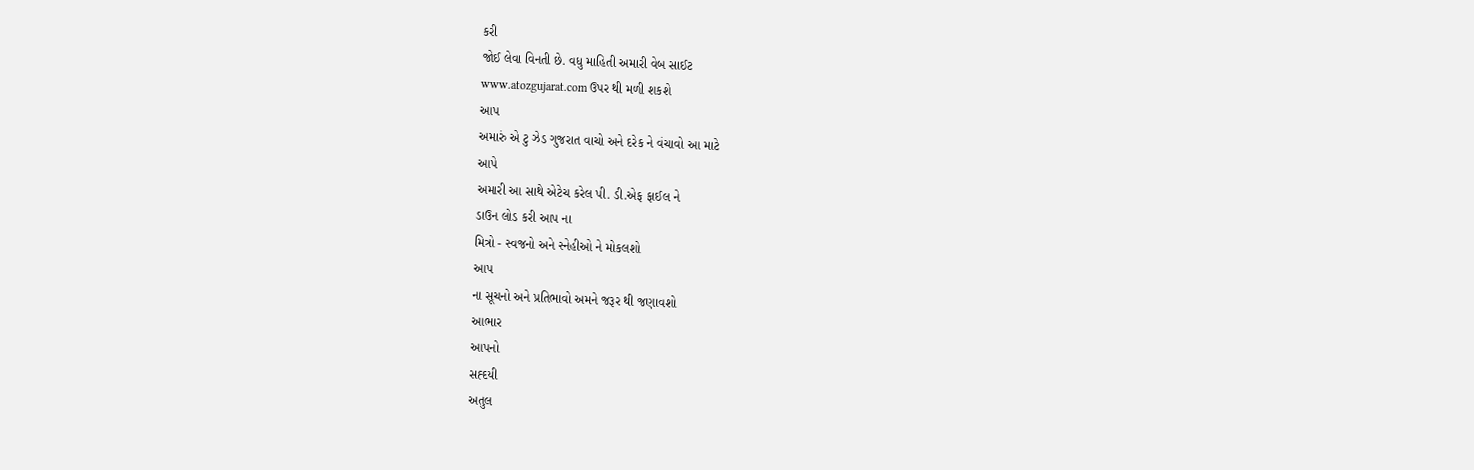કરી
જોઈ લેવા વિનતી છે. વધુ માહિતી અમારી વેબ સાઈટ
www.atozgujarat.com ઉપર થી મળી શકશે
આપ
અમારું એ ટુ ઝેડ ગુજરાત વાચો અને દરેક ને વંચાવો આ માટે
આપે
અમારી આ સાથે એટેચ કરેલ પી. ડી.એફ ફાઈલ ને
ડાઉન લોડ કરી આપ ના
મિત્રો - સ્વજનો અને સ્નેહીઓ ને મોકલશો
આપ
ના સૂચનો અને પ્રતિભાવો અમને જરૂર થી જણાવશો
આભાર
આપનો
સહ્દયી
અતુલ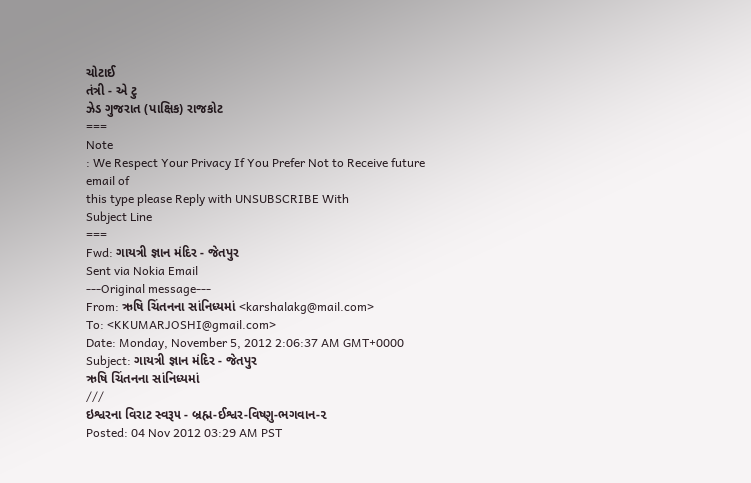ચોટાઈ
તંત્રી - એ ટુ
ઝેડ ગુજરાત (પાક્ષિક) રાજકોટ
===
Note
: We Respect Your Privacy If You Prefer Not to Receive future email of
this type please Reply with UNSUBSCRIBE With
Subject Line
===
Fwd: ગાયત્રી જ્ઞાન મંદિર - જેતપુર
Sent via Nokia Email
---Original message---
From: ઋષિ ચિંતનના સાંનિધ્યમાં <karshalakg@mail.com>
To: <KKUMARJOSHI@gmail.com>
Date: Monday, November 5, 2012 2:06:37 AM GMT+0000
Subject: ગાયત્રી જ્ઞાન મંદિર - જેતપુર
ઋષિ ચિંતનના સાંનિધ્યમાં
///
ઇશ્વરના વિરાટ સ્વરૂ૫ - બ્રહ્મ-ઈશ્વર-વિષ્ણુ-ભગવાન-૨
Posted: 04 Nov 2012 03:29 AM PST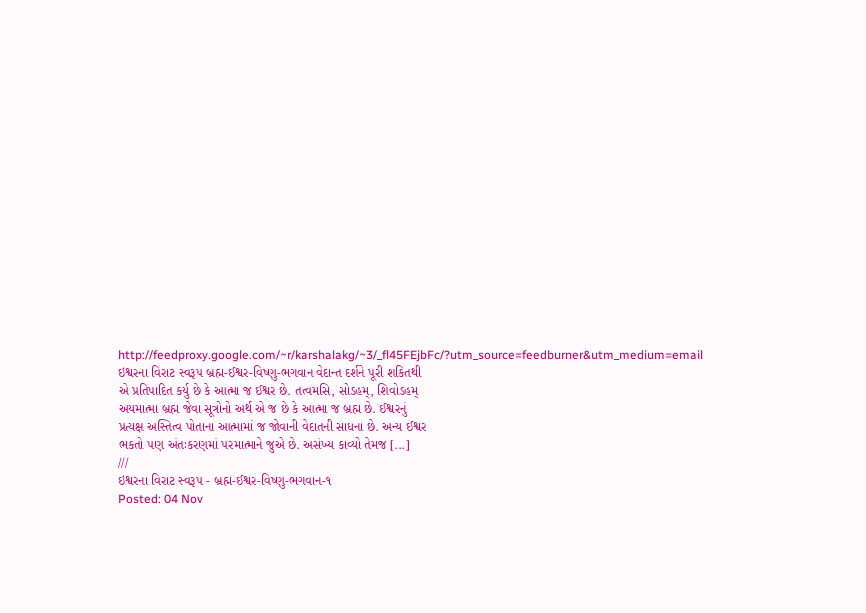http://feedproxy.google.com/~r/karshalakg/~3/_fl45FEjbFc/?utm_source=feedburner&utm_medium=email
ઇશ્વરના વિરાટ સ્વરૂ૫ બ્રહ્મ-ઈશ્વર-વિષ્ણુ-ભગવાન વેદાન્ત દર્શને પૂરી શકિતથી
એ પ્રતિપાદિત કર્યુ છે કે આત્મા જ ઈશ્વર છે. તત્વમસિ, સોડહમ્, શિવોડહમ્
અયમાત્મા બ્રહ્મ જેવા સૂત્રોનો અર્થ એ જ છે કે આત્મા જ બ્રહ્મ છે. ઈશ્વરનું
પ્રત્યક્ષ અસ્તિત્વ પોતાના આત્મામાં જ જોવાની વેદાતની સાધના છે. અન્ય ઈશ્વર
ભકતો ૫ણ અંતઃકરણમાં ૫રમાત્માને જુએ છે. અસંખ્ય કાવ્યો તેમજ [...]
///
ઇશ્વરના વિરાટ સ્વરૂ૫ - બ્રહ્મ-ઈશ્વર-વિષ્ણુ-ભગવાન-૧
Posted: 04 Nov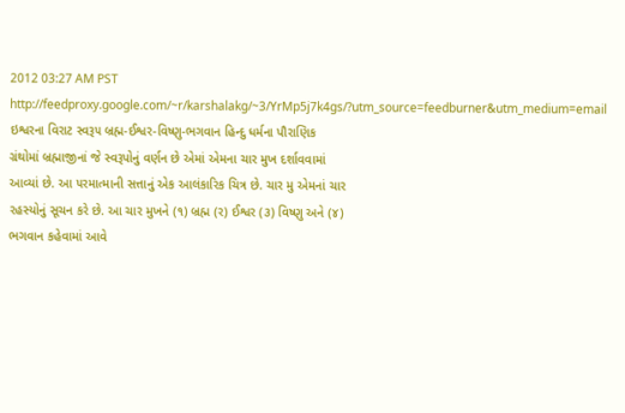2012 03:27 AM PST
http://feedproxy.google.com/~r/karshalakg/~3/YrMp5j7k4gs/?utm_source=feedburner&utm_medium=email
ઇશ્વરના વિરાટ સ્વરૂ૫ બ્રહ્મ-ઈશ્વર-વિષ્ણુ-ભગવાન હિન્દુ ધર્મના પૌરાણિક
ગ્રંથોમાં બ્રહ્માજીનાં જે સ્વરૂપોનું વર્ણન છે એમાં એમના ચાર મુખ દર્શાવવામાં
આવ્યાં છે. આ ૫રમાત્માની સત્તાનું એક આલંકારિક ચિત્ર છે. ચાર મુ એમનાં ચાર
રહસ્યોનું સૂચન કરે છે. આ ચાર મુખને (૧) બ્રહ્મ (ર) ઈશ્વર (૩) વિષ્ણુ અને (૪)
ભગવાન કહેવામાં આવે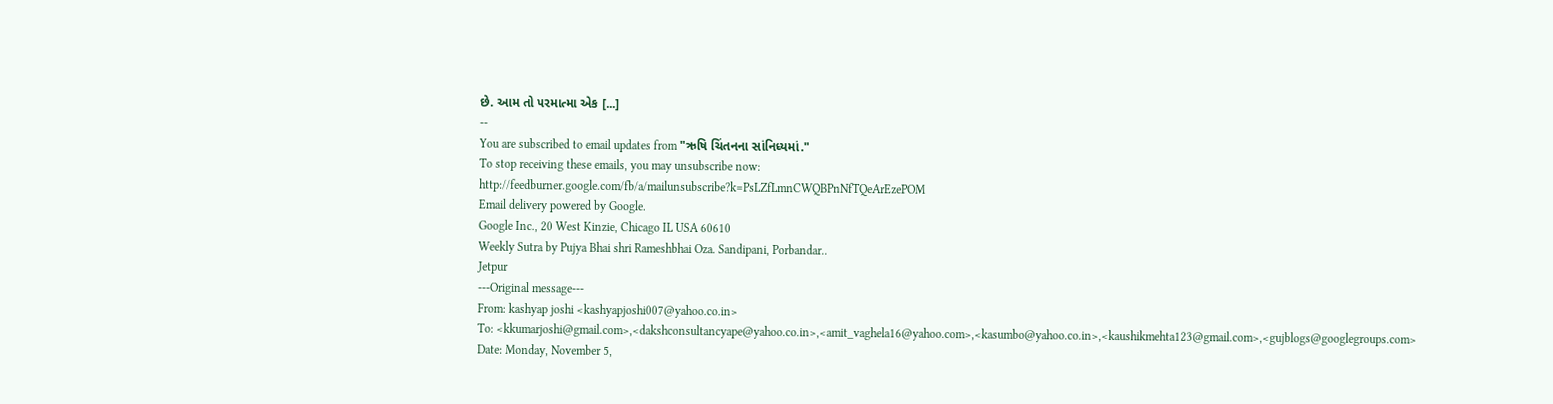છે. આમ તો ૫રમાત્મા એક [...]
--
You are subscribed to email updates from "ઋષિ ચિંતનના સાંનિધ્યમાં."
To stop receiving these emails, you may unsubscribe now:
http://feedburner.google.com/fb/a/mailunsubscribe?k=PsLZfLmnCWQBPnNfTQeArEzePOM
Email delivery powered by Google.
Google Inc., 20 West Kinzie, Chicago IL USA 60610
Weekly Sutra by Pujya Bhai shri Rameshbhai Oza. Sandipani, Porbandar..
Jetpur
---Original message---
From: kashyap joshi <kashyapjoshi007@yahoo.co.in>
To: <kkumarjoshi@gmail.com>,<dakshconsultancyape@yahoo.co.in>,<amit_vaghela16@yahoo.com>,<kasumbo@yahoo.co.in>,<kaushikmehta123@gmail.com>,<gujblogs@googlegroups.com>
Date: Monday, November 5,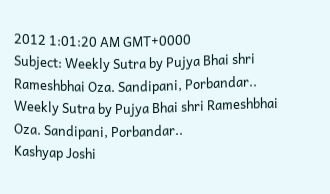2012 1:01:20 AM GMT+0000
Subject: Weekly Sutra by Pujya Bhai shri Rameshbhai Oza. Sandipani, Porbandar..
Weekly Sutra by Pujya Bhai shri Rameshbhai Oza. Sandipani, Porbandar..
Kashyap Joshi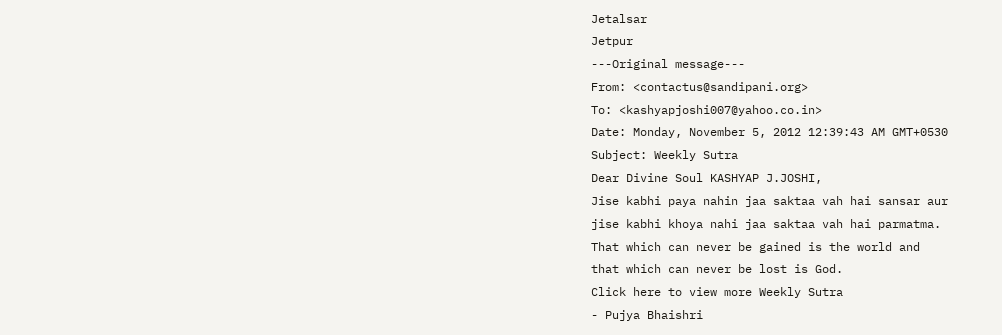Jetalsar
Jetpur
---Original message---
From: <contactus@sandipani.org>
To: <kashyapjoshi007@yahoo.co.in>
Date: Monday, November 5, 2012 12:39:43 AM GMT+0530
Subject: Weekly Sutra
Dear Divine Soul KASHYAP J.JOSHI,
Jise kabhi paya nahin jaa saktaa vah hai sansar aur
jise kabhi khoya nahi jaa saktaa vah hai parmatma.
That which can never be gained is the world and
that which can never be lost is God.
Click here to view more Weekly Sutra
- Pujya Bhaishri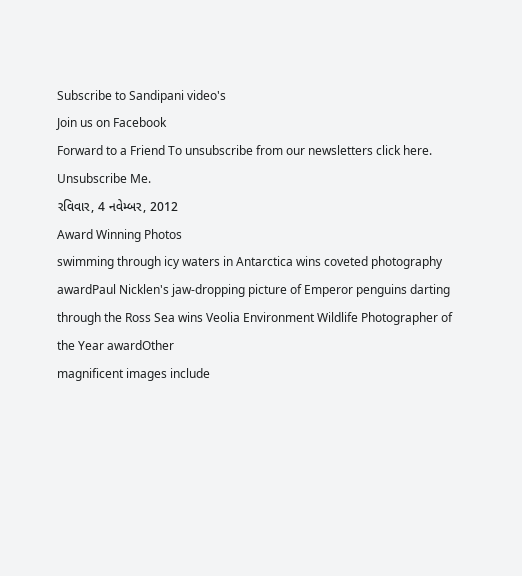Subscribe to Sandipani video's
Join us on Facebook
Forward to a Friend To unsubscribe from our newsletters click here. Unsubscribe Me.
રવિવાર, 4 નવેમ્બર, 2012
Award Winning Photos
swimming through icy waters in Antarctica wins coveted photography
awardPaul Nicklen's jaw-dropping picture of Emperor penguins darting
through the Ross Sea wins Veolia Environment Wildlife Photographer of
the Year awardOther
magnificent images include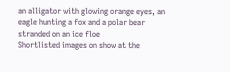an alligator with glowing orange eyes, an
eagle hunting a fox and a polar bear stranded on an ice floe
Shortlisted images on show at the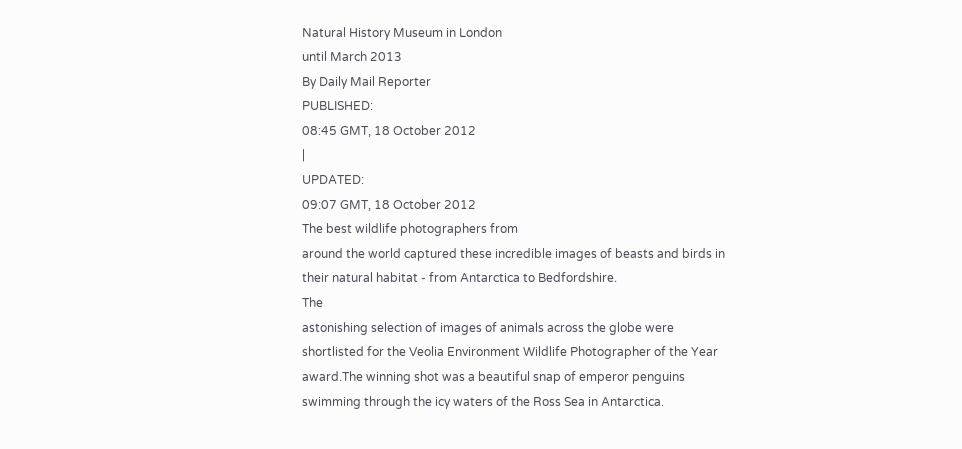Natural History Museum in London
until March 2013
By Daily Mail Reporter
PUBLISHED:
08:45 GMT, 18 October 2012
|
UPDATED:
09:07 GMT, 18 October 2012
The best wildlife photographers from
around the world captured these incredible images of beasts and birds in
their natural habitat - from Antarctica to Bedfordshire.
The
astonishing selection of images of animals across the globe were
shortlisted for the Veolia Environment Wildlife Photographer of the Year
award.The winning shot was a beautiful snap of emperor penguins
swimming through the icy waters of the Ross Sea in Antarctica.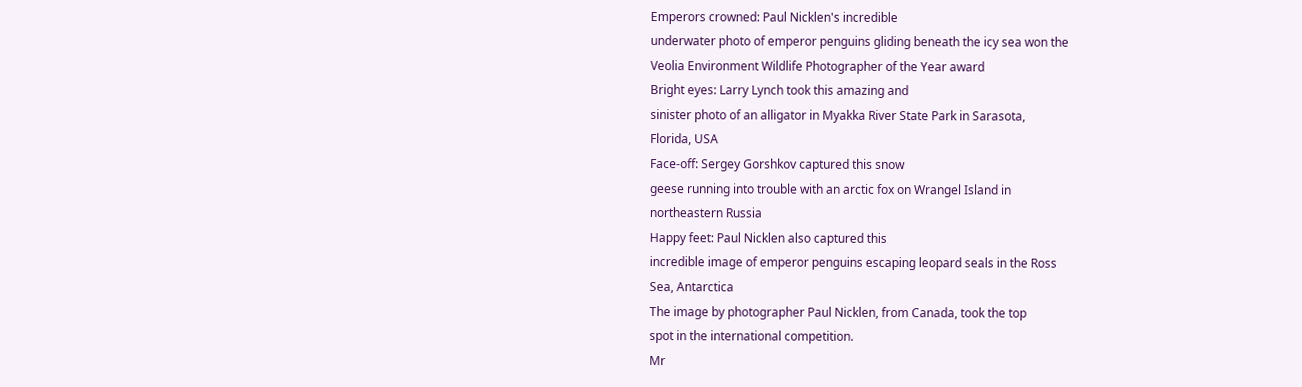Emperors crowned: Paul Nicklen's incredible
underwater photo of emperor penguins gliding beneath the icy sea won the
Veolia Environment Wildlife Photographer of the Year award
Bright eyes: Larry Lynch took this amazing and
sinister photo of an alligator in Myakka River State Park in Sarasota,
Florida, USA
Face-off: Sergey Gorshkov captured this snow
geese running into trouble with an arctic fox on Wrangel Island in
northeastern Russia
Happy feet: Paul Nicklen also captured this
incredible image of emperor penguins escaping leopard seals in the Ross
Sea, Antarctica
The image by photographer Paul Nicklen, from Canada, took the top
spot in the international competition.
Mr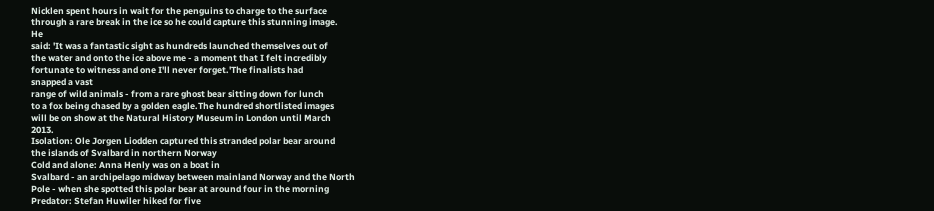Nicklen spent hours in wait for the penguins to charge to the surface
through a rare break in the ice so he could capture this stunning image.
He
said: 'It was a fantastic sight as hundreds launched themselves out of
the water and onto the ice above me - a moment that I felt incredibly
fortunate to witness and one I'll never forget.'The finalists had
snapped a vast
range of wild animals - from a rare ghost bear sitting down for lunch
to a fox being chased by a golden eagle.The hundred shortlisted images
will be on show at the Natural History Museum in London until March
2013.
Isolation: Ole Jorgen Liodden captured this stranded polar bear around
the islands of Svalbard in northern Norway
Cold and alone: Anna Henly was on a boat in
Svalbard - an archipelago midway between mainland Norway and the North
Pole - when she spotted this polar bear at around four in the morning
Predator: Stefan Huwiler hiked for five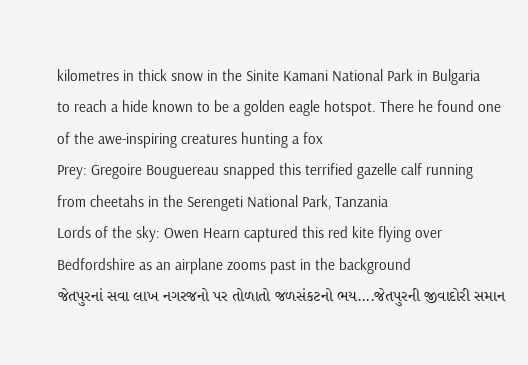kilometres in thick snow in the Sinite Kamani National Park in Bulgaria
to reach a hide known to be a golden eagle hotspot. There he found one
of the awe-inspiring creatures hunting a fox
Prey: Gregoire Bouguereau snapped this terrified gazelle calf running
from cheetahs in the Serengeti National Park, Tanzania
Lords of the sky: Owen Hearn captured this red kite flying over
Bedfordshire as an airplane zooms past in the background
જેતપુરનાં સવા લાખ નગરજનો પર તોળાતો જળસંકટનો ભય....જેતપુરની જીવાદોરી સમાન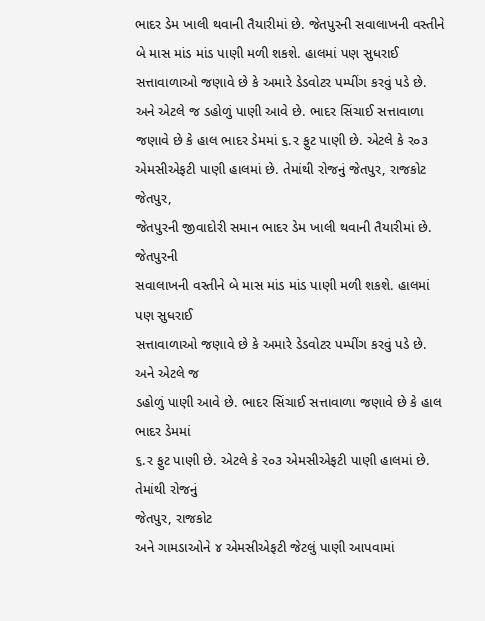ભાદર ડેમ ખાલી થવાની તૈયારીમાં છે. જેતપુરની સવાલાખની વસ્તીને બે માસ માંડ માંડ પાણી મળી શકશે. હાલમાં પણ સુધરાઈ સત્તાવાળાઓ જણાવે છે કે અમારે ડેડવોટર પમ્પીંગ કરવું પડે છે. અને એટલે જ ડહોળું પાણી આવે છે. ભાદર સિંચાઈ સત્તાવાળા જણાવે છે કે હાલ ભાદર ડેમમાં ૬.ર ફુટ પાણી છે. એટલે કે ર૦૩ એમસીએફટી પાણી હાલમાં છે. તેમાંથી રોજનું જેતપુર, રાજકોટ
જેતપુર,
જેતપુરની જીવાદોરી સમાન ભાદર ડેમ ખાલી થવાની તૈયારીમાં છે. જેતપુરની
સવાલાખની વસ્તીને બે માસ માંડ માંડ પાણી મળી શકશે. હાલમાં પણ સુધરાઈ
સત્તાવાળાઓ જણાવે છે કે અમારે ડેડવોટર પમ્પીંગ કરવું પડે છે. અને એટલે જ
ડહોળું પાણી આવે છે. ભાદર સિંચાઈ સત્તાવાળા જણાવે છે કે હાલ ભાદર ડેમમાં
૬.ર ફુટ પાણી છે. એટલે કે ર૦૩ એમસીએફટી પાણી હાલમાં છે. તેમાંથી રોજનું
જેતપુર, રાજકોટ
અને ગામડાઓને ૪ એમસીએફટી જેટલું પાણી આપવામાં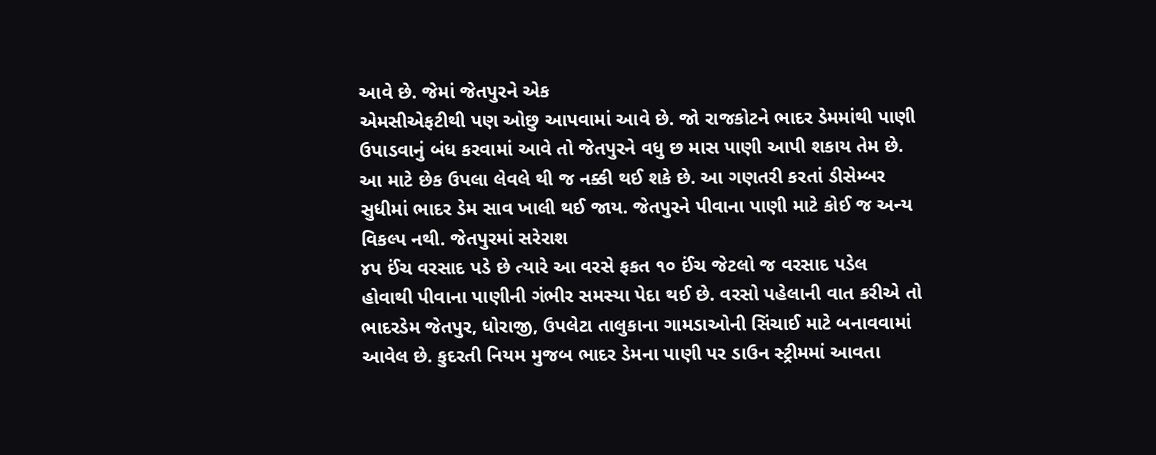આવે છે. જેમાં જેતપુરને એક
એમસીએફટીથી પણ ઓછુ આપવામાં આવે છે. જો રાજકોટને ભાદર ડેમમાંથી પાણી
ઉપાડવાનું બંધ કરવામાં આવે તો જેતપુરને વધુ છ માસ પાણી આપી શકાય તેમ છે.
આ માટે છેક ઉપલા લેવલે થી જ નક્કી થઈ શકે છે. આ ગણતરી કરતાં ડીસેમ્બર
સુધીમાં ભાદર ડેમ સાવ ખાલી થઈ જાય. જેતપુરને પીવાના પાણી માટે કોઈ જ અન્ય
વિકલ્પ નથી. જેતપુરમાં સરેરાશ
૪પ ઈંચ વરસાદ પડે છે ત્યારે આ વરસે ફકત ૧૦ ઈંચ જેટલો જ વરસાદ પડેલ
હોવાથી પીવાના પાણીની ગંભીર સમસ્યા પેદા થઈ છે. વરસો પહેલાની વાત કરીએ તો
ભાદરડેમ જેતપુર, ધોરાજી, ઉપલેટા તાલુકાના ગામડાઓની સિંચાઈ માટે બનાવવામાં
આવેલ છે. કુદરતી નિયમ મુજબ ભાદર ડેમના પાણી પર ડાઉન સ્ટ્રીમમાં આવતા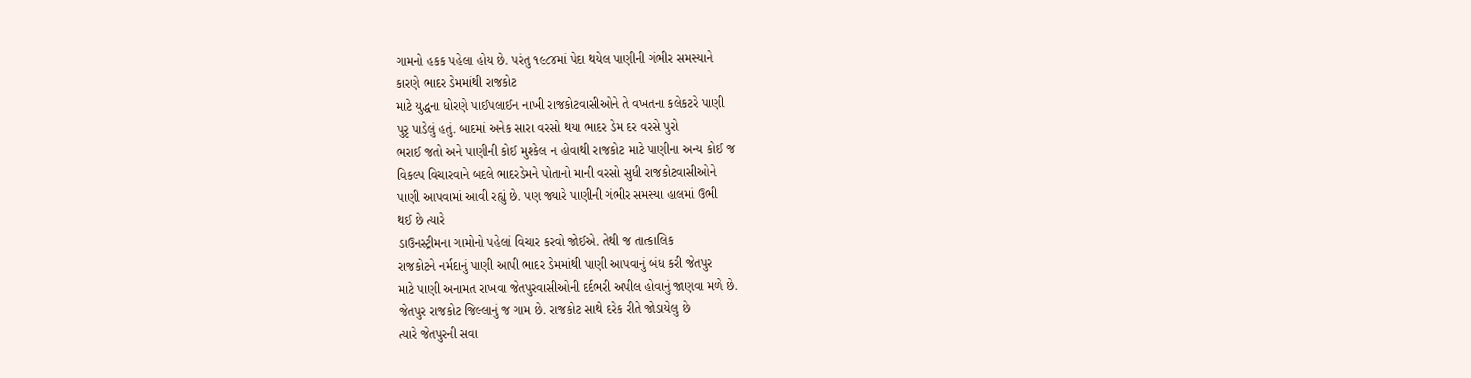ગામનો હકક પહેલા હોય છે. પરંતુ ૧૯૮૪માં પેદા થયેલ પાણીની ગંભીર સમસ્યાને
કારણે ભાદર ડેમમાંથી રાજકોટ
માટે યુદ્ધના ધોરણે પાઈપલાઈન નાખી રાજકોટવાસીઓને તે વખતના કલેકટરે પાણી
પુરૃ પાડેલું હતું. બાદમાં અનેક સારા વરસો થયા ભાદર ડેમ દર વરસે પુરો
ભરાઈ જતો અને પાણીની કોઈ મુશ્કેલ ન હોવાથી રાજકોટ માટે પાણીના અન્ય કોઈ જ
વિકલ્પ વિચારવાને બદલે ભાદરડેમને પોતાનો માની વરસો સુધી રાજકોટવાસીઓને
પાણી આપવામાં આવી રહ્યું છે. પણ જ્યારે પાણીની ગંભીર સમસ્યા હાલમાં ઉભી
થઈ છે ત્યારે
ડાઉનસ્ટ્રીમના ગામોનો પહેલાં વિચાર કરવો જોઈએ. તેથી જ તાત્કાલિક
રાજકોટને નર્મદાનું પાણી આપી ભાદર ડેમમાંથી પાણી આપવાનું બંધ કરી જેતપુર
માટે પાણી અનામત રાખવા જેતપુરવાસીઓની દર્દભરી અપીલ હોવાનું જાણવા મળે છે.
જેતપુર રાજકોટ જિલ્લાનું જ ગામ છે. રાજકોટ સાથે દરેક રીતે જોડાયેલુ છે
ત્યારે જેતપુરની સવા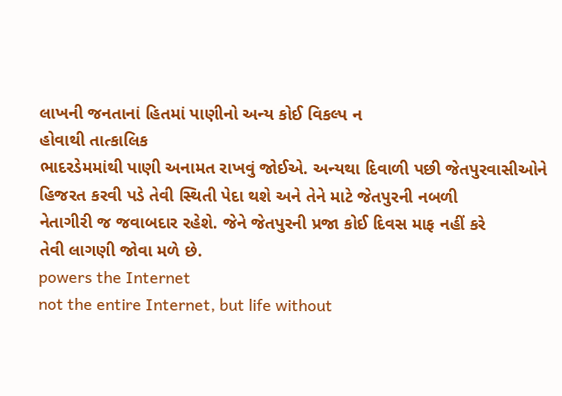લાખની જનતાનાં હિતમાં પાણીનો અન્ય કોઈ વિકલ્પ ન
હોવાથી તાત્કાલિક
ભાદરડેમમાંથી પાણી અનામત રાખવું જોઈએ. અન્યથા દિવાળી પછી જેતપુરવાસીઓને
હિજરત કરવી પડે તેવી સ્થિતી પેદા થશે અને તેને માટે જેતપુરની નબળી
નેતાગીરી જ જવાબદાર રહેશે. જેને જેતપુરની પ્રજા કોઈ દિવસ માફ નહીં કરે
તેવી લાગણી જોવા મળે છે.
powers the Internet
not the entire Internet, but life without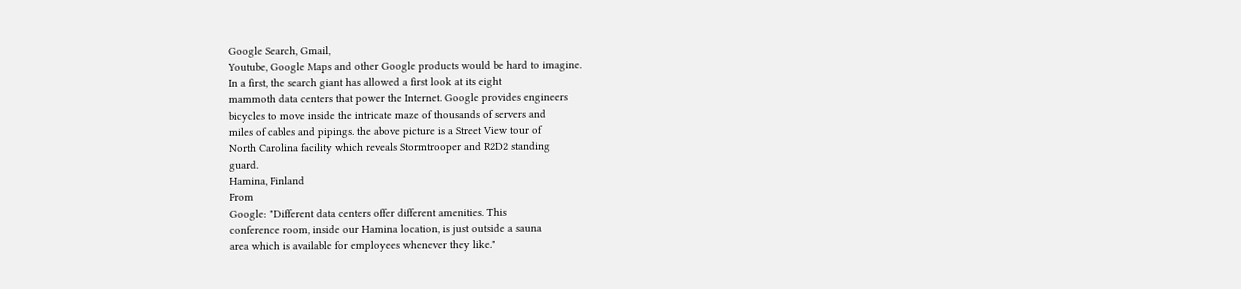Google Search, Gmail,
Youtube, Google Maps and other Google products would be hard to imagine.
In a first, the search giant has allowed a first look at its eight
mammoth data centers that power the Internet. Google provides engineers
bicycles to move inside the intricate maze of thousands of servers and
miles of cables and pipings. the above picture is a Street View tour of
North Carolina facility which reveals Stormtrooper and R2D2 standing
guard.
Hamina, Finland
From
Google: "Different data centers offer different amenities. This
conference room, inside our Hamina location, is just outside a sauna
area which is available for employees whenever they like."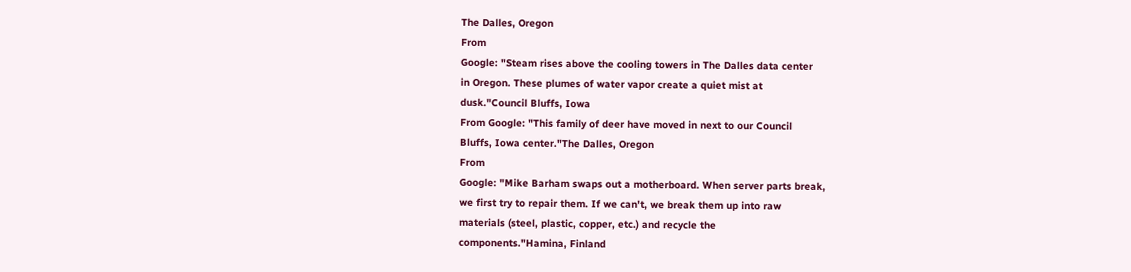The Dalles, Oregon
From
Google: "Steam rises above the cooling towers in The Dalles data center
in Oregon. These plumes of water vapor create a quiet mist at
dusk."Council Bluffs, Iowa
From Google: "This family of deer have moved in next to our Council
Bluffs, Iowa center."The Dalles, Oregon
From
Google: "Mike Barham swaps out a motherboard. When server parts break,
we first try to repair them. If we can't, we break them up into raw
materials (steel, plastic, copper, etc.) and recycle the
components."Hamina, Finland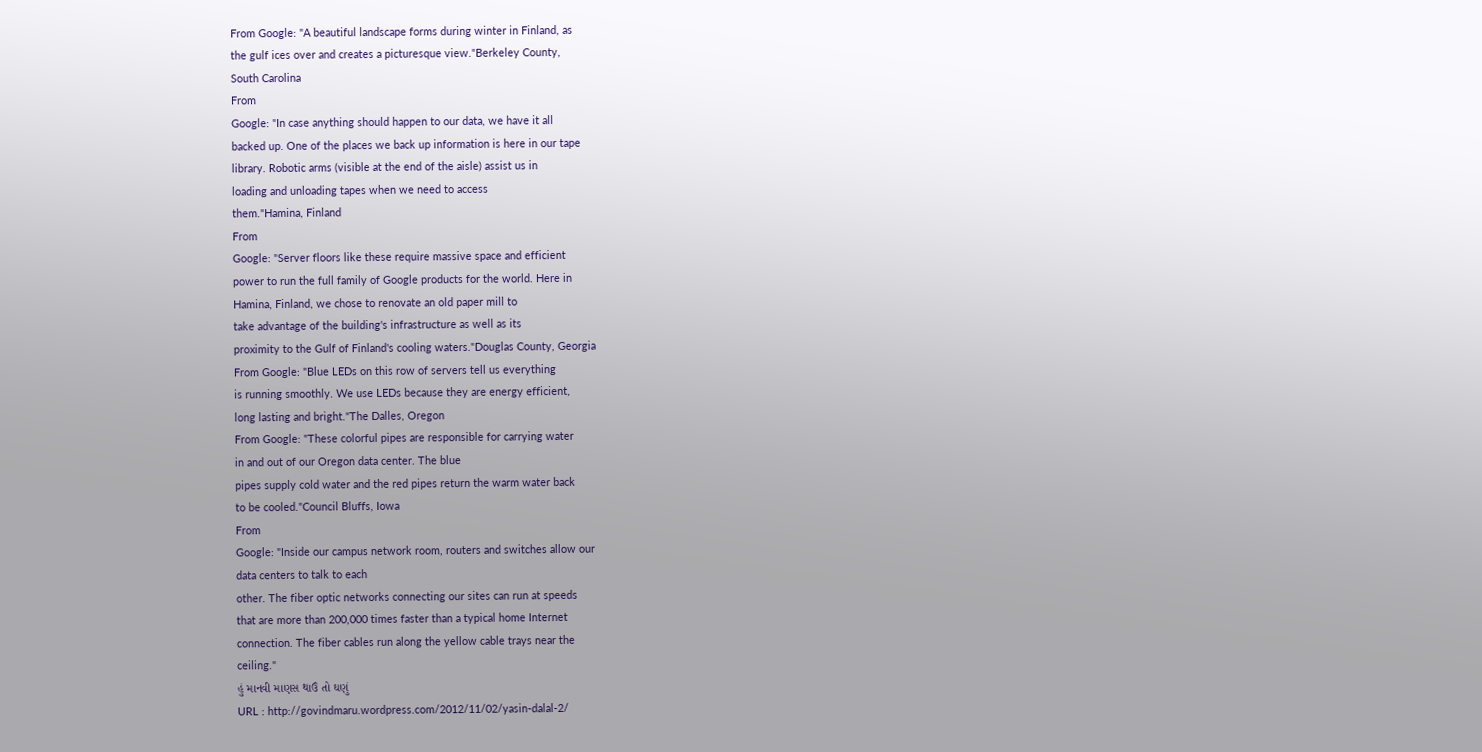From Google: "A beautiful landscape forms during winter in Finland, as
the gulf ices over and creates a picturesque view."Berkeley County,
South Carolina
From
Google: "In case anything should happen to our data, we have it all
backed up. One of the places we back up information is here in our tape
library. Robotic arms (visible at the end of the aisle) assist us in
loading and unloading tapes when we need to access
them."Hamina, Finland
From
Google: "Server floors like these require massive space and efficient
power to run the full family of Google products for the world. Here in
Hamina, Finland, we chose to renovate an old paper mill to
take advantage of the building's infrastructure as well as its
proximity to the Gulf of Finland's cooling waters."Douglas County, Georgia
From Google: "Blue LEDs on this row of servers tell us everything
is running smoothly. We use LEDs because they are energy efficient,
long lasting and bright."The Dalles, Oregon
From Google: "These colorful pipes are responsible for carrying water
in and out of our Oregon data center. The blue
pipes supply cold water and the red pipes return the warm water back
to be cooled."Council Bluffs, Iowa
From
Google: "Inside our campus network room, routers and switches allow our
data centers to talk to each
other. The fiber optic networks connecting our sites can run at speeds
that are more than 200,000 times faster than a typical home Internet
connection. The fiber cables run along the yellow cable trays near the
ceiling."
હું માનવી માણસ થાઉં તો ઘણું
URL : http://govindmaru.wordpress.com/2012/11/02/yasin-dalal-2/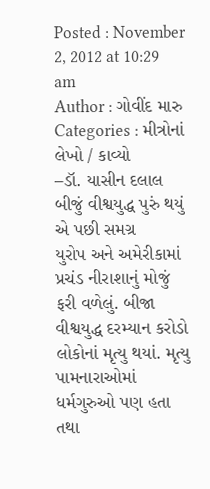Posted : November 2, 2012 at 10:29 am
Author : ગોવીંદ મારુ
Categories : મીત્રોનાં લેખો / કાવ્યો
–ડૉ. યાસીન દલાલ બીજું વીશ્વયુદ્ધ પુરું થયું એ પછી સમગ્ર
યુરોપ અને અમેરીકામાં પ્રચંડ નીરાશાનું મોજું ફરી વળેલું. બીજા
વીશ્વયુદ્ધ દરમ્યાન કરોડો લોકોનાં મૃત્યુ થયાં. મૃત્યુ પામનારાઓમાં
ધર્મગુરુઓ પણ હતા તથા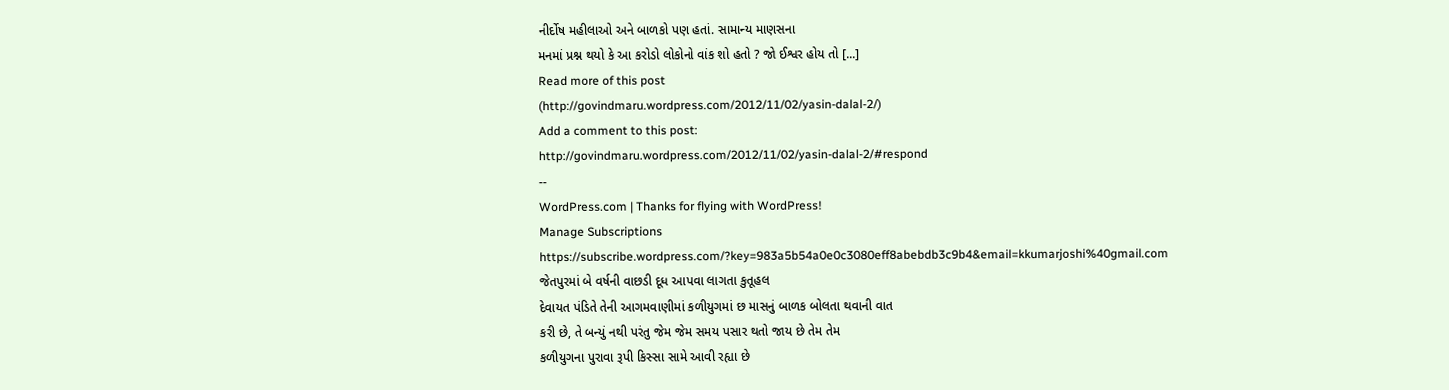નીર્દોષ મહીલાઓ અને બાળકો પણ હતાં. સામાન્ય માણસના
મનમાં પ્રશ્ન થયો કે આ કરોડો લોકોનો વાંક શો હતો ? જો ઈશ્વર હોય તો [...]
Read more of this post
(http://govindmaru.wordpress.com/2012/11/02/yasin-dalal-2/)
Add a comment to this post:
http://govindmaru.wordpress.com/2012/11/02/yasin-dalal-2/#respond
--
WordPress.com | Thanks for flying with WordPress!
Manage Subscriptions
https://subscribe.wordpress.com/?key=983a5b54a0e0c3080eff8abebdb3c9b4&email=kkumarjoshi%40gmail.com
જેતપુરમાં બે વર્ષની વાછડી દૂધ આપવા લાગતા કુતૂહલ
દેવાયત પંડિતે તેની આગમવાણીમાં કળીયુગમાં છ માસનું બાળક બોલતા થવાની વાત
કરી છે, તે બન્યું નથી પરંતુ જેમ જેમ સમય પસાર થતો જાય છે તેમ તેમ
કળીયુગના પુરાવા રૂપી કિસ્સા સામે આવી રહ્યા છે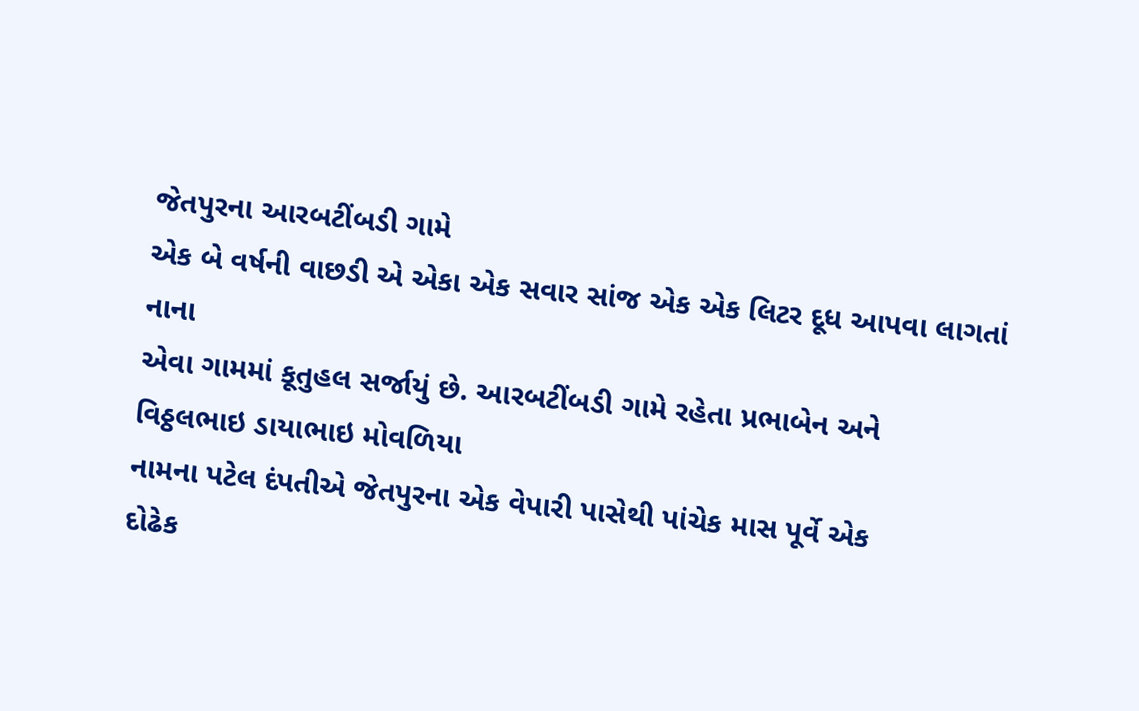જેતપુરના આરબટીંબડી ગામે
એક બે વર્ષની વાછડી એ એકા એક સવાર સાંજ એક એક લિટર દૂધ આપવા લાગતાં નાના
એવા ગામમાં કૂતુહલ સર્જાયું છે. આરબટીંબડી ગામે રહેતા પ્રભાબેન અને
વિઠ્ઠલભાઇ ડાયાભાઇ મોવળિયા
નામના પટેલ દંપતીએ જેતપુરના એક વેપારી પાસેથી પાંચેક માસ પૂર્વે એક
દોઢેક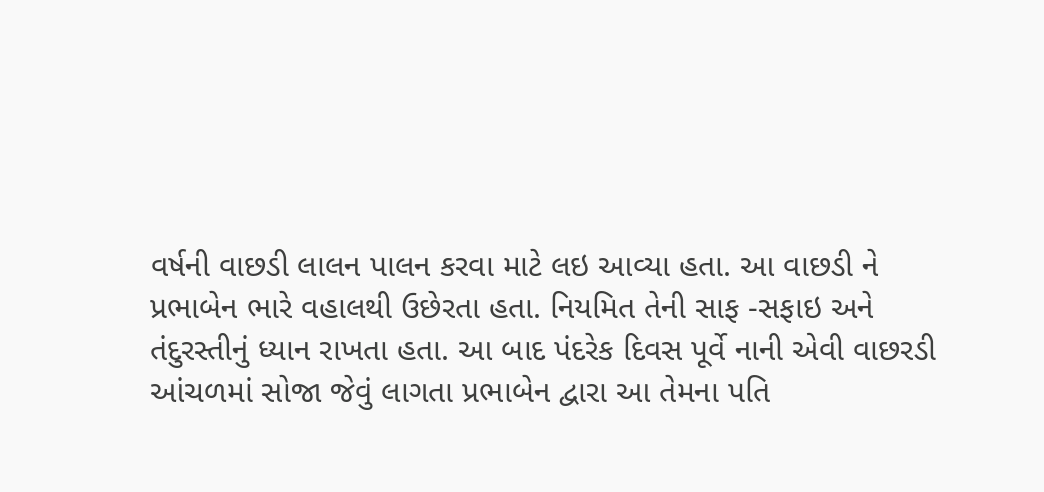વર્ષની વાછડી લાલન પાલન કરવા માટે લઇ આવ્યા હતા. આ વાછડી ને
પ્રભાબેન ભારે વહાલથી ઉછેરતા હતા. નિયમિત તેની સાફ -સફાઇ અને
તંદુરસ્તીનું ધ્યાન રાખતા હતા. આ બાદ પંદરેક દિવસ પૂર્વે નાની એવી વાછરડી
આંચળમાં સોજા જેવું લાગતા પ્રભાબેન દ્વારા આ તેમના પતિ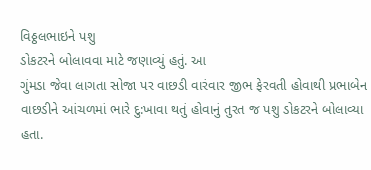વિઠ્ઠલભાઇને પશુ
ડોકટરને બોલાવવા માટે જણાવ્યું હતું. આ
ગુંમડા જેવા લાગતા સોજા પર વાછડી વારંવાર જીભ ફેરવતી હોવાથી પ્રભાબેન
વાછડીને આંચળમાં ભારે દુ:ખાવા થતું હોવાનું તુરત જ પશુ ડોકટરને બોલાવ્યા
હતા.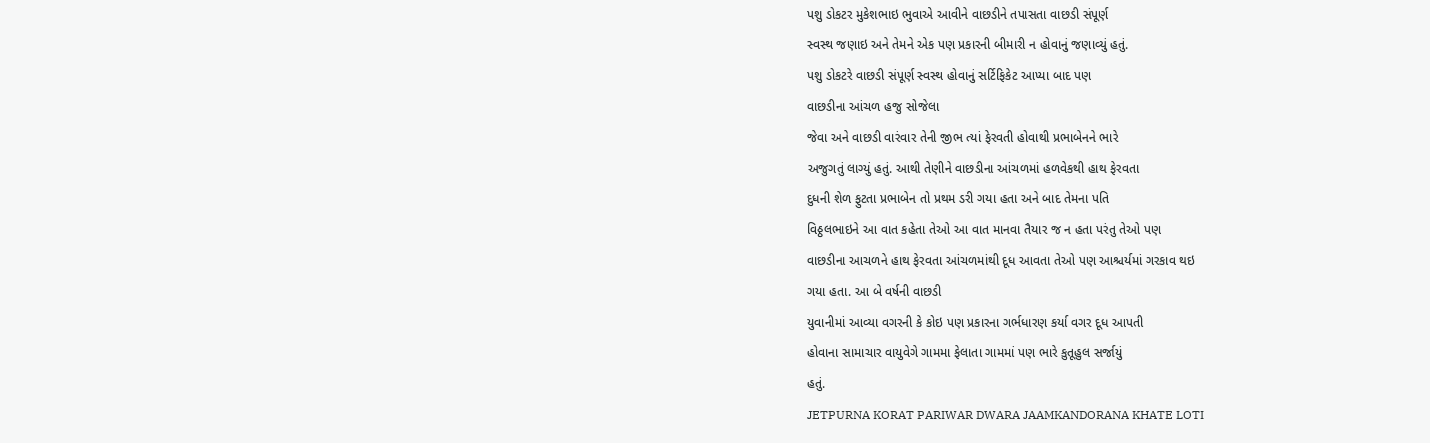પશુ ડોકટર મુકેશભાઇ ભુવાએ આવીને વાછડીને તપાસતા વાછડી સંપૂર્ણ
સ્વસ્થ જણાઇ અને તેમને એક પણ પ્રકારની બીમારી ન હોવાનું જણાવ્યું હતું.
પશુ ડોકટરે વાછડી સંપૂર્ણ સ્વસ્થ હોવાનું સર્ટિફિકેટ આપ્યા બાદ પણ
વાછડીના આંચળ હજુ સોજેલા
જેવા અને વાછડી વારંવાર તેની જીભ ત્યાં ફેરવતી હોવાથી પ્રભાબેનને ભારે
અજુગતું લાગ્યું હતું. આથી તેણીને વાછડીના આંચળમાં હળવેકથી હાથ ફેરવતા
દુધની શેળ ફુટતા પ્રભાબેન તો પ્રથમ ડરી ગયા હતા અને બાદ તેમના પતિ
વિઠ્ઠલભાઇને આ વાત કહેતા તેઓ આ વાત માનવા તૈયાર જ ન હતા પરંતુ તેઓ પણ
વાછડીના આચળને હાથ ફેરવતા આંચળમાંથી દૂધ આવતા તેઓ પણ આશ્ચર્યમાં ગરકાવ થઇ
ગયા હતા. આ બે વર્ષની વાછડી
યુવાનીમાં આવ્યા વગરની કે કોઇ પણ પ્રકારના ગર્ભધારણ કર્યા વગર દૂધ આપતી
હોવાના સામાચાર વાયુવેગે ગામમા ફેલાતા ગામમાં પણ ભારે કુતૂહુલ સર્જાયું
હતું.
JETPURNA KORAT PARIWAR DWARA JAAMKANDORANA KHATE LOTI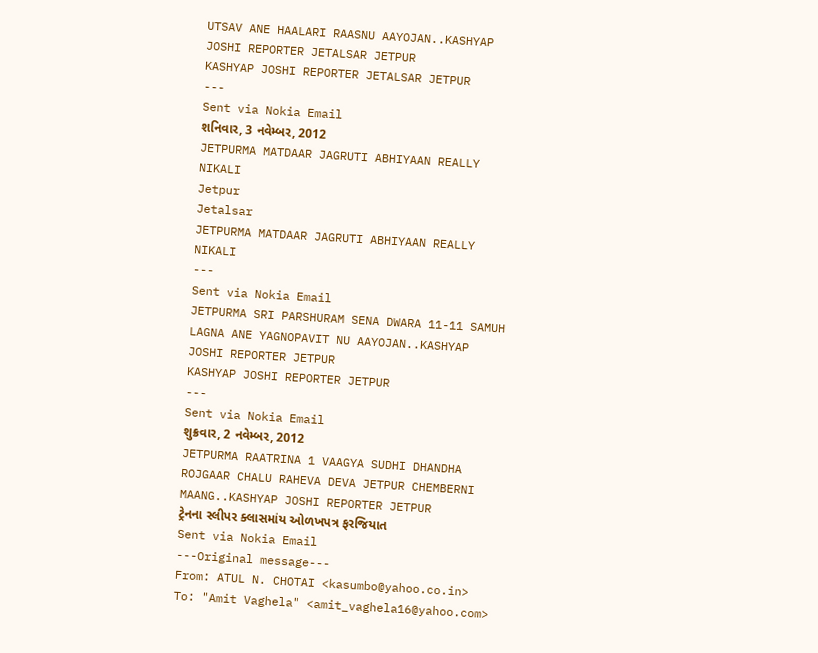UTSAV ANE HAALARI RAASNU AAYOJAN..KASHYAP JOSHI REPORTER JETALSAR JETPUR
KASHYAP JOSHI REPORTER JETALSAR JETPUR
---
Sent via Nokia Email
શનિવાર, 3 નવેમ્બર, 2012
JETPURMA MATDAAR JAGRUTI ABHIYAAN REALLY NIKALI
Jetpur
Jetalsar
JETPURMA MATDAAR JAGRUTI ABHIYAAN REALLY NIKALI
---
Sent via Nokia Email
JETPURMA SRI PARSHURAM SENA DWARA 11-11 SAMUH LAGNA ANE YAGNOPAVIT NU AAYOJAN..KASHYAP JOSHI REPORTER JETPUR
KASHYAP JOSHI REPORTER JETPUR
---
Sent via Nokia Email
શુક્રવાર, 2 નવેમ્બર, 2012
JETPURMA RAATRINA 1 VAAGYA SUDHI DHANDHA ROJGAAR CHALU RAHEVA DEVA JETPUR CHEMBERNI MAANG..KASHYAP JOSHI REPORTER JETPUR
ટ્રેનના સ્લીપર ક્લાસમાંય ઓળખપત્ર ફરજિયાત
Sent via Nokia Email
---Original message---
From: ATUL N. CHOTAI <kasumbo@yahoo.co.in>
To: "Amit Vaghela" <amit_vaghela16@yahoo.com>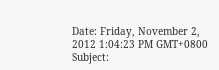Date: Friday, November 2, 2012 1:04:23 PM GMT+0800
Subject: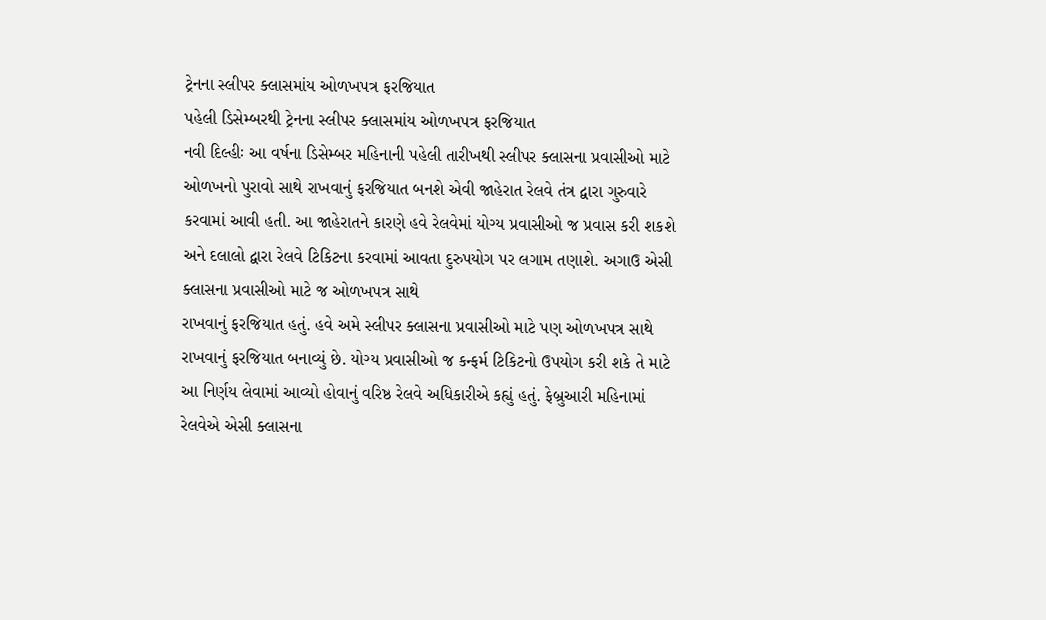ટ્રેનના સ્લીપર ક્લાસમાંય ઓળખપત્ર ફરજિયાત
પહેલી ડિસેમ્બરથી ટ્રેનના સ્લીપર ક્લાસમાંય ઓળખપત્ર ફરજિયાત
નવી દિલ્હીઃ આ વર્ષના ડિસેમ્બર મહિનાની પહેલી તારીખથી સ્લીપર ક્લાસના પ્રવાસીઓ માટે ઓળખનો પુરાવો સાથે રાખવાનું ફરજિયાત બનશે એવી જાહેરાત રેલવે તંત્ર દ્વારા ગુરુવારે કરવામાં આવી હતી. આ જાહેરાતને કારણે હવે રેલવેમાં યોગ્ય પ્રવાસીઓ જ પ્રવાસ કરી શકશે અને દલાલો દ્વારા રેલવે ટિકિટના કરવામાં આવતા દુરુપયોગ પર લગામ તણાશે. અગાઉ એસી ક્લાસના પ્રવાસીઓ માટે જ ઓળખપત્ર સાથે
રાખવાનું ફરજિયાત હતું. હવે અમે સ્લીપર ક્લાસના પ્રવાસીઓ માટે પણ ઓળખપત્ર સાથે રાખવાનું ફરજિયાત બનાવ્યું છે. યોગ્ય પ્રવાસીઓ જ કન્ફર્મ ટિકિટનો ઉપયોગ કરી શકે તે માટે આ નિર્ણય લેવામાં આવ્યો હોવાનું વરિષ્ઠ રેલવે અધિકારીએ કહ્યું હતું. ફેબ્રુઆરી મહિનામાં રેલવેએ એસી ક્લાસના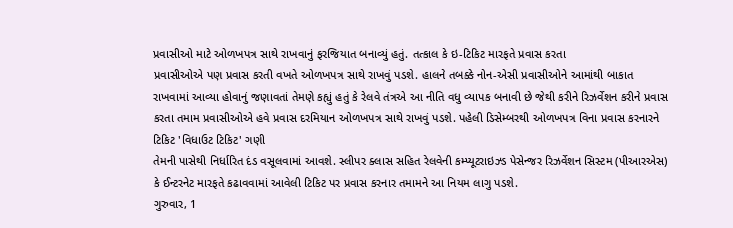પ્રવાસીઓ માટે ઓળખપત્ર સાથે રાખવાનું ફરજિયાત બનાવ્યું હતું. તત્કાલ કે ઇ-ટિકિટ મારફતે પ્રવાસ કરતા
પ્રવાસીઓએ પણ પ્રવાસ કરતી વખતે ઓળખપત્ર સાથે રાખવું પડશે. હાલને તબક્કે નોન-એસી પ્રવાસીઓને આમાંથી બાકાત રાખવામાં આવ્યા હોવાનું જણાવતાં તેમણે કહ્યું હતું કે રેલવે તંત્રએ આ નીતિ વધુ વ્યાપક બનાવી છે જેથી કરીને રિઝર્વેશન કરીને પ્રવાસ કરતા તમામ પ્રવાસીઓએ હવે પ્રવાસ દરમિયાન ઓળખપત્ર સાથે રાખવું પડશે. પહેલી ડિસેમ્બરથી ઓળખપત્ર વિના પ્રવાસ કરનારને ટિકિટ 'વિધાઉટ ટિકિટ' ગણી
તેમની પાસેથી નિર્ધારિત દંડ વસૂલવામાં આવશે. સ્લીપર ક્લાસ સહિત રેલવેની કમ્પ્યૂટરાઇઝ્ડ પેસેન્જર રિઝર્વેશન સિસ્ટમ (પીઆરએસ) કે ઈન્ટરનેટ મારફતે કઢાવવામાં આવેલી ટિકિટ પર પ્રવાસ કરનાર તમામને આ નિયમ લાગુ પડશે.
ગુરુવાર, 1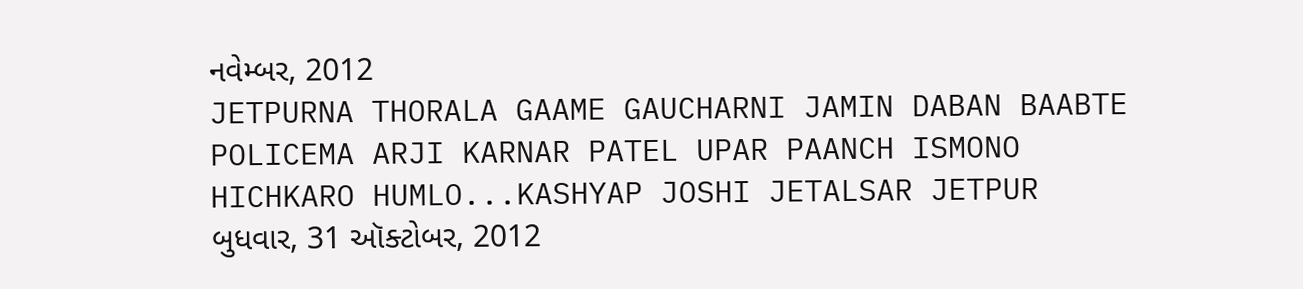નવેમ્બર, 2012
JETPURNA THORALA GAAME GAUCHARNI JAMIN DABAN BAABTE POLICEMA ARJI KARNAR PATEL UPAR PAANCH ISMONO HICHKARO HUMLO...KASHYAP JOSHI JETALSAR JETPUR
બુધવાર, 31 ઑક્ટોબર, 2012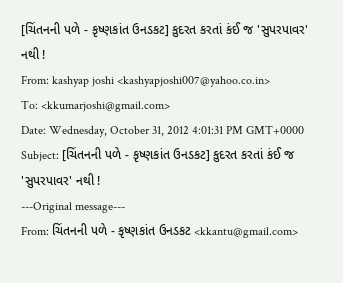[ચિંતનની પળે - કૃષ્ણકાંત ઉનડકટ] કુદરત કરતાં કંઈ જ 'સુપરપાવર' નથી !
From: kashyap joshi <kashyapjoshi007@yahoo.co.in>
To: <kkumarjoshi@gmail.com>
Date: Wednesday, October 31, 2012 4:01:31 PM GMT+0000
Subject: [ચિંતનની પળે - કૃષ્ણકાંત ઉનડકટ] કુદરત કરતાં કંઈ જ 'સુપરપાવર' નથી !
---Original message---
From: ચિંતનની પળે - કૃષ્ણકાંત ઉનડકટ <kkantu@gmail.com>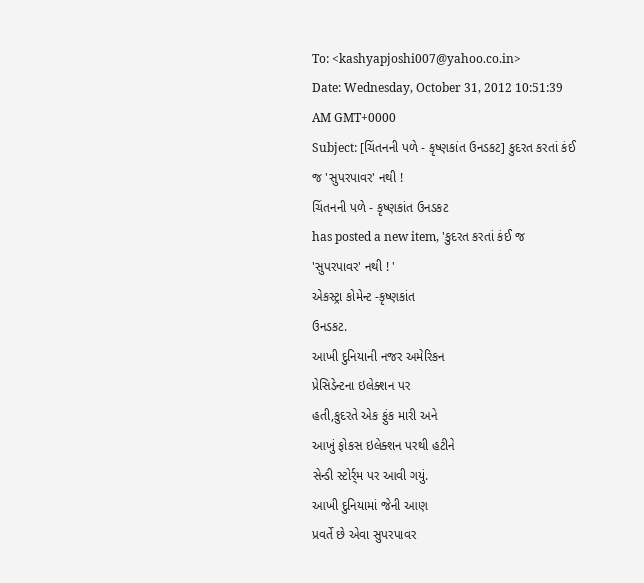To: <kashyapjoshi007@yahoo.co.in>
Date: Wednesday, October 31, 2012 10:51:39 AM GMT+0000
Subject: [ચિંતનની પળે - કૃષ્ણકાંત ઉનડકટ] કુદરત કરતાં કંઈ જ 'સુપરપાવર' નથી !
ચિંતનની પળે - કૃષ્ણકાંત ઉનડકટ
has posted a new item, 'કુદરત કરતાં કંઈ જ
'સુપરપાવર' નથી ! '
એકસ્ટ્રા કોમેન્ટ -કૃષ્ણકાંત
ઉનડકટ.
આખી દુનિયાની નજર અમેરિકન
પ્રેસિડેન્ટના ઇલેક્શન પર
હતી,કુદરતે એક ફુંક મારી અને
આખું ફોકસ ઇલેક્શન પરથી હટીને
સેન્ડી સ્ટોર્ર્મ પર આવી ગયું.
આખી દુનિયામાં જેની આણ
પ્રવર્તે છે એવા સુપરપાવર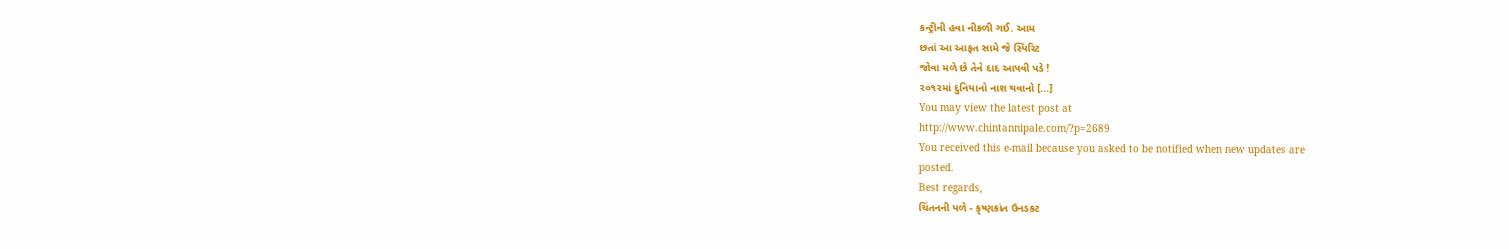કન્ટ્રીની હવા નીકળી ગઈ. આમ
છતાં આ આફત સામે જે સ્પિરિટ
જોવા મળે છે તેને દાદ આપવી પડે !
૨૦૧૨માં દુનિયાનો નાશ થવાનો [...]
You may view the latest post at
http://www.chintannipale.com/?p=2689
You received this e-mail because you asked to be notified when new updates are
posted.
Best regards,
ચિંતનની પળે - કૃષ્ણકાંત ઉનડકટ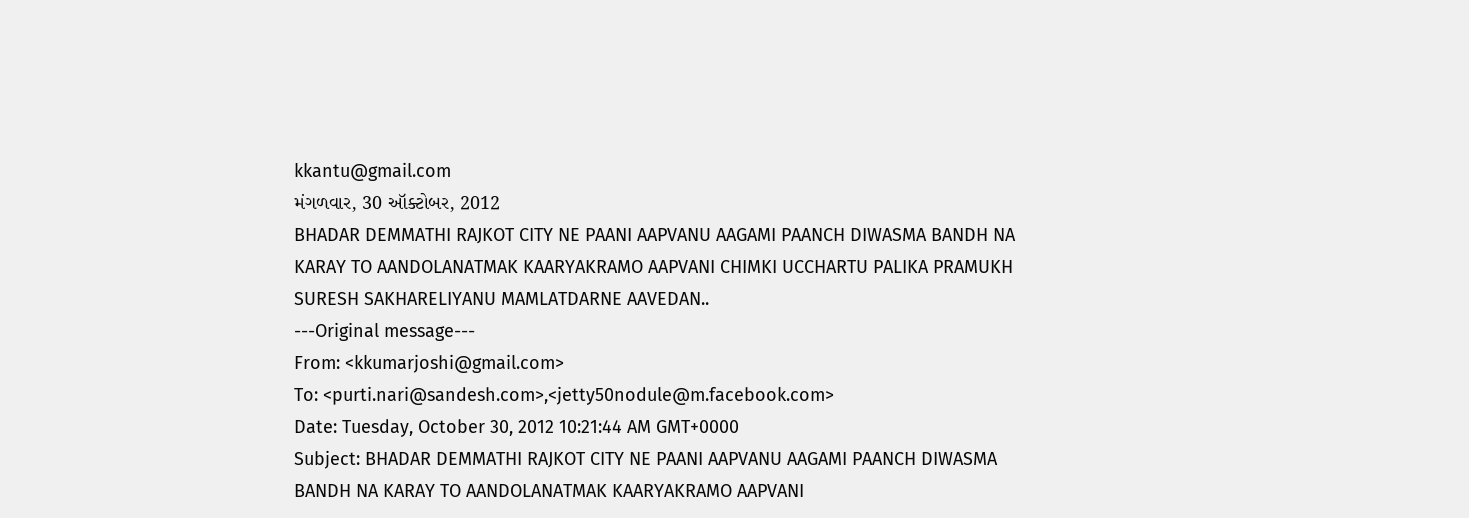kkantu@gmail.com
મંગળવાર, 30 ઑક્ટોબર, 2012
BHADAR DEMMATHI RAJKOT CITY NE PAANI AAPVANU AAGAMI PAANCH DIWASMA BANDH NA KARAY TO AANDOLANATMAK KAARYAKRAMO AAPVANI CHIMKI UCCHARTU PALIKA PRAMUKH SURESH SAKHARELIYANU MAMLATDARNE AAVEDAN..
---Original message---
From: <kkumarjoshi@gmail.com>
To: <purti.nari@sandesh.com>,<jetty50nodule@m.facebook.com>
Date: Tuesday, October 30, 2012 10:21:44 AM GMT+0000
Subject: BHADAR DEMMATHI RAJKOT CITY NE PAANI AAPVANU AAGAMI PAANCH DIWASMA BANDH NA KARAY TO AANDOLANATMAK KAARYAKRAMO AAPVANI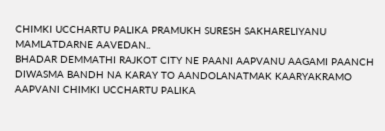CHIMKI UCCHARTU PALIKA PRAMUKH SURESH SAKHARELIYANU MAMLATDARNE AAVEDAN..
BHADAR DEMMATHI RAJKOT CITY NE PAANI AAPVANU AAGAMI PAANCH DIWASMA BANDH NA KARAY TO AANDOLANATMAK KAARYAKRAMO AAPVANI CHIMKI UCCHARTU PALIKA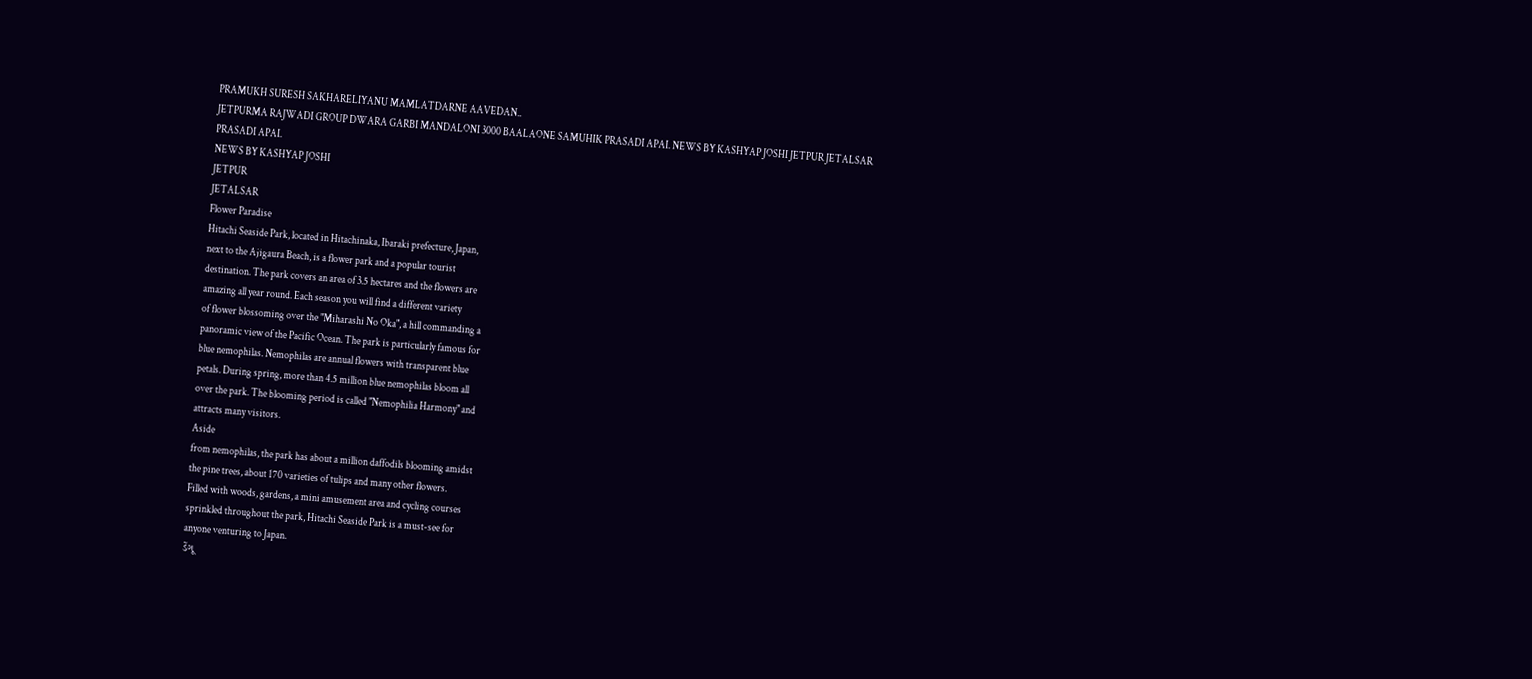PRAMUKH SURESH SAKHARELIYANU MAMLATDARNE AAVEDAN..
JETPURMA RAJWADI GROUP DWARA GARBI MANDALONI 3000 BAALAONE SAMUHIK PRASADI APAI. NEWS BY KASHYAP JOSHI JETPUR JETALSAR
PRASADI APAI.
NEWS BY KASHYAP JOSHI
JETPUR
JETALSAR
Flower Paradise
Hitachi Seaside Park, located in Hitachinaka, Ibaraki prefecture, Japan,
next to the Ajigaura Beach, is a flower park and a popular tourist
destination. The park covers an area of 3.5 hectares and the flowers are
amazing all year round. Each season you will find a different variety
of flower blossoming over the "Miharashi No Oka", a hill commanding a
panoramic view of the Pacific Ocean. The park is particularly famous for
blue nemophilas. Nemophilas are annual flowers with transparent blue
petals. During spring, more than 4.5 million blue nemophilas bloom all
over the park. The blooming period is called "Nemophilia Harmony" and
attracts many visitors.
Aside
from nemophilas, the park has about a million daffodils blooming amidst
the pine trees, about 170 varieties of tulips and many other flowers.
Filled with woods, gardens, a mini amusement area and cycling courses
sprinkled throughout the park, Hitachi Seaside Park is a must-see for
anyone venturing to Japan.
ડેંગૂ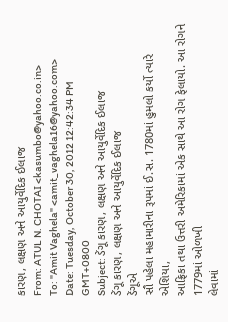કારણ, લક્ષણ અને આયુર્વેદિક ઈલાજ
From: ATUL N. CHOTAI <kasumbo@yahoo.co.in>
To: "Amit Vaghela" <amit_vaghela16@yahoo.com>
Date: Tuesday, October 30, 2012 12:42:34 PM GMT+0800
Subject: ડેંગૂ કારણ, લક્ષણ અને આયુર્વેદિક ઈલાજ
ડેંગૂ કારણ, લક્ષણ અને આયુર્વેદિક ઈલાજ
ડેંગૂએ
સૌ પહેલા મહામારીના રૂપમાં ઈ.સ. 1780માં હુમલો કર્યો ત્યારે એશિયા,
આફ્રિકા તથા ઉત્તરી અમેરિકામાં એક સાથે આ રોગ ફેલાયો. આ રોગને 1779માં ઓળખી
લેવામાં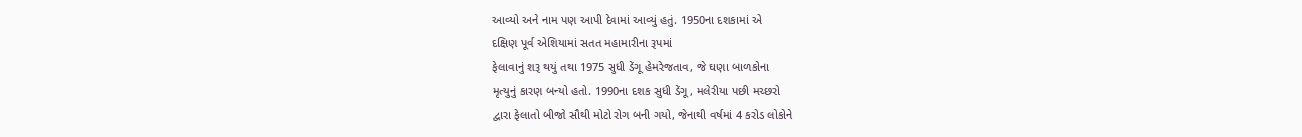આવ્યો અને નામ પણ આપી દેવામાં આવ્યું હતું. 1950ના દશકામાં એ
દક્ષિણ પૂર્વ એશિયામાં સતત મહામારીના રૂપમાં
ફેલાવાનું શરૂ થયું તથા 1975 સુધી ડેંગૂ હેમરેજતાવ, જે ઘણા બાળકોના
મૃત્યુનું કારણ બન્યો હતો. 1990ના દશક સુધી ડેંગૂ, મલેરીયા પછી મચ્છરો
દ્વારા ફેલાતો બીજો સૌથી મોટો રોગ બની ગયો, જેનાથી વર્ષમાં 4 કરોડ લોકોને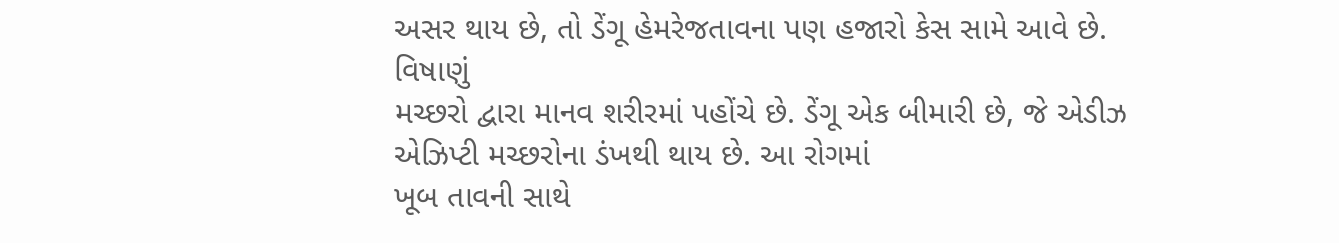અસર થાય છે, તો ડેંગૂ હેમરેજતાવના પણ હજારો કેસ સામે આવે છે. વિષાણું
મચ્છરો દ્વારા માનવ શરીરમાં પહોંચે છે. ડેંગૂ એક બીમારી છે, જે એડીઝ
એઝિપ્ટી મચ્છરોના ડંખથી થાય છે. આ રોગમાં
ખૂબ તાવની સાથે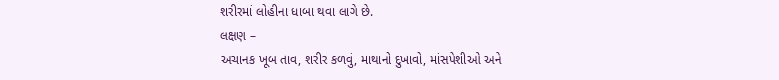શરીરમાં લોહીના ધાબા થવા લાગે છે.
લક્ષણ –
અચાનક ખૂબ તાવ, શરીર કળવું, માથાનો દુખાવો, માંસપેશીઓ અને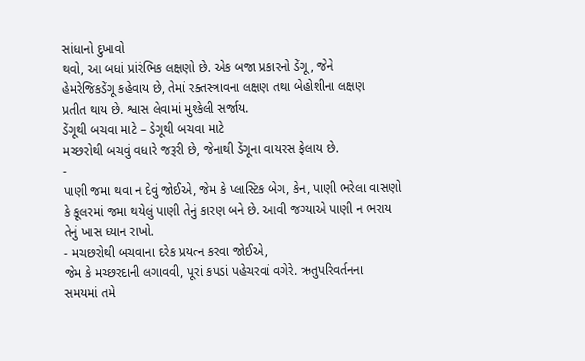સાંધાનો દુખાવો
થવો, આ બધાં પ્રાંરંભિક લક્ષણો છે. એક બજા પ્રકારનો ડેંગૂ, જેને
હેમરેજિકડેંગૂ કહેવાય છે, તેમાં રક્તસ્ત્રાવના લક્ષણ તથા બેહોશીના લક્ષણ
પ્રતીત થાય છે. શ્વાસ લેવામાં મુશ્કેલી સર્જાય.
ડેંગૂથી બચવા માટે – ડેગૂથી બચવા માટે
મચ્છરોથી બચવું વધારે જરૂરી છે, જેનાથી ડેંગૂના વાયરસ ફેલાય છે.
-
પાણી જમા થવા ન દેવું જોઈએ, જેમ કે પ્લાસ્ટિક બેગ, કેન, પાણી ભરેલા વાસણો
કે કૂલરમાં જમા થયેલું પાણી તેનું કારણ બને છે. આવી જગ્યાએ પાણી ન ભરાય
તેનું ખાસ ધ્યાન રાખો.
- મચછરોથી બચવાના દરેક પ્રયત્ન કરવા જોઈએ,
જેમ કે મચ્છરદાની લગાવવી, પૂરાં કપડાં પહેચરવાં વગેરે. ઋતુપરિવર્તનના
સમયમાં તમે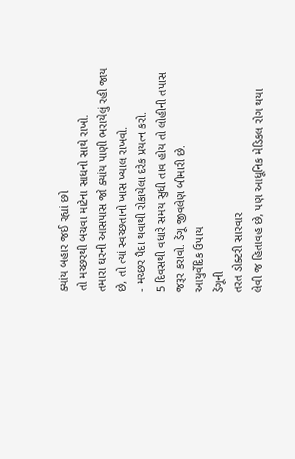ક્યાંય બહાર જઈ રહ્યાં છો
તો મચ્છરથી બચવા માટેના સાધનો સાથે રાખો.
તમારા ઘરની આસપાસ જો ક્યાંય પાણી ભરાયેલું રહી જાય છે, તો ત્યાં સ્વચ્છતાનો ખાસ ખ્યાલ રાખવો.
- મચ્છર પૈદા થવાથી રોકાયેલા દરેક પ્રયત્ન કરો.
5 દિવસથી વધારે સમય સુધી તાવ હોય તો લોહીની તપાસ જરૂર કરાવો. ડેંગૂ જીવલેણ બીમારી છે.
આયુર્વેદિક ઉપાય
ડેંગૂની
તરત ડોક્ટરી સારવાર
લેવી જ હિતાવહ છે, પણ આધૂનિક મેડિકલ રોગ થયા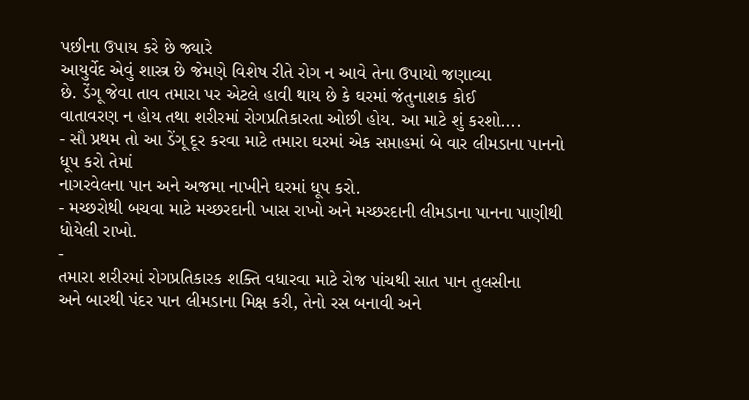પછીના ઉપાય કરે છે જ્યારે
આયુર્વેદ એવું શાસ્ત્ર છે જેમણે વિશેષ રીતે રોગ ન આવે તેના ઉપાયો જણાવ્યા
છે. ડેંગૂ જેવા તાવ તમારા પર એટલે હાવી થાય છે કે ઘરમાં જંતુનાશક કોઈ
વાતાવરણ ન હોય તથા શરીરમાં રોગપ્રતિકારતા ઓછી હોય. આ માટે શું કરશો....
- સૌ પ્રથમ તો આ ડેંગૂ દૂર કરવા માટે તમારા ઘરમાં એક સપ્તાહમાં બે વાર લીમડાના પાનનો ધૂપ કરો તેમાં
નાગરવેલના પાન અને અજમા નાખીને ઘરમાં ધૂપ કરો.
- મચ્છરોથી બચવા માટે મચ્છરદાની ખાસ રાખો અને મચ્છરદાની લીમડાના પાનના પાણીથી ધોયેલી રાખો.
-
તમારા શરીરમાં રોગપ્રતિકારક શક્તિ વધારવા માટે રોજ પાંચથી સાત પાન તુલસીના
અને બારથી પંદર પાન લીમડાના મિક્ષ કરી, તેનો રસ બનાવી અને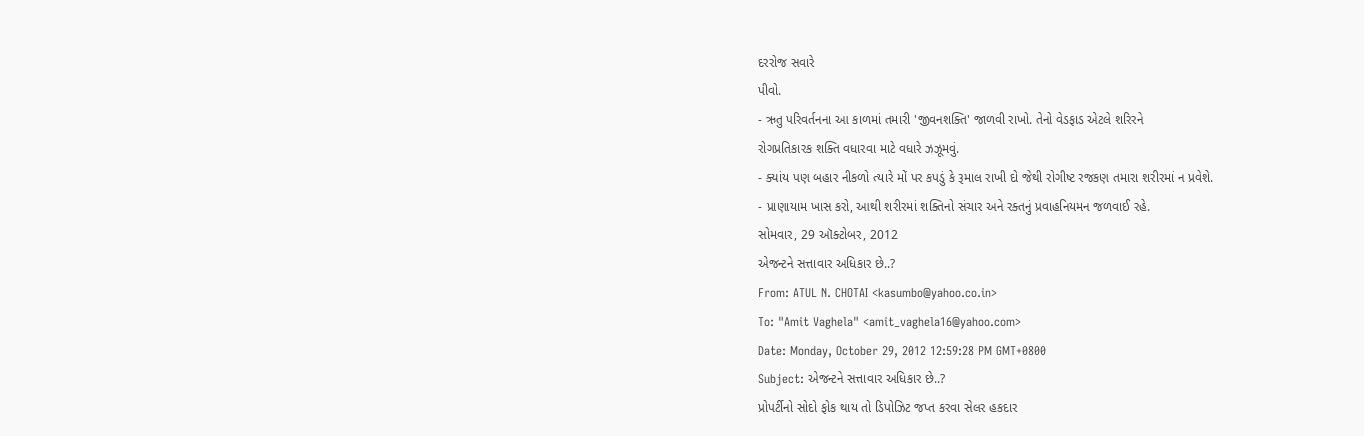દરરોજ સવારે
પીવો.
- ઋતુ પરિવર્તનના આ કાળમાં તમારી 'જીવનશક્તિ' જાળવી રાખો. તેનો વેડફાડ એટલે શરિરને
રોગપ્રતિકારક શક્તિ વધારવા માટે વધારે ઝઝૂમવું.
- ક્યાંય પણ બહાર નીકળો ત્યારે મોં પર કપડું કે રૂમાલ રાખી દો જેથી રોગીષ્ટ રજકણ તમારા શરીરમાં ન પ્રવેશે.
- પ્રાણાયામ ખાસ કરો, આથી શરીરમાં શક્તિનો સંચાર અને રક્તનું પ્રવાહનિયમન જળવાઈ રહે.
સોમવાર, 29 ઑક્ટોબર, 2012
એજન્ટને સત્તાવાર અધિકાર છે..?
From: ATUL N. CHOTAI <kasumbo@yahoo.co.in>
To: "Amit Vaghela" <amit_vaghela16@yahoo.com>
Date: Monday, October 29, 2012 12:59:28 PM GMT+0800
Subject: એજન્ટને સત્તાવાર અધિકાર છે..?
પ્રોપર્ટીનો સોદો ફોક થાય તો ડિપોઝિટ જપ્ત કરવા સેલર હકદાર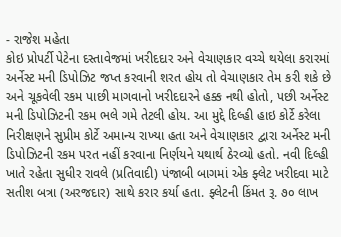- રાજેશ મહેતા
કોઇ પ્રોપર્ટી પેટેના દસ્તાવેજમાં ખરીદદાર અને વેચાણકાર વચ્ચે થયેલા કરારમાં અર્નેસ્ટ મની ડિપોઝિટ જપ્ત કરવાની શરત હોય તો વેચાણકાર તેમ કરી શકે છે અને ચૂકવેલી રકમ પાછી માગવાનો ખરીદદારને હક્ક નથી હોતો, પછી અર્નેસ્ટ મની ડિપોઝિટની રકમ ભલે ગમે તેટલી હોય. આ મુદ્દે દિલ્હી હાઇ કોર્ટે કરેલા નિરીક્ષણને સુપ્રીમ કોર્ટે અમાન્ય રાખ્યા હતા અને વેચાણકાર દ્વારા અર્નેસ્ટ મની
ડિપોઝિટની રકમ પરત નહીં કરવાના નિર્ણયને યથાર્થ ઠેરવ્યો હતો. નવી દિલ્હી ખાતે રહેતા સુધીર રાવલે (પ્રતિવાદી) પંજાબી બાગમાં એક ફ્લેટ ખરીદવા માટે સતીશ બત્રા (અરજદાર) સાથે કરાર કર્યા હતા. ફ્લેટની કિંમત રૂ. ૭૦ લાખ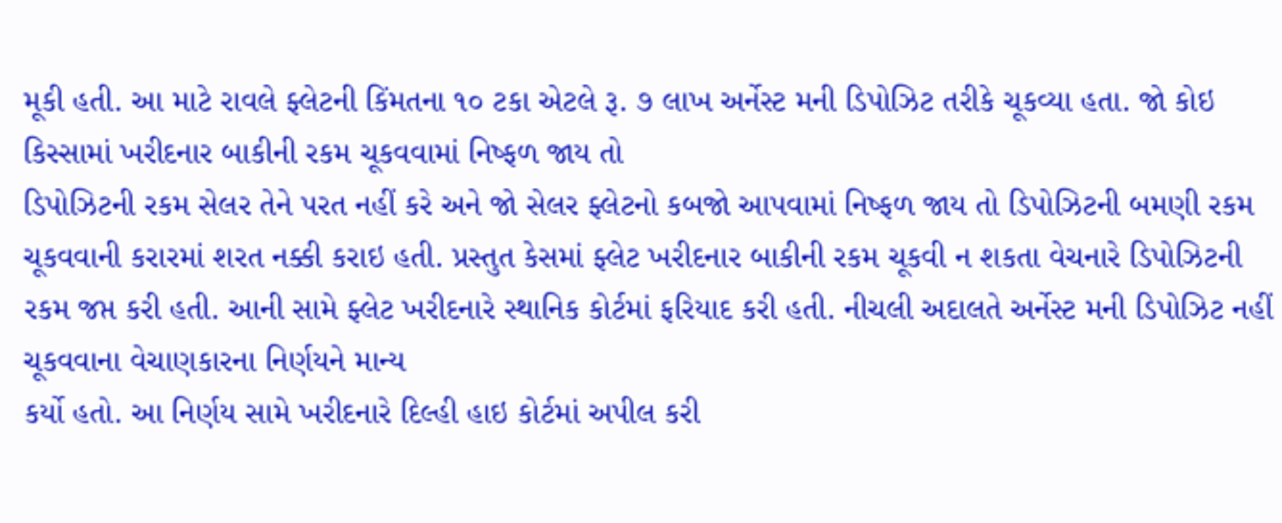મૂકી હતી. આ માટે રાવલે ફ્લેટની કિંમતના ૧૦ ટકા એટલે રૂ. ૭ લાખ અર્નેસ્ટ મની ડિપોઝિટ તરીકે ચૂકવ્યા હતા. જો કોઇ કિસ્સામાં ખરીદનાર બાકીની રકમ ચૂકવવામાં નિષ્ફળ જાય તો
ડિપોઝિટની રકમ સેલર તેને પરત નહીં કરે અને જો સેલર ફ્લેટનો કબજો આપવામાં નિષ્ફળ જાય તો ડિપોઝિટની બમણી રકમ ચૂકવવાની કરારમાં શરત નક્કી કરાઇ હતી. પ્રસ્તુત કેસમાં ફ્લેટ ખરીદનાર બાકીની રકમ ચૂકવી ન શકતા વેચનારે ડિપોઝિટની રકમ જપ્ત કરી હતી. આની સામે ફ્લેટ ખરીદનારે સ્થાનિક કોર્ટમાં ફરિયાદ કરી હતી. નીચલી અદાલતે અર્નેસ્ટ મની ડિપોઝિટ નહીં ચૂકવવાના વેચાણકારના નિર્ણયને માન્ય
કર્યો હતો. આ નિર્ણય સામે ખરીદનારે દિલ્હી હાઇ કોર્ટમાં અપીલ કરી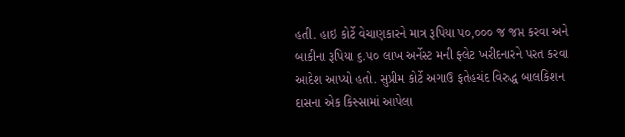હતી. હાઇ કોર્ટે વેચાણકારને માત્ર રૂપિયા પ૦,૦૦૦ જ જપ્ત કરવા અને બાકીના રૂપિયા ૬.૫૦ લાખ અર્નેસ્ટ મની ફ્લેટ ખરીદનારને પરત કરવા આદેશ આપ્યો હતો. સુપ્રીમ કોર્ટે અગાઉ ફતેહચંદ વિરુદ્ધ બાલકિશન દાસના એક કિસ્સામાં આપેલા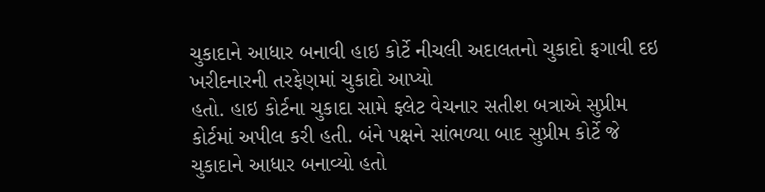ચુકાદાને આધાર બનાવી હાઇ કોર્ટે નીચલી અદાલતનો ચુકાદો ફગાવી દઇ ખરીદનારની તરફેણમાં ચુકાદો આપ્યો
હતો. હાઇ કોર્ટના ચુકાદા સામે ફ્લેટ વેચનાર સતીશ બત્રાએ સુપ્રીમ કોર્ટમાં અપીલ કરી હતી. બંને પક્ષને સાંભળ્યા બાદ સુપ્રીમ કોર્ટે જે ચુકાદાને આધાર બનાવ્યો હતો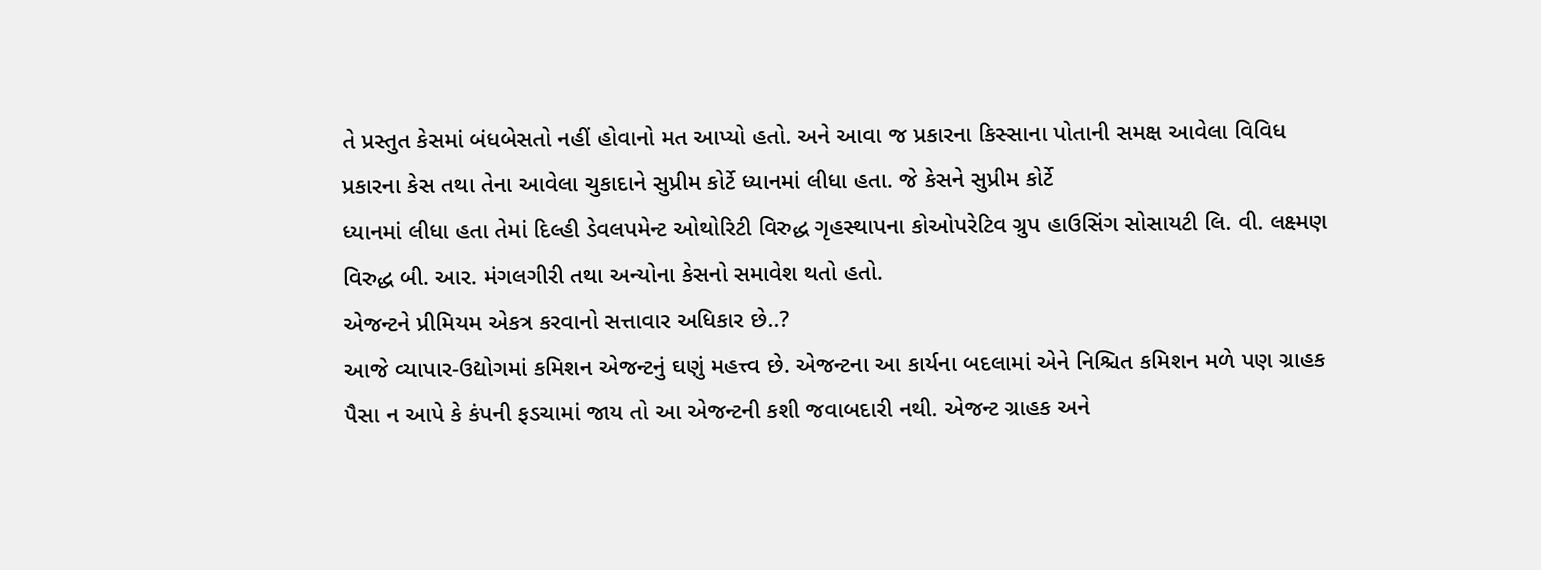તે પ્રસ્તુત કેસમાં બંધબેસતો નહીં હોવાનો મત આપ્યો હતો. અને આવા જ પ્રકારના કિસ્સાના પોતાની સમક્ષ આવેલા વિવિધ પ્રકારના કેસ તથા તેના આવેલા ચુકાદાને સુપ્રીમ કોર્ટે ધ્યાનમાં લીધા હતા. જે કેસને સુપ્રીમ કોર્ટે
ધ્યાનમાં લીધા હતા તેમાં દિલ્હી ડેવલપમેન્ટ ઓથોરિટી વિરુદ્ધ ગૃહસ્થાપના કોઓપરેટિવ ગ્રુપ હાઉસિંગ સોસાયટી લિ. વી. લક્ષ્મણ વિરુદ્ધ બી. આર. મંગલગીરી તથા અન્યોના કેસનો સમાવેશ થતો હતો.
એજન્ટને પ્રીમિયમ એકત્ર કરવાનો સત્તાવાર અધિકાર છે..?
આજે વ્યાપાર-ઉદ્યોગમાં કમિશન એજન્ટનું ઘણું મહત્ત્વ છે. એજન્ટના આ કાર્યના બદલામાં એને નિશ્ચિત કમિશન મળે પણ ગ્રાહક પૈસા ન આપે કે કંપની ફડચામાં જાય તો આ એજન્ટની કશી જવાબદારી નથી. એજન્ટ ગ્રાહક અને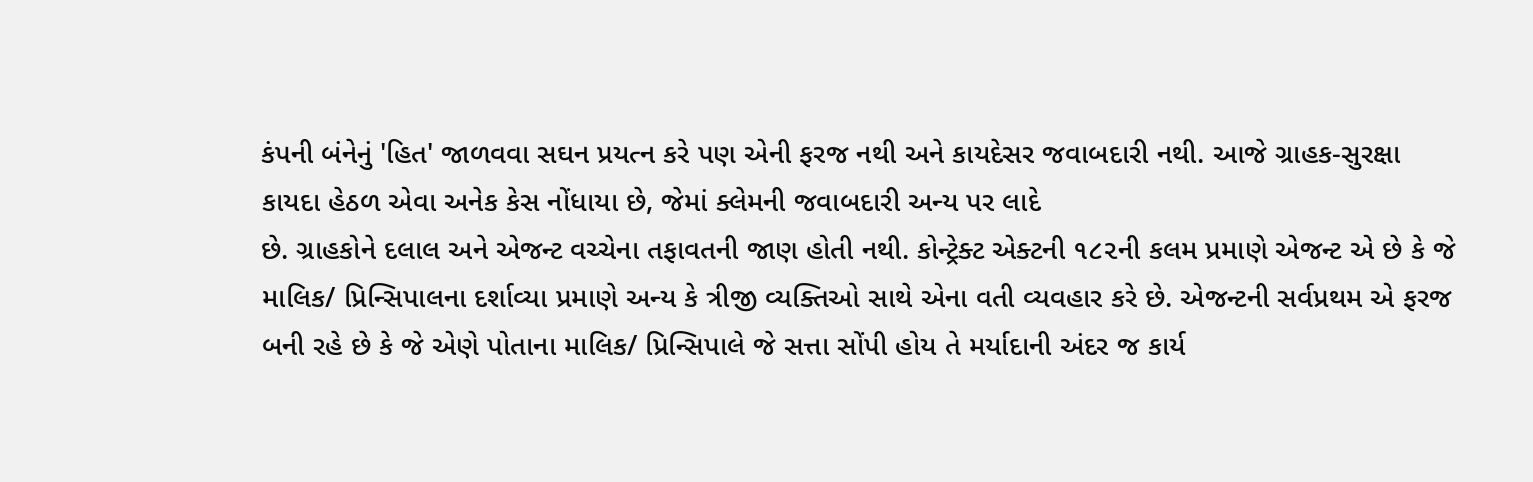કંપની બંનેનું 'હિત' જાળવવા સઘન પ્રયત્ન કરે પણ એની ફરજ નથી અને કાયદેસર જવાબદારી નથી. આજે ગ્રાહક-સુરક્ષા કાયદા હેઠળ એવા અનેક કેસ નોંધાયા છે, જેમાં ક્લેમની જવાબદારી અન્ય પર લાદે
છે. ગ્રાહકોને દલાલ અને એજન્ટ વચ્ચેના તફાવતની જાણ હોતી નથી. કોન્ટ્રેક્ટ એક્ટની ૧૮૨ની કલમ પ્રમાણે એજન્ટ એ છે કે જે માલિક/ પ્રિન્સિપાલના દર્શાવ્યા પ્રમાણે અન્ય કે ત્રીજી વ્યક્તિઓ સાથે એના વતી વ્યવહાર કરે છે. એજન્ટની સર્વપ્રથમ એ ફરજ બની રહે છે કે જે એણે પોતાના માલિક/ પ્રિન્સિપાલે જે સત્તા સોંપી હોય તે મર્યાદાની અંદર જ કાર્ય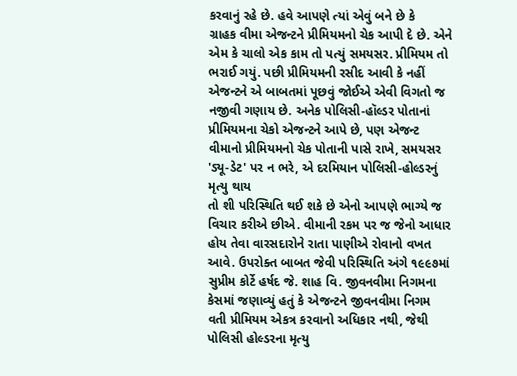કરવાનું રહે છે. હવે આપણે ત્યાં એવું બને છે કે
ગ્રાહક વીમા એજન્ટને પ્રીમિયમનો ચેક આપી દે છે. એને એમ કે ચાલો એક કામ તો પત્યું સમયસર. પ્રીમિયમ તો ભરાઈ ગયું. પછી પ્રીમિયમની રસીદ આવી કે નહીં એજન્ટને એ બાબતમાં પૂછવું જોઈએ એવી વિગતો જ નજીવી ગણાય છે. અનેક પોલિસી-હૉલ્ડર પોતાનાં પ્રીમિયમના ચેકો એજન્ટને આપે છે, પણ એજન્ટ વીમાનો પ્રીમિયમનો ચેક પોતાની પાસે રાખે, સમયસર 'ડ્યૂ-ડેટ' પર ન ભરે, એ દરમિયાન પોલિસી-હોલ્ડરનું મૃત્યુ થાય
તો શી પરિસ્થિતિ થઈ શકે છે એનો આપણે ભાગ્યે જ વિચાર કરીએ છીએ. વીમાની રકમ પર જ જેનો આધાર હોય તેવા વારસદારોને રાતા પાણીએ રોવાનો વખત આવે. ઉપરોક્ત બાબત જેવી પરિસ્થિતિ અંગે ૧૯૯૭માં સુપ્રીમ કોર્ટે હર્ષદ જે. શાહ વિ. જીવનવીમા નિગમના કેસમાં જણાવ્યું હતું કે એજન્ટને જીવનવીમા નિગમ વતી પ્રીમિયમ એકત્ર કરવાનો અધિકાર નથી, જેથી પોલિસી હોલ્ડરના મૃત્યુ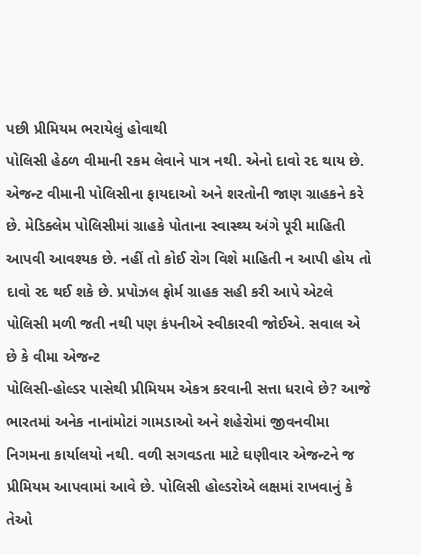પછી પ્રીમિયમ ભરાયેલું હોવાથી
પોલિસી હેઠળ વીમાની રકમ લેવાને પાત્ર નથી. એનો દાવો રદ થાય છે. એજન્ટ વીમાની પોલિસીના ફાયદાઓ અને શરતોની જાણ ગ્રાહકને કરે છે. મેડિક્લેમ પોલિસીમાં ગ્રાહકે પોતાના સ્વાસ્થ્ય અંગે પૂરી માહિતી આપવી આવશ્યક છે. નહીં તો કોઈ રોગ વિશે માહિતી ન આપી હોય તો દાવો રદ થઈ શકે છે. પ્રપોઝલ ફોર્મ ગ્રાહક સહી કરી આપે એટલે પોલિસી મળી જતી નથી પણ કંપનીએ સ્વીકારવી જોઈએ. સવાલ એ છે કે વીમા એજન્ટ
પોલિસી-હોલ્ડર પાસેથી પ્રીમિયમ એકત્ર કરવાની સત્તા ધરાવે છે? આજે ભારતમાં અનેક નાનાંમોટાં ગામડાઓ અને શહેરોમાં જીવનવીમા નિગમના કાર્યાલયો નથી. વળી સગવડતા માટે ઘણીવાર એજન્ટને જ પ્રીમિયમ આપવામાં આવે છે. પોલિસી હોલ્ડરોએ લક્ષમાં રાખવાનું કે તેઓ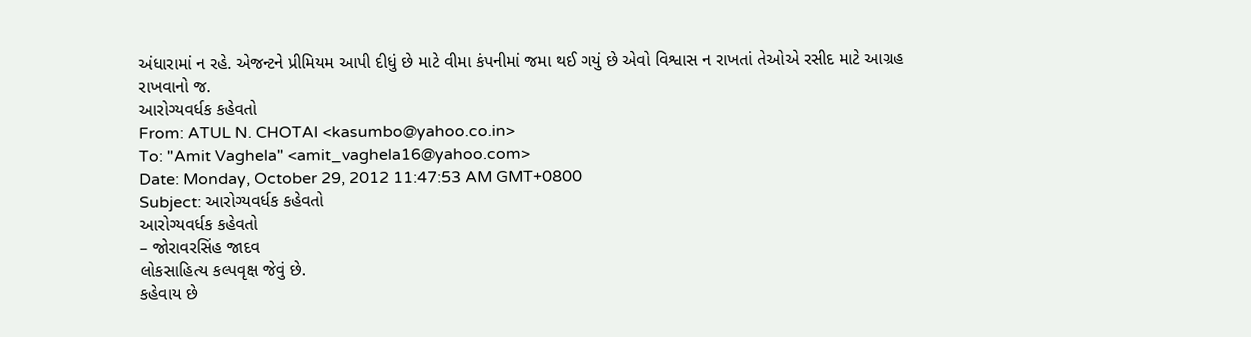અંધારામાં ન રહે. એજન્ટને પ્રીમિયમ આપી દીધું છે માટે વીમા કંપનીમાં જમા થઈ ગયું છે એવો વિશ્વાસ ન રાખતાં તેઓએ રસીદ માટે આગ્રહ
રાખવાનો જ.
આરોગ્યવર્ધક કહેવતો
From: ATUL N. CHOTAI <kasumbo@yahoo.co.in>
To: "Amit Vaghela" <amit_vaghela16@yahoo.com>
Date: Monday, October 29, 2012 11:47:53 AM GMT+0800
Subject: આરોગ્યવર્ધક કહેવતો
આરોગ્યવર્ધક કહેવતો
– જોરાવરસિંહ જાદવ
લોકસાહિત્ય કલ્પવૃક્ષ જેવું છે.
કહેવાય છે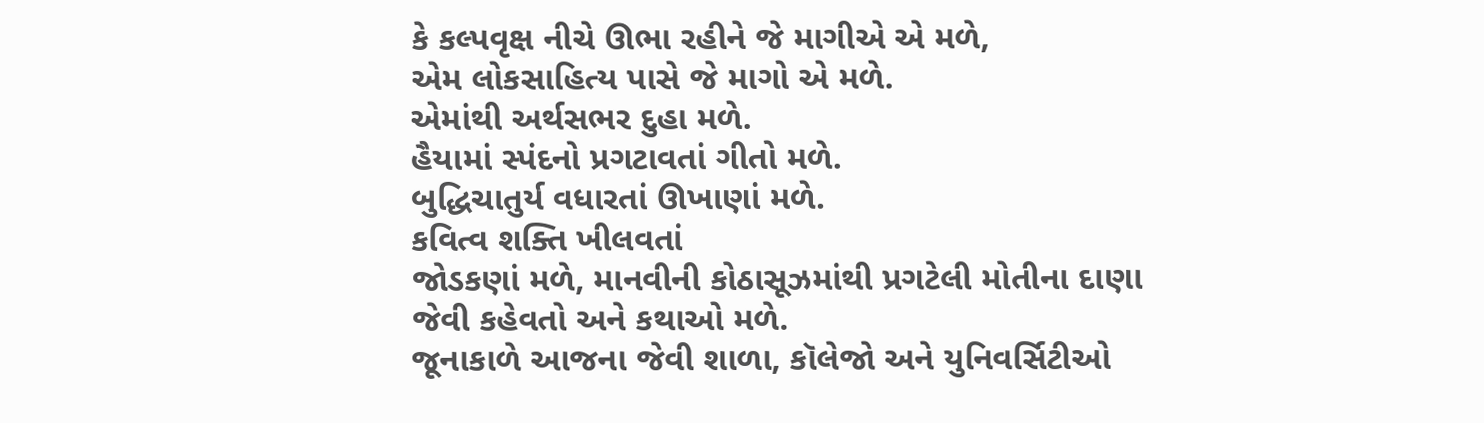કે કલ્પવૃક્ષ નીચે ઊભા રહીને જે માગીએ એ મળે,
એમ લોકસાહિત્ય પાસે જે માગો એ મળે.
એમાંથી અર્થસભર દુહા મળે.
હૈયામાં સ્પંદનો પ્રગટાવતાં ગીતો મળે.
બુદ્ધિચાતુર્ય વધારતાં ઊખાણાં મળે.
કવિત્વ શક્તિ ખીલવતાં
જોડકણાં મળે, માનવીની કોઠાસૂઝમાંથી પ્રગટેલી મોતીના દાણા જેવી કહેવતો અને કથાઓ મળે.
જૂનાકાળે આજના જેવી શાળા, કૉલેજો અને યુનિવર્સિટીઓ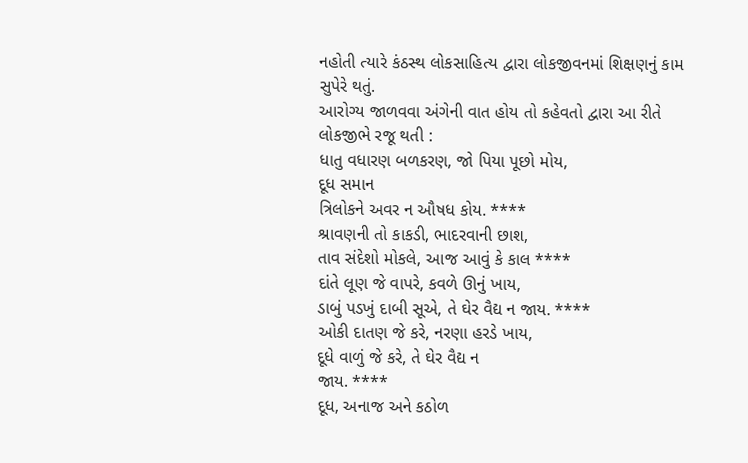નહોતી ત્યારે કંઠસ્થ લોકસાહિત્ય દ્વારા લોકજીવનમાં શિક્ષણનું કામ સુપેરે થતું.
આરોગ્ય જાળવવા અંગેની વાત હોય તો કહેવતો દ્વારા આ રીતે લોકજીભે રજૂ થતી :
ધાતુ વધારણ બળકરણ, જો પિયા પૂછો મોય,
દૂધ સમાન
ત્રિલોકને અવર ન ઔષધ કોય. ****
શ્રાવણની તો કાકડી, ભાદરવાની છાશ,
તાવ સંદેશો મોકલે, આજ આવું કે કાલ ****
દાંતે લૂણ જે વાપરે, કવળે ઊનું ખાય,
ડાબું પડખું દાબી સૂએ, તે ઘેર વૈદ્ય ન જાય. ****
ઓકી દાતણ જે કરે, નરણા હરડે ખાય,
દૂધે વાળું જે કરે, તે ઘેર વૈદ્ય ન
જાય. ****
દૂધ, અનાજ અને કઠોળ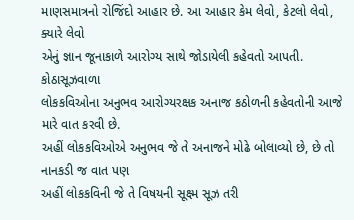માણસમાત્રનો રોજિંદો આહાર છે. આ આહાર કેમ લેવો, કેટલો લેવો, ક્યારે લેવો
એનું જ્ઞાન જૂનાકાળે આરોગ્ય સાથે જોડાયેલી કહેવતો આપતી. કોઠાસૂઝવાળા
લોકકવિઓના અનુભવ આરોગ્યરક્ષક અનાજ કઠોળની કહેવતોની આજે મારે વાત કરવી છે.
અહીં લોકકવિઓએ અનુભવ જે તે અનાજને મોઢે બોલાવ્યો છે, છે તો નાનકડી જ વાત પણ
અહીં લોકકવિની જે તે વિષયની સૂક્ષ્મ સૂઝ તરી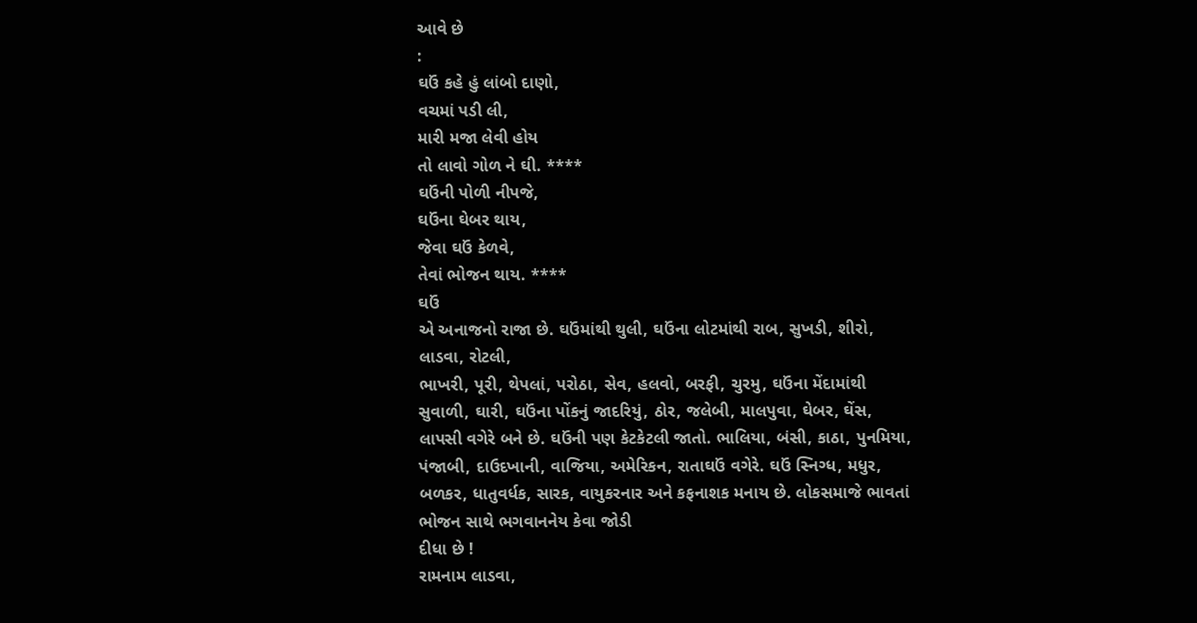આવે છે
:
ઘઉં કહે હું લાંબો દાણો,
વચમાં પડી લી,
મારી મજા લેવી હોય
તો લાવો ગોળ ને ઘી. ****
ઘઉંની પોળી નીપજે,
ઘઉંના ઘેબર થાય,
જેવા ઘઉં કેળવે,
તેવાં ભોજન થાય. ****
ઘઉં
એ અનાજનો રાજા છે. ઘઉંમાંથી થુલી, ઘઉંના લોટમાંથી રાબ, સુખડી, શીરો,
લાડવા, રોટલી,
ભાખરી, પૂરી, થેપલાં, પરોઠા, સેવ, હલવો, બરફી, ચુરમુ, ઘઉંના મેંદામાંથી
સુવાળી, ઘારી, ઘઉંના પોંકનું જાદરિયું, ઠોર, જલેબી, માલપુવા, ઘેબર, ઘેંસ,
લાપસી વગેરે બને છે. ઘઉંની પણ કેટકેટલી જાતો. ભાલિયા, બંસી, કાઠા, પુનમિયા,
પંજાબી, દાઉદખાની, વાજિયા, અમેરિકન, રાતાઘઉં વગેરે. ઘઉં સ્નિગ્ધ, મધુર,
બળકર, ધાતુવર્ધક, સારક, વાયુકરનાર અને કફનાશક મનાય છે. લોકસમાજે ભાવતાં
ભોજન સાથે ભગવાનનેય કેવા જોડી
દીધા છે !
રામનામ લાડવા,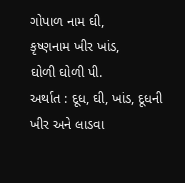ગોપાળ નામ ઘી,
કૃષ્ણનામ ખીર ખાંડ,
ઘોળી ઘોળી પી.
અર્થાત : દૂધ, ઘી, ખાંડ, દૂધની ખીર અને લાડવા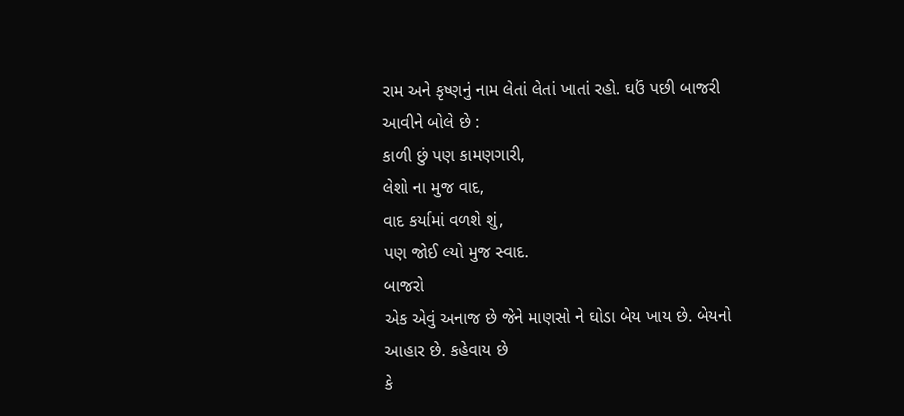રામ અને કૃષ્ણનું નામ લેતાં લેતાં ખાતાં રહો. ઘઉં પછી બાજરી આવીને બોલે છે :
કાળી છું પણ કામણગારી,
લેશો ના મુજ વાદ,
વાદ કર્યામાં વળશે શું,
પણ જોઈ લ્યો મુજ સ્વાદ.
બાજરો
એક એવું અનાજ છે જેને માણસો ને ઘોડા બેય ખાય છે. બેયનો આહાર છે. કહેવાય છે
કે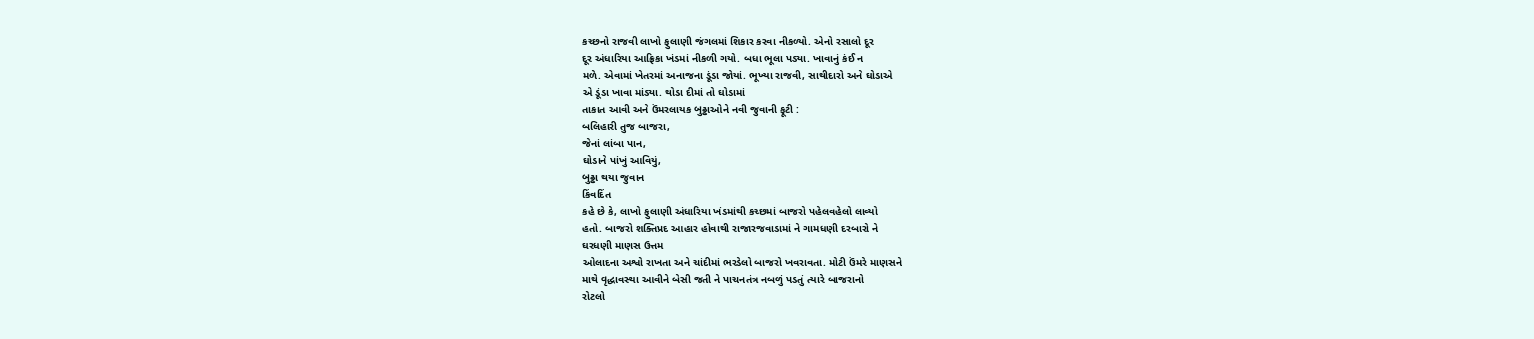કચ્છનો રાજવી લાખો ફુલાણી જંગલમાં શિકાર કરવા નીકળ્યો. એનો રસાલો દૂર
દૂર અંધારિયા આફ્રિકા ખંડમાં નીકળી ગયો. બધા ભૂલા પડ્યા. ખાવાનું કંઈ ન
મળે. એવામાં ખેતરમાં અનાજના ડૂંડા જોયાં. ભૂખ્યા રાજવી, સાથીદારો અને ઘોડાએ
એ ડૂંડા ખાવા માંડ્યા. થોડા દીમાં તો ઘોડામાં
તાકાત આવી અને ઉંમરલાયક બુઢ્ઢાઓને નવી જુવાની ફૂટી :
બલિહારી તુજ બાજરા,
જેનાં લાંબા પાન,
ઘોડાને પાંખું આવિયું,
બુઢ્ઢા થયા જુવાન
કિંવદિંત
કહે છે કે, લાખો ફુલાણી અંધારિયા ખંડમાંથી કચ્છમાં બાજરો પહેલવહેલો લાવ્યો
હતો. બાજરો શક્તિપ્રદ આહાર હોવાથી રાજારજવાડામાં ને ગામધણી દરબારો ને
ઘરધણી માણસ ઉત્તમ
ઓલાદના અશ્વો રાખતા અને ચાંદીમાં ભરડેલો બાજરો ખવરાવતા. મોટી ઉંમરે માણસને
માથે વૃદ્ધાવસ્થા આવીને બેસી જતી ને પાચનતંત્ર નબળું પડતું ત્યારે બાજરાનો
રોટલો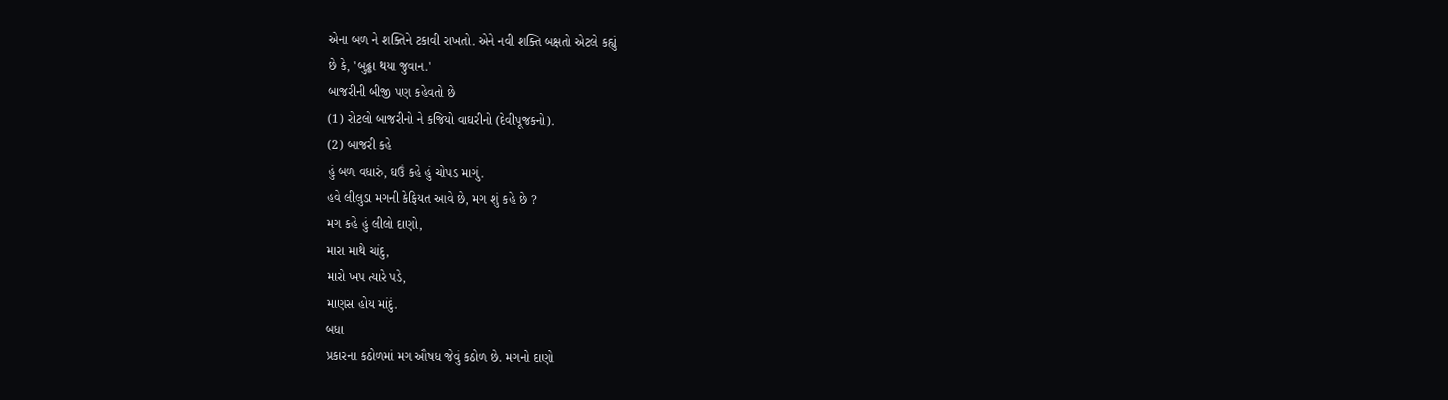એના બળ ને શક્તિને ટકાવી રાખતો. એને નવી શક્તિ બક્ષતો એટલે કહ્યું
છે કે, 'બુઢ્ઢા થયા જુવાન.'
બાજરીની બીજી પણ કહેવતો છે
(1) રોટલો બાજરીનો ને કજિયો વાઘરીનો (દેવીપૂજકનો).
(2) બાજરી કહે
હું બળ વધારું, ઘઉં કહે હું ચોપડ માગું.
હવે લીલુડા મગની કેફિયત આવે છે, મગ શું કહે છે ?
મગ કહે હું લીલો દાણો,
મારા માથે ચાંદુ,
મારો ખપ ત્યારે પડે,
માણસ હોય માંદું.
બધા
પ્રકારના કઠોળમાં મગ ઔષધ જેવું કઠોળ છે. મગનો દાણો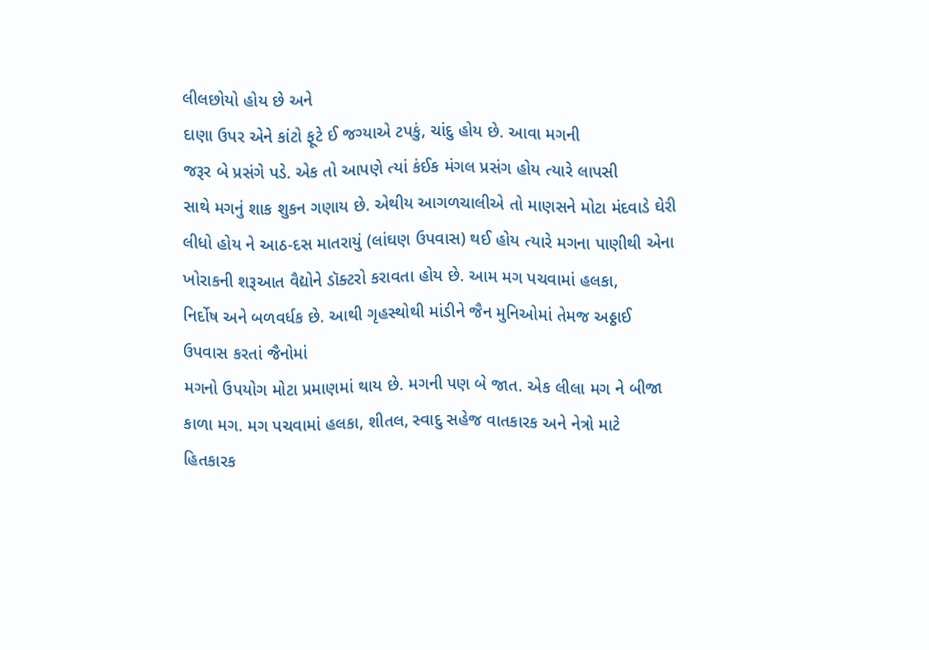લીલછોયો હોય છે અને
દાણા ઉપર એને કાંટો ફૂટે ઈ જગ્યાએ ટપકું, ચાંદુ હોય છે. આવા મગની
જરૂર બે પ્રસંગે પડે. એક તો આપણે ત્યાં કંઈક મંગલ પ્રસંગ હોય ત્યારે લાપસી
સાથે મગનું શાક શુકન ગણાય છે. એથીય આગળચાલીએ તો માણસને મોટા મંદવાડે ઘેરી
લીધો હોય ને આઠ-દસ માતરાયું (લાંઘણ ઉપવાસ) થઈ હોય ત્યારે મગના પાણીથી એના
ખોરાકની શરૂઆત વૈદ્યોને ડૉક્ટરો કરાવતા હોય છે. આમ મગ પચવામાં હલકા,
નિર્દોષ અને બળવર્ધક છે. આથી ગૃહસ્થોથી માંડીને જૈન મુનિઓમાં તેમજ અઠ્ઠાઈ
ઉપવાસ કરતાં જૈનોમાં
મગનો ઉપયોગ મોટા પ્રમાણમાં થાય છે. મગની પણ બે જાત. એક લીલા મગ ને બીજા
કાળા મગ. મગ પચવામાં હલકા, શીતલ, સ્વાદુ સહેજ વાતકારક અને નેત્રો માટે
હિતકારક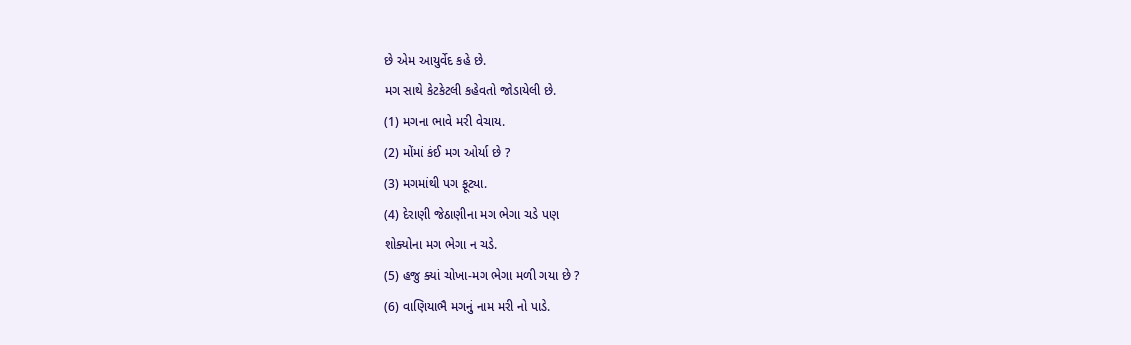છે એમ આયુર્વેદ કહે છે.
મગ સાથે કેટકેટલી કહેવતો જોડાયેલી છે.
(1) મગના ભાવે મરી વેચાય.
(2) મોંમાં કંઈ મગ ઓર્યા છે ?
(3) મગમાંથી પગ ફૂટ્યા.
(4) દેરાણી જેઠાણીના મગ ભેગા ચડે પણ
શોક્યોના મગ ભેગા ન ચડે.
(5) હજુ ક્યાં ચોખા-મગ ભેગા મળી ગયા છે ?
(6) વાણિયાભૈ મગનું નામ મરી નો પાડે.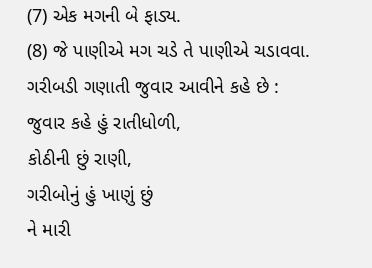(7) એક મગની બે ફાડ્ય.
(8) જે પાણીએ મગ ચડે તે પાણીએ ચડાવવા.
ગરીબડી ગણાતી જુવાર આવીને કહે છે :
જુવાર કહે હું રાતીધોળી,
કોઠીની છું રાણી,
ગરીબોનું હું ખાણું છું
ને મારી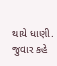થાયે ધાણી.
જુવાર કહે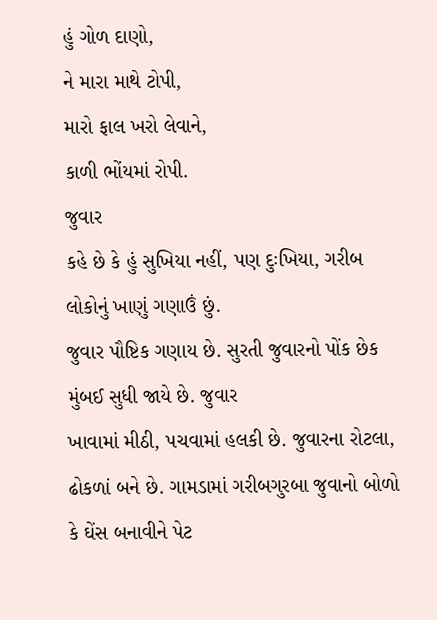હું ગોળ દાણો,
ને મારા માથે ટોપી,
મારો ફાલ ખરો લેવાને,
કાળી ભોંયમાં રોપી.
જુવાર
કહે છે કે હું સુખિયા નહીં, પણ દુઃખિયા, ગરીબ લોકોનું ખાણું ગણાઉં છું.
જુવાર પૌષ્ટિક ગણાય છે. સુરતી જુવારનો પોંક છેક મુંબઈ સુધી જાયે છે. જુવાર
ખાવામાં મીઠી, પચવામાં હલકી છે. જુવારના રોટલા,
ઢોકળાં બને છે. ગામડામાં ગરીબગુરબા જુવાનો બોળો કે ઘેંસ બનાવીને પેટ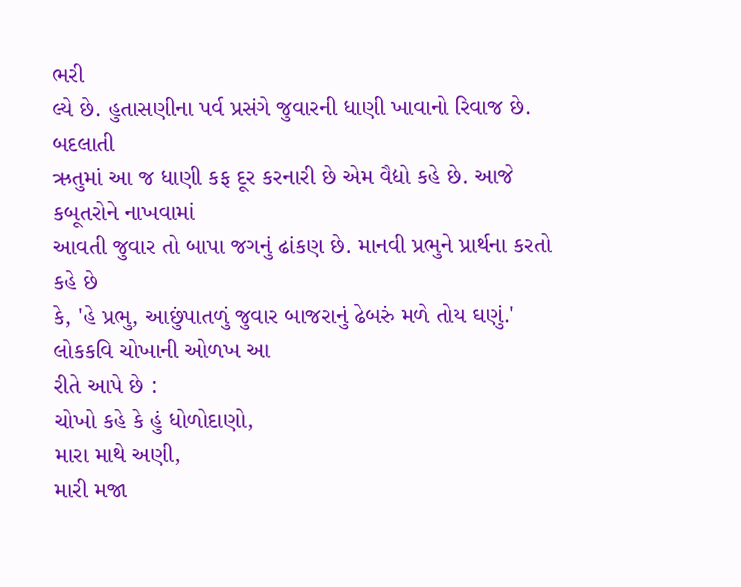ભરી
લ્યે છે. હુતાસણીના પર્વ પ્રસંગે જુવારની ધાણી ખાવાનો રિવાજ છે. બદલાતી
ઋતુમાં આ જ ધાણી કફ દૂર કરનારી છે એમ વૈદ્યો કહે છે. આજે કબૂતરોને નાખવામાં
આવતી જુવાર તો બાપા જગનું ઢાંકણ છે. માનવી પ્રભુને પ્રાર્થના કરતો કહે છે
કે, 'હે પ્રભુ, આછુંપાતળું જુવાર બાજરાનું ઢેબરું મળે તોય ઘણું.'
લોકકવિ ચોખાની ઓળખ આ
રીતે આપે છે :
ચોખો કહે કે હું ધોળોદાણો,
મારા માથે અણી,
મારી મજા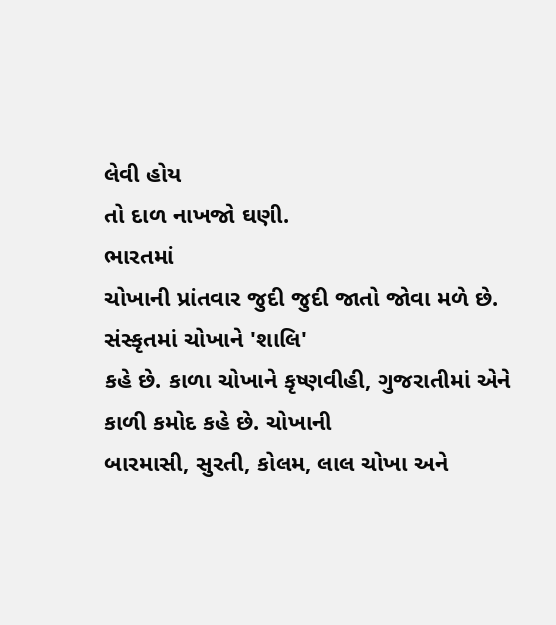લેવી હોય
તો દાળ નાખજો ઘણી.
ભારતમાં
ચોખાની પ્રાંતવાર જુદી જુદી જાતો જોવા મળે છે. સંસ્કૃતમાં ચોખાને 'શાલિ'
કહે છે. કાળા ચોખાને કૃષ્ણવીહી, ગુજરાતીમાં એને કાળી કમોદ કહે છે. ચોખાની
બારમાસી, સુરતી, કોલમ, લાલ ચોખા અને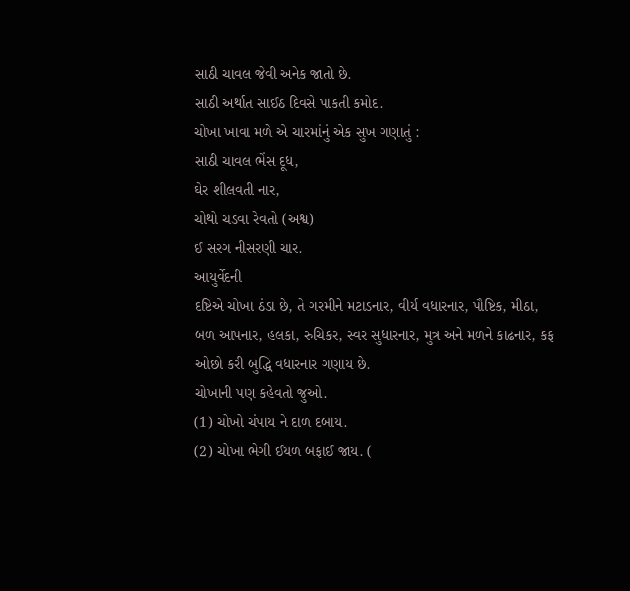સાઠી ચાવલ જેવી અનેક જાતો છે.
સાઠી અર્થાત સાઈઠ દિવસે પાકતી કમોદ.
ચોખા ખાવા મળે એ ચારમાંનું એક સુખ ગણાતું :
સાઠી ચાવલ ભેંસ દૂધ,
ઘેર શીલવતી નાર,
ચોથો ચડવા રેવતો (અશ્વ)
ઈ સરગ નીસરણી ચાર.
આયુર્વેદની
દષ્ટિએ ચોખા ઠંડા છે, તે ગરમીને મટાડનાર, વીર્ય વધારનાર, પૌષ્ટિક, મીઠા,
બળ આપનાર, હલકા, રુચિકર, સ્વર સુધારનાર, મુત્ર અને મળને કાઢનાર, કફ
ઓછો કરી બુદ્ધિ વધારનાર ગણાય છે.
ચોખાની પણ કહેવતો જુઓ.
(1) ચોખો ચંપાય ને દાળ દબાય.
(2) ચોખા ભેગી ઈયળ બફાઈ જાય. (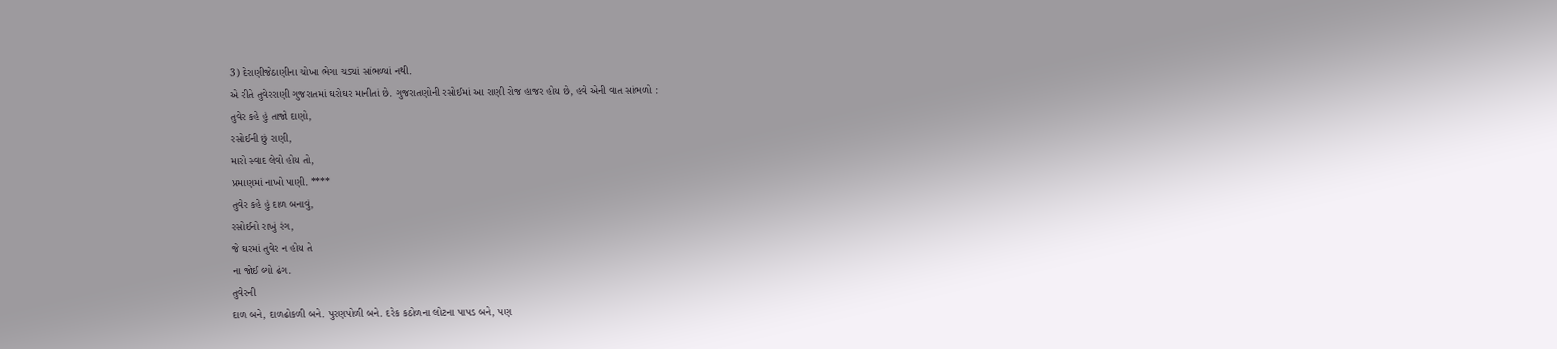3) દેરાણીજેઠાણીના ચોખા ભેગા ચડ્યાં સાંભળ્યાં નથી.
એ રીતે તુવેરરાણી ગુજરાતમાં ઘરોઘર માનીતાં છે. ગુજરાતણોની રસોઈમાં આ રાણી રોજ હાજર હોય છે, હવે એની વાત સાંભળો :
તુવેર કહે હું તાજો દાણો,
રસોઈની છું રાણી,
મારો સ્વાદ લેવો હોય તો,
પ્રમાણમાં નાખો પાણી. ****
તુવેર કહે હું દાળ બનાવું,
રસોઈનો રાખું રંગ,
જે ઘરમાં તુવેર ન હોય તે
ના જોઈ લ્યો ઢંગ.
તુવેરની
દાળ બને, દાળઢોકળી બને. પુરણપોળી બને. દરેક કઠોળના લોટના પાપડ બને, પણ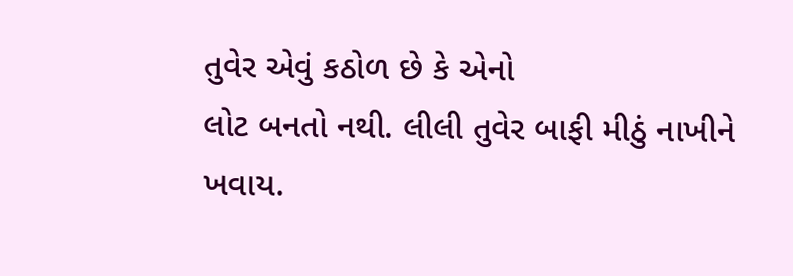તુવેર એવું કઠોળ છે કે એનો
લોટ બનતો નથી. લીલી તુવેર બાફી મીઠું નાખીને ખવાય.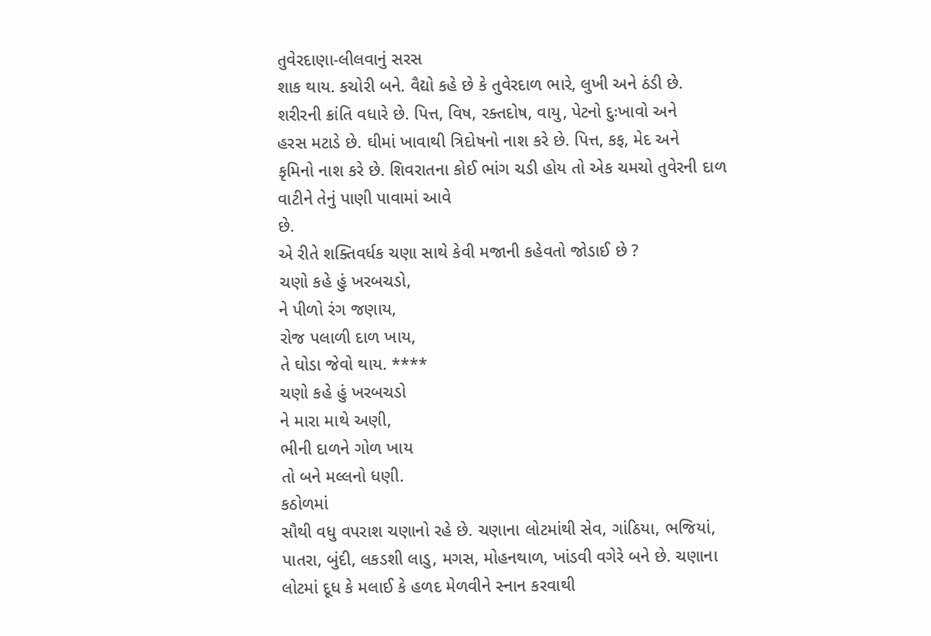તુવેરદાણા-લીલવાનું સરસ
શાક થાય. કચોરી બને. વૈદ્યો કહે છે કે તુવેરદાળ ભારે, લુખી અને ઠંડી છે.
શરીરની ક્રાંતિ વધારે છે. પિત્ત, વિષ, રક્તદોષ, વાયુ, પેટનો દુઃખાવો અને
હરસ મટાડે છે. ઘીમાં ખાવાથી ત્રિદોષનો નાશ કરે છે. પિત્ત, કફ, મેદ અને
કૃમિનો નાશ કરે છે. શિવરાતના કોઈ ભાંગ ચડી હોય તો એક ચમચો તુવેરની દાળ
વાટીને તેનું પાણી પાવામાં આવે
છે.
એ રીતે શક્તિવર્ધક ચણા સાથે કેવી મજાની કહેવતો જોડાઈ છે ?
ચણો કહે હું ખરબચડો,
ને પીળો રંગ જણાય,
રોજ પલાળી દાળ ખાય,
તે ઘોડા જેવો થાય. ****
ચણો કહે હું ખરબચડો
ને મારા માથે અણી,
ભીની દાળને ગોળ ખાય
તો બને મલ્લનો ધણી.
કઠોળમાં
સૌથી વધુ વપરાશ ચણાનો રહે છે. ચણાના લોટમાંથી સેવ, ગાંઠિયા, ભજિયાં,
પાતરા, બુંદી, લકડશી લાડુ, મગસ, મોહનથાળ, ખાંડવી વગેરે બને છે. ચણાના
લોટમાં દૂધ કે મલાઈ કે હળદ મેળવીને સ્નાન કરવાથી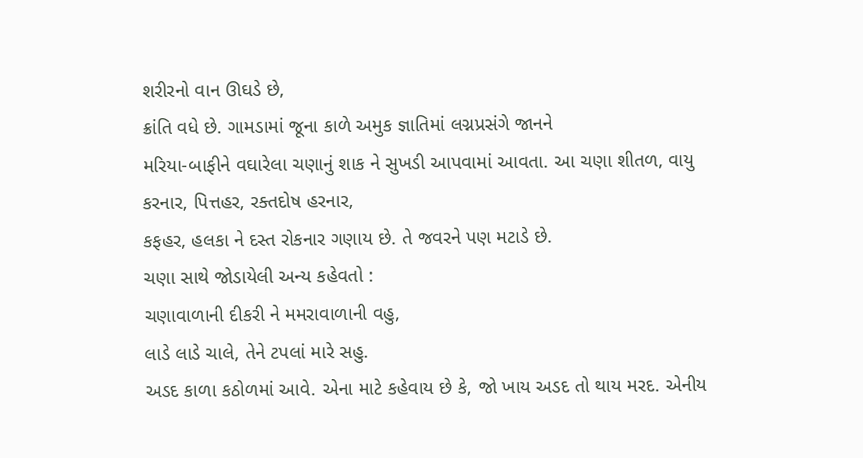શરીરનો વાન ઊઘડે છે,
ક્રાંતિ વધે છે. ગામડામાં જૂના કાળે અમુક જ્ઞાતિમાં લગ્નપ્રસંગે જાનને
મરિયા-બાફીને વઘારેલા ચણાનું શાક ને સુખડી આપવામાં આવતા. આ ચણા શીતળ, વાયુ
કરનાર, પિત્તહર, રક્તદોષ હરનાર,
કફહર, હલકા ને દસ્ત રોકનાર ગણાય છે. તે જવરને પણ મટાડે છે.
ચણા સાથે જોડાયેલી અન્ય કહેવતો :
ચણાવાળાની દીકરી ને મમરાવાળાની વહુ,
લાડે લાડે ચાલે, તેને ટપલાં મારે સહુ.
અડદ કાળા કઠોળમાં આવે. એના માટે કહેવાય છે કે, જો ખાય અડદ તો થાય મરદ. એનીય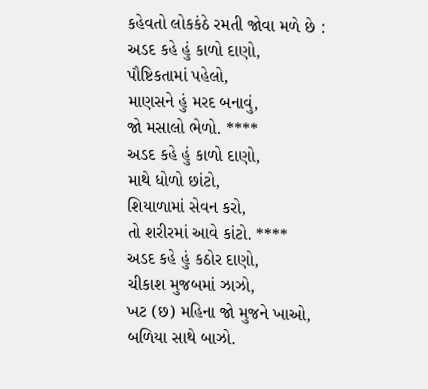કહેવતો લોકકંઠે રમતી જોવા મળે છે :
અડદ કહે હું કાળો દાણો,
પૌષ્ટિકતામાં પહેલો,
માણસને હું મરદ બનાવું,
જો મસાલો ભેળો. ****
અડદ કહે હું કાળો દાણો,
માથે ધોળો છાંટો,
શિયાળામાં સેવન કરો,
તો શરીરમાં આવે કાંટો. ****
અડદ કહે હું કઠોર દાણો,
ચીકાશ મુજબમાં ઝાઝો,
ખટ (છ) મહિના જો મુજને ખાઓ,
બળિયા સાથે બાઝો.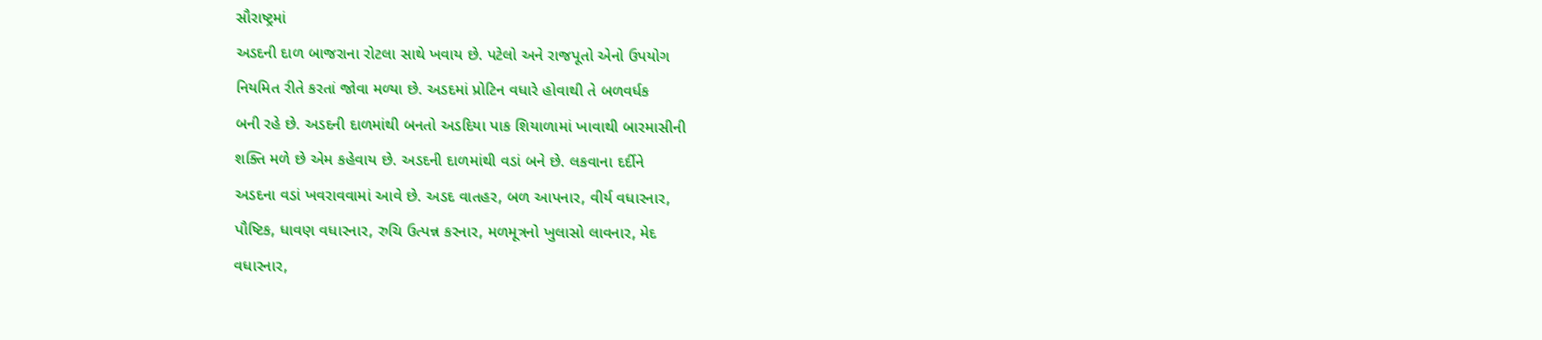સૌરાષ્ટ્રમાં
અડદની દાળ બાજરાના રોટલા સાથે ખવાય છે. પટેલો અને રાજપૂતો એનો ઉપયોગ
નિયમિત રીતે કરતાં જોવા મળ્યા છે. અડદમાં પ્રોટિન વધારે હોવાથી તે બળવર્ધક
બની રહે છે. અડદની દાળમાંથી બનતો અડદિયા પાક શિયાળામાં ખાવાથી બારમાસીની
શક્તિ મળે છે એમ કહેવાય છે. અડદની દાળમાંથી વડાં બને છે. લકવાના દર્દીને
અડદના વડાં ખવરાવવામાં આવે છે. અડદ વાતહર, બળ આપનાર, વીર્ય વધારનાર,
પૌષ્ટિક, ધાવણ વધારનાર, રુચિ ઉત્પન્ન કરનાર, મળમૂત્રનો ખુલાસો લાવનાર, મેદ
વધારનાર,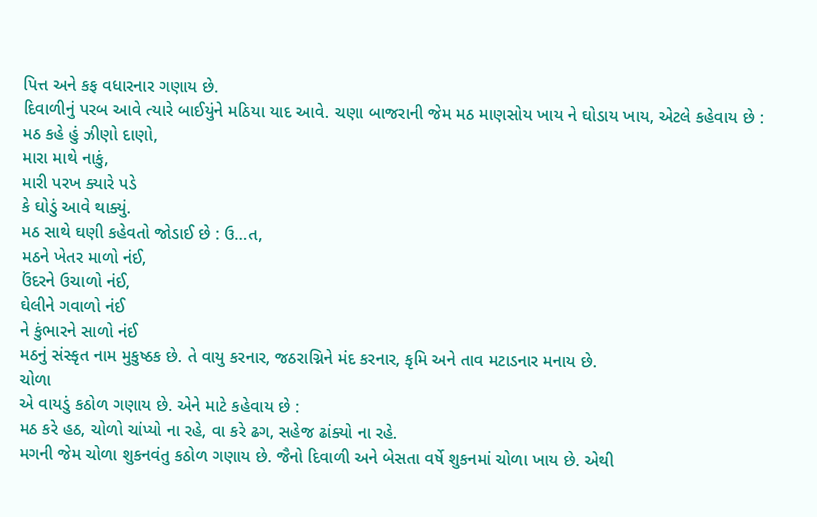પિત્ત અને કફ વધારનાર ગણાય છે.
દિવાળીનું પરબ આવે ત્યારે બાઈયુંને મઠિયા યાદ આવે. ચણા બાજરાની જેમ મઠ માણસોય ખાય ને ઘોડાય ખાય, એટલે કહેવાય છે :
મઠ કહે હું ઝીણો દાણો,
મારા માથે નાકું,
મારી પરખ ક્યારે પડે
કે ઘોડું આવે થાક્યું.
મઠ સાથે ઘણી કહેવતો જોડાઈ છે : ઉ…ત,
મઠને ખેતર માળો નંઈ,
ઉંદરને ઉચાળો નંઈ,
ઘેલીને ગવાળો નંઈ
ને કુંભારને સાળો નંઈ
મઠનું સંસ્કૃત નામ મુકુષ્ઠક છે. તે વાયુ કરનાર, જઠરાગ્નિને મંદ કરનાર, કૃમિ અને તાવ મટાડનાર મનાય છે.
ચોળા
એ વાયડું કઠોળ ગણાય છે. એને માટે કહેવાય છે :
મઠ કરે હઠ, ચોળો ચાંપ્યો ના રહે, વા કરે ઢગ, સહેજ ઢાંક્યો ના રહે.
મગની જેમ ચોળા શુકનવંતુ કઠોળ ગણાય છે. જૈનો દિવાળી અને બેસતા વર્ષે શુકનમાં ચોળા ખાય છે. એથી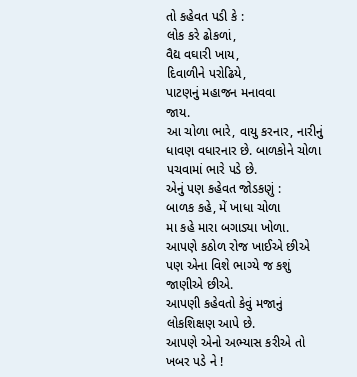તો કહેવત પડી કે :
લોક કરે ઢોકળાં,
વૈદ્ય વઘારી ખાય,
દિવાળીને પરોઢિયે,
પાટણનું મહાજન મનાવવા
જાય.
આ ચોળા ભારે, વાયુ કરનાર, નારીનું ધાવણ વધારનાર છે. બાળકોને ચોળા પચવામાં ભારે પડે છે.
એનું પણ કહેવત જોડકણું :
બાળક કહે, મેં ખાધા ચોળા
મા કહે મારા બગાડ્યા ખોળા.
આપણે કઠોળ રોજ ખાઈએ છીએ પણ એના વિશે ભાગ્યે જ કશું જાણીએ છીએ.
આપણી કહેવતો કેવું મજાનું લોકશિક્ષણ આપે છે.
આપણે એનો અભ્યાસ કરીએ તો ખબર પડે ને !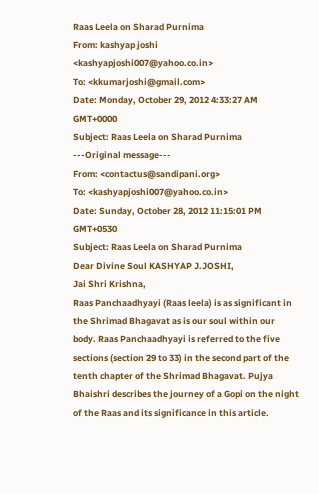Raas Leela on Sharad Purnima
From: kashyap joshi <kashyapjoshi007@yahoo.co.in>
To: <kkumarjoshi@gmail.com>
Date: Monday, October 29, 2012 4:33:27 AM GMT+0000
Subject: Raas Leela on Sharad Purnima
---Original message---
From: <contactus@sandipani.org>
To: <kashyapjoshi007@yahoo.co.in>
Date: Sunday, October 28, 2012 11:15:01 PM GMT+0530
Subject: Raas Leela on Sharad Purnima
Dear Divine Soul KASHYAP J.JOSHI,
Jai Shri Krishna,
Raas Panchaadhyayi (Raas leela) is as significant in the Shrimad Bhagavat as is our soul within our body. Raas Panchaadhyayi is referred to the five sections (section 29 to 33) in the second part of the tenth chapter of the Shrimad Bhagavat. Pujya Bhaishri describes the journey of a Gopi on the night of the Raas and its significance in this article.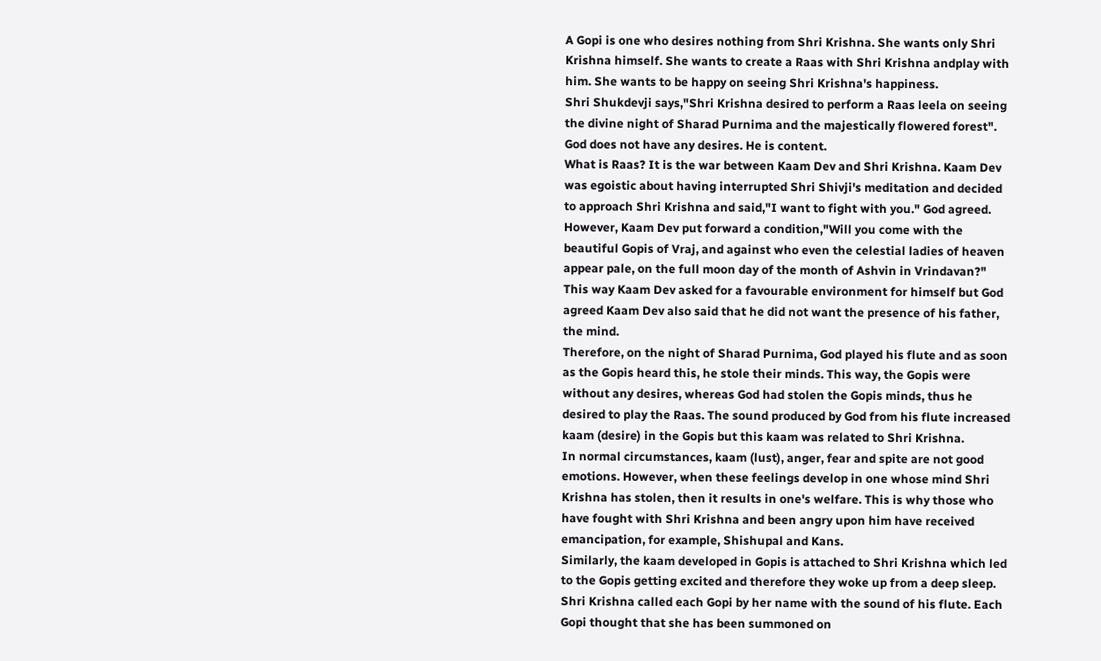A Gopi is one who desires nothing from Shri Krishna. She wants only Shri Krishna himself. She wants to create a Raas with Shri Krishna andplay with him. She wants to be happy on seeing Shri Krishna's happiness.
Shri Shukdevji says,"Shri Krishna desired to perform a Raas leela on seeing the divine night of Sharad Purnima and the majestically flowered forest". God does not have any desires. He is content.
What is Raas? It is the war between Kaam Dev and Shri Krishna. Kaam Dev was egoistic about having interrupted Shri Shivji's meditation and decided to approach Shri Krishna and said,"I want to fight with you." God agreed. However, Kaam Dev put forward a condition,"Will you come with the beautiful Gopis of Vraj, and against who even the celestial ladies of heaven appear pale, on the full moon day of the month of Ashvin in Vrindavan?" This way Kaam Dev asked for a favourable environment for himself but God agreed Kaam Dev also said that he did not want the presence of his father, the mind.
Therefore, on the night of Sharad Purnima, God played his flute and as soon as the Gopis heard this, he stole their minds. This way, the Gopis were without any desires, whereas God had stolen the Gopis minds, thus he desired to play the Raas. The sound produced by God from his flute increased kaam (desire) in the Gopis but this kaam was related to Shri Krishna.
In normal circumstances, kaam (lust), anger, fear and spite are not good emotions. However, when these feelings develop in one whose mind Shri Krishna has stolen, then it results in one's welfare. This is why those who have fought with Shri Krishna and been angry upon him have received emancipation, for example, Shishupal and Kans.
Similarly, the kaam developed in Gopis is attached to Shri Krishna which led to the Gopis getting excited and therefore they woke up from a deep sleep.
Shri Krishna called each Gopi by her name with the sound of his flute. Each Gopi thought that she has been summoned on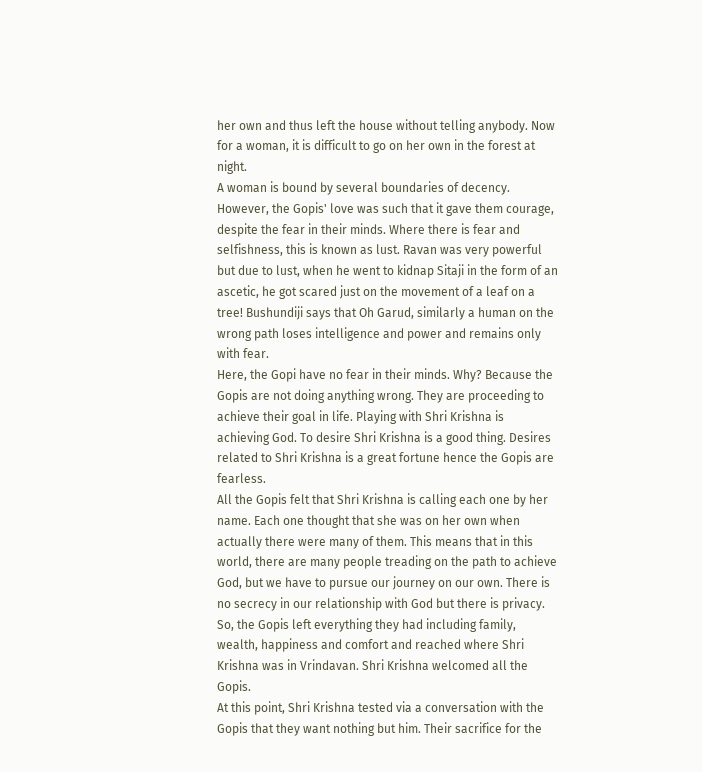her own and thus left the house without telling anybody. Now for a woman, it is difficult to go on her own in the forest at night.
A woman is bound by several boundaries of decency. However, the Gopis' love was such that it gave them courage, despite the fear in their minds. Where there is fear and selfishness, this is known as lust. Ravan was very powerful but due to lust, when he went to kidnap Sitaji in the form of an ascetic, he got scared just on the movement of a leaf on a tree! Bushundiji says that Oh Garud, similarly a human on the wrong path loses intelligence and power and remains only with fear.
Here, the Gopi have no fear in their minds. Why? Because the Gopis are not doing anything wrong. They are proceeding to achieve their goal in life. Playing with Shri Krishna is achieving God. To desire Shri Krishna is a good thing. Desires related to Shri Krishna is a great fortune hence the Gopis are fearless.
All the Gopis felt that Shri Krishna is calling each one by her name. Each one thought that she was on her own when actually there were many of them. This means that in this world, there are many people treading on the path to achieve God, but we have to pursue our journey on our own. There is no secrecy in our relationship with God but there is privacy.
So, the Gopis left everything they had including family, wealth, happiness and comfort and reached where Shri Krishna was in Vrindavan. Shri Krishna welcomed all the Gopis.
At this point, Shri Krishna tested via a conversation with the Gopis that they want nothing but him. Their sacrifice for the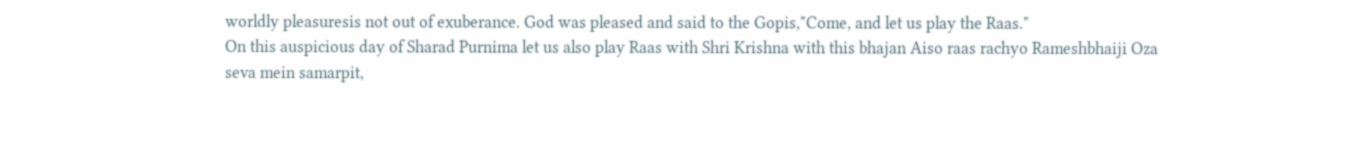worldly pleasuresis not out of exuberance. God was pleased and said to the Gopis,"Come, and let us play the Raas."
On this auspicious day of Sharad Purnima let us also play Raas with Shri Krishna with this bhajan Aiso raas rachyo Rameshbhaiji Oza
seva mein samarpit,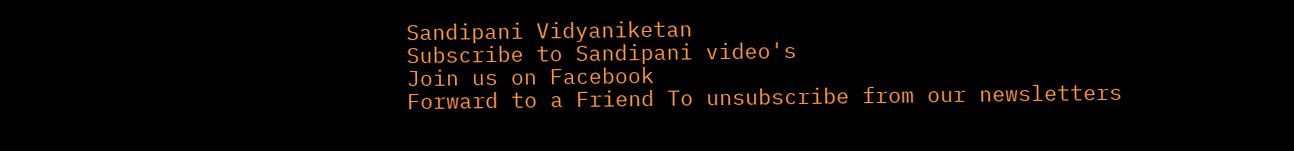Sandipani Vidyaniketan
Subscribe to Sandipani video's
Join us on Facebook
Forward to a Friend To unsubscribe from our newsletters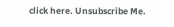click here. Unsubscribe Me.